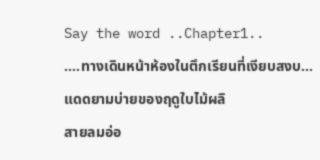Say the word ..Chapter1..
....ทางเดินหน้าห้องในตึกเรียนที่เงียบสงบ...
แดดยามบ่ายของฤดูใบไม้ผลิ
สายลมอ่อ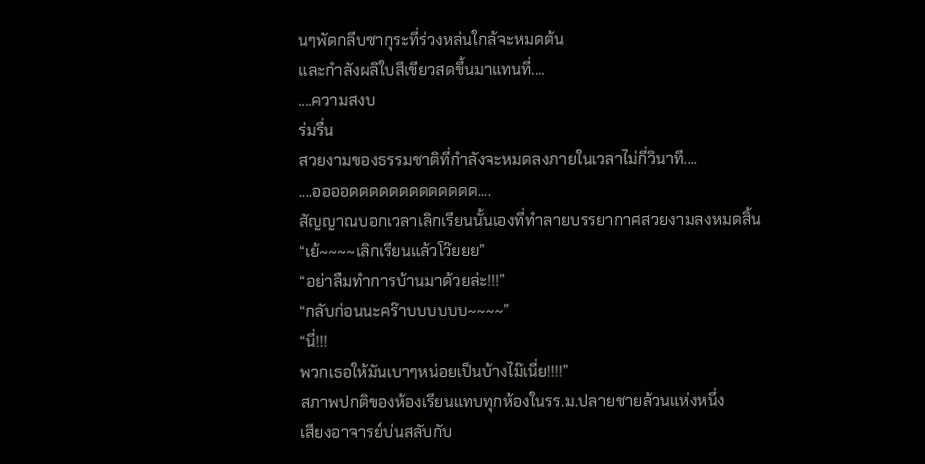นๆพัดกลีบซากุระที่ร่วงหล่นใกล้จะหมดต้น
และกำลังผลิใบสีเขียวสดขึ้นมาแทนที่....
....ความสงบ
ร่มรื่น
สวยงามของธรรมชาติที่กำลังจะหมดลงภายในเวลาไม่กี่วินาที....
....ออออดดดดดดดดดดดดด....
สัญญาณบอกเวลาเลิกเรียนนั้นเองที่ทำลายบรรยากาศสวยงามลงหมดสิ้น
“เย้~~~~เลิกเรียนแล้วโว๊ยยย”
“อย่าลืมทำการบ้านมาด้วยล่ะ!!!”
“กลับก่อนนะคร๊าบบบบบบ~~~~”
“นี่!!!
พวกเธอให้มันเบาๆหน่อยเป็นบ้างไม๊เนี่ย!!!!”
สภาพปกติของห้องเรียนแทบทุกห้องในรร.ม.ปลายชายล้วนแห่งหนึ่ง
เสียงอาจารย์บ่นสลับกับ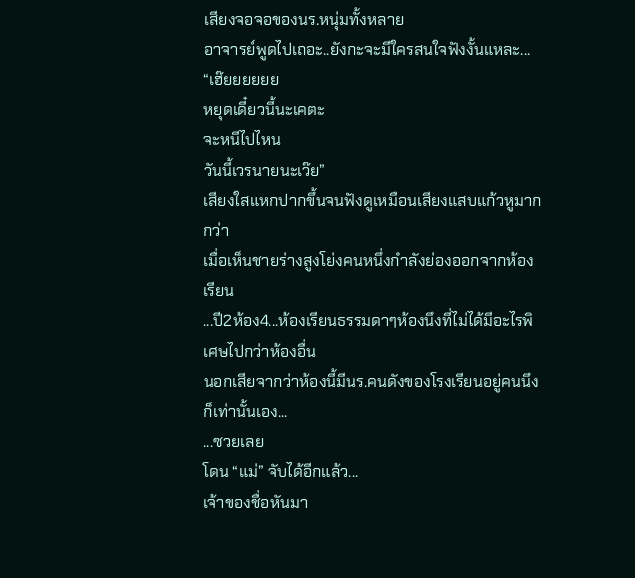เสียงจอจอของนร.หนุ่มทั้งหลาย
อาจารย์พูดไปเถอะ..ยังกะจะมีใครสนใจฟังงั้นแหละ...
“เฮ๊ยยยยยย
หยุดเดี๋ยวนี้นะเคตะ
จะหนีไปไหน
วันนี้เวรนายนะเว๊ย”
เสียงใสแหกปากขึ้นจนฟังดูเหมือนเสียงแสบแก้วหูมากกว่า
เมื่อเห็นชายร่างสูงโย่งคนหนึ่งกำลังย่องออกจากห้องเรียน
...ปี2ห้อง4...ห้องเรียนธรรมดาๆห้องนึงที่ไม่ได้มีอะไรพิเศษไปกว่าห้องอื่น
นอกเสียจากว่าห้องนี้มีนร.คนดังของโรงเรียนอยู่คนนึงก็เท่านั้นเอง...
...ซวยเลย
โดน “แม่” จับได้อีกแล้ว...
เจ้าของชื่อหันมา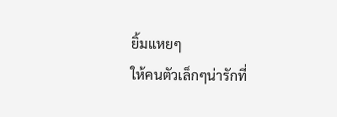ยิ้มแหยๆ
ให้คนตัวเล็กๆน่ารักที่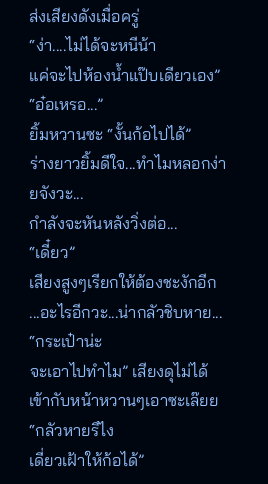ส่งเสียงดังเมื่อครู่
“ง่า....ไม่ได้จะหนีน้า
แค่จะไปห้องน้ำแป๊บเดียวเอง”
“อ๋อเหรอ...”
ยิ้มหวานซะ “งั้นก้อไปได้”
ร่างยาวยิ้มดีใจ...ทำไมหลอกง่ายจังวะ...
กำลังจะหันหลังวิ่งต่อ...
“เดี๋ยว”
เสียงสูงๆเรียกให้ต้องชะงักอีก
...อะไรอีกวะ...น่ากลัวชิบหาย...
“กระเป๋าน่ะ
จะเอาไปทำไม” เสียงดุไม่ได้เข้ากับหน้าหวานๆเอาซะเล๊ยย
“กลัวหายรึไง
เดี่ยวเฝ้าให้ก้อได้”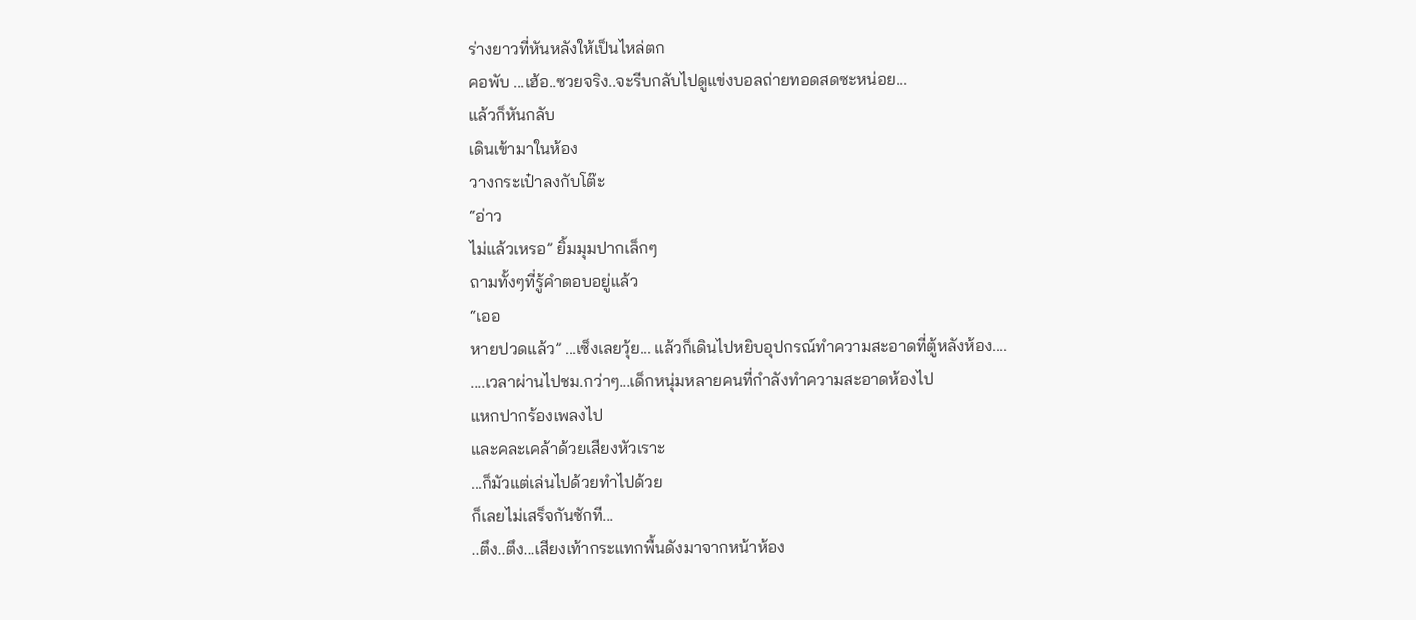ร่างยาวที่หันหลังให้เป็นไหล่ตก
คอพับ ...เฮ้อ..ซวยจริง..จะรีบกลับไปดูแข่งบอลถ่ายทอดสดซะหน่อย...
แล้วก็หันกลับ
เดินเข้ามาในห้อง
วางกระเป๋าลงกับโต๊ะ
“อ่าว
ไม่แล้วเหรอ” ยิ้มมุมปากเล็กๆ
ถามทั้งๆที่รู้คำตอบอยู่แล้ว
“เออ
หายปวดแล้ว” ...เซ็งเลยวุ้ย... แล้วก็เดินไปหยิบอุปกรณ์ทำความสะอาดที่ตู้หลังห้อง....
....เวลาผ่านไปชม.กว่าๆ...เด็กหนุ่มหลายคนที่กำลังทำความสะอาดห้องไป
แหกปากร้องเพลงไป
และคละเคล้าด้วยเสียงหัวเราะ
...ก็มัวแต่เล่นไปด้วยทำไปด้วย
ก็เลยไม่เสร็จกันซักที...
..ตึง..ตึง...เสียงเท้ากระแทกพื้นดังมาจากหน้าห้อง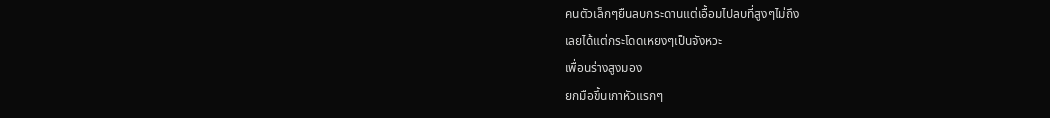คนตัวเล็กๆยืนลบกระดานแต่เอื้อมไปลบที่สูงๆไม่ถึง
เลยได้แต่กระโดดเหยงๆเป็นจังหวะ
เพื่อนร่างสูงมอง
ยกมือขึ้นเกาหัวแรกๆ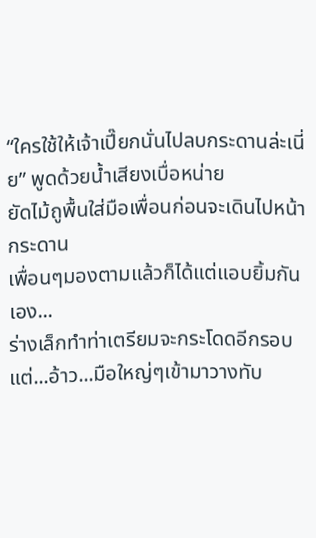“ใครใช้ให้เจ้าเปี๊ยกนั่นไปลบกระดานล่ะเนี่ย” พูดด้วยน้ำเสียงเบื่อหน่าย
ยัดไม้ถูพื้นใส่มือเพื่อนก่อนจะเดินไปหน้ากระดาน
เพื่อนๆมองตามแล้วก็ได้แต่แอบยิ้มกันเอง...
ร่างเล็กทำท่าเตรียมจะกระโดดอีกรอบ
แต่...อ้าว...มือใหญ่ๆเข้ามาวางทับ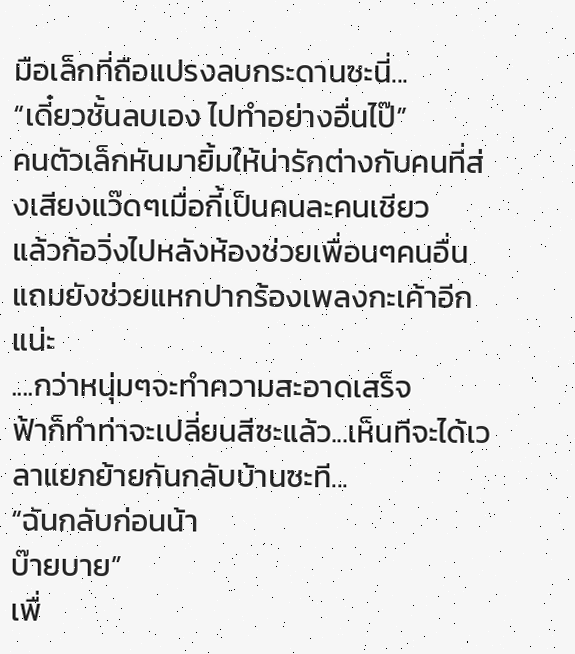มือเล็กที่ถือแปรงลบกระดานซะนี่...
“เดี๋ยวชั้นลบเอง ไปทำอย่างอื่นไป๊”
คนตัวเล็กหันมายิ้มให้น่ารักต่างกับคนที่ส่งเสียงแว๊ดๆเมื่อกี้เป็นคนละคนเชียว
แล้วก้อวิ่งไปหลังห้องช่วยเพื่อนๆคนอื่น
แถมยังช่วยแหกปากร้องเพลงกะเค้าอีกแน่ะ
....กว่าหนุ่มๆจะทำความสะอาดเสร็จ
ฟ้าก็ทำท่าจะเปลี่ยนสีซะแล้ว...เห็นทีจะได้เวลาแยกย้ายกันกลับบ้านซะที...
“ฉันกลับก่อนน้า
บ๊ายบาย”
เพื่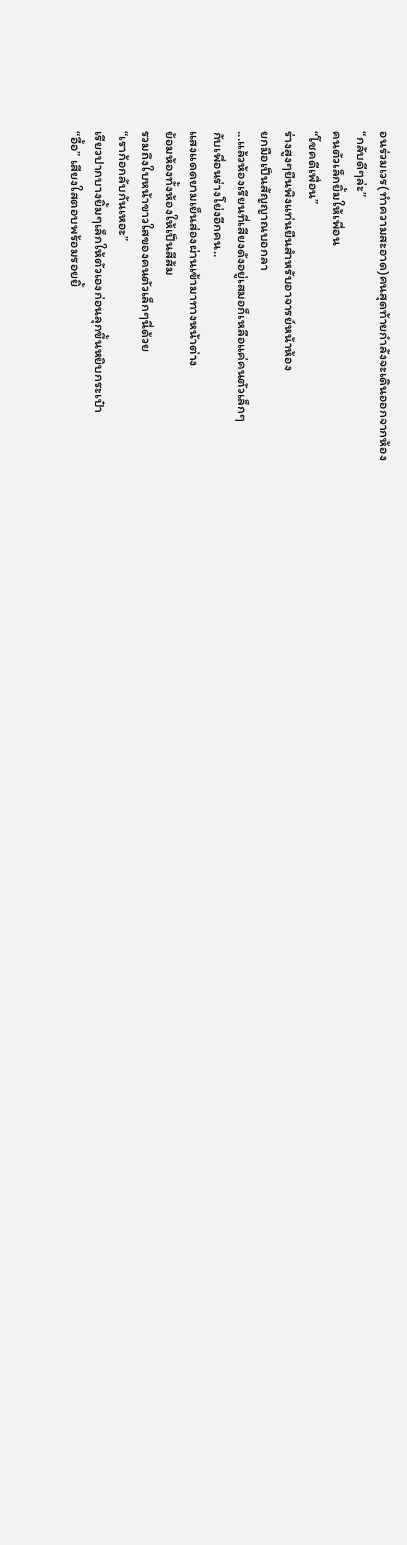อนร่วมเวร(ทำความสะอาด)คนสุดท้ายกำลังจะเดินออกจากห้อง
“กลับดีๆล่ะ”
คนตัวเล็กยิ้มให้เพื่อน
“โชคดีเพื่อน”
ร่างสูงๆยืนพิงแท่นยืนสำหรับอาจารย์หน้าห้อง
ยกมือเป็นสัญญาณบอกลา
...แล้วห้องเรียนที่เสียงดังอยู่เสมอก็เหลือแค่คนตัวเล็กๆ
กับเพื่อนร่างโย่งอีกคน..
แสงแดดยามเย็นส่องผ่านเข้ามาทางหน้าต่าง
ย้อมห้องทั้งห้องให้เป็นสีส้ม
รวมถึงใบหน้าขาวใสของคนตัวเล็กๆนี่ด้วย
“เราก้อกลับกันเหอะ”
เรียวปากบางยิ้มๆเล็กให้ตัวเองก่อนลุกขึ้นหยิบกระเป๋า
“อื้อ” เสียงใสตอบพร้อมรอยยิ้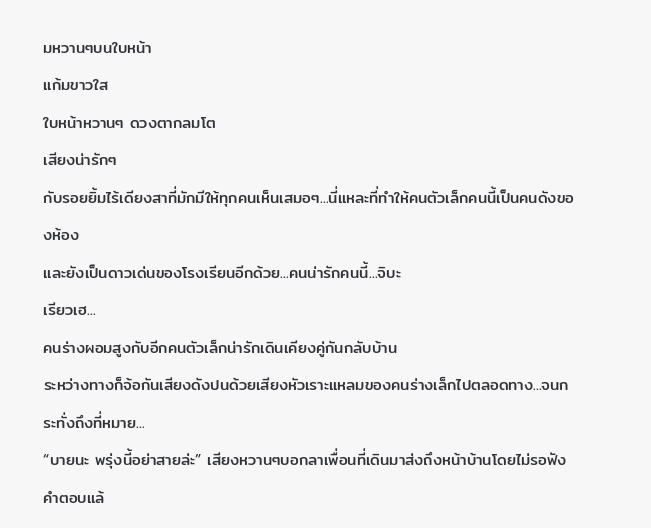มหวานๆบนใบหน้า
แก้มขาวใส
ใบหน้าหวานๆ ดวงตากลมโต
เสียงน่ารักๆ
กับรอยยิ้มไร้เดียงสาที่มักมีให้ทุกคนเห็นเสมอๆ...นี่แหละที่ทำให้คนตัวเล็กคนนี้เป็นคนดังของห้อง
และยังเป็นดาวเด่นของโรงเรียนอีกด้วย...คนน่ารักคนนี้...จิบะ
เรียวเฮ...
คนร่างผอมสูงกับอีกคนตัวเล็กน่ารักเดินเคียงคู่กันกลับบ้าน
ระหว่างทางก็จ้อกันเสียงดังปนด้วยเสียงหัวเราะแหลมของคนร่างเล็กไปตลอดทาง...จนกระทั่งถึงที่หมาย...
“บายนะ พรุ่งนี้อย่าสายล่ะ” เสียงหวานๆบอกลาเพื่อนที่เดินมาส่งถึงหน้าบ้านโดยไม่รอฟังคำตอบแล้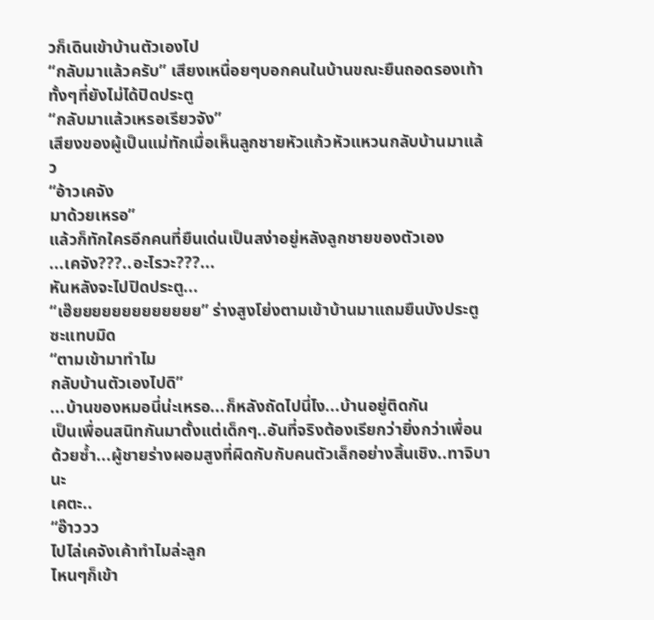วก็เดินเข้าบ้านตัวเองไป
“กลับมาแล้วครับ” เสียงเหนื่อยๆบอกคนในบ้านขณะยืนถอดรองเท้าทั้งๆที่ยังไม่ได้ปิดประตู
“กลับมาแล้วเหรอเรียวจัง”
เสียงของผู้เป็นแม่ทักเมื่อเห็นลูกชายหัวแก้วหัวแหวนกลับบ้านมาแล้ว
“อ้าวเคจัง
มาด้วยเหรอ”
แล้วก็ทักใครอีกคนที่ยืนเด่นเป็นสง่าอยู่หลังลูกชายของตัวเอง
...เคจัง???..อะไรวะ???...
หันหลังจะไปปิดประตู...
“เฮ๊ยยยยยยยยยยยยย” ร่างสูงโย่งตามเข้าบ้านมาแถมยืนบังประตูซะแทบมิด
“ตามเข้ามาทำไม
กลับบ้านตัวเองไปดิ”
...บ้านของหมอนี่น่ะเหรอ...ก็หลังถัดไปนี่ไง...บ้านอยู่ติดกัน
เป็นเพื่อนสนิทกันมาตั้งแต่เด็กๆ..อันที่จริงต้องเรียกว่ายิ่งกว่าเพื่อนด้วยซ้ำ...ผู้ชายร่างผอมสูงที่ผิดกับกับคนตัวเล็กอย่างสิ้นเชิง..ทาจิบานะ
เคตะ..
“อ๊าววว
ไปไล่เคจังเค้าทำไมล่ะลูก
ไหนๆก็เข้า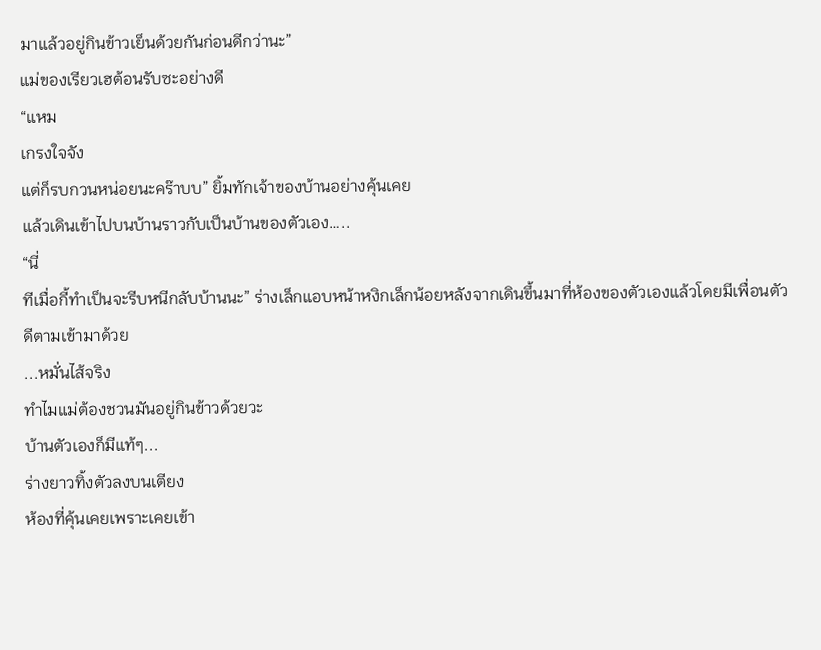มาแล้วอยู่กินข้าวเย็นด้วยกันก่อนดีกว่านะ”
แม่ของเรียวเฮต้อนรับซะอย่างดี
“แหม
เกรงใจจัง
แต่ก็รบกวนหน่อยนะคร๊าบบ” ยิ้มทักเจ้าของบ้านอย่างคุ้นเคย
แล้วเดินเข้าไปบนบ้านราวกับเป็นบ้านของตัวเอง…..
“นี่
ทีเมื่อกี้ทำเป็นจะรีบหนีกลับบ้านนะ” ร่างเล็กแอบหน้าหงิกเล็กน้อยหลังจากเดินขึ้นมาที่ห้องของตัวเองแล้วโดยมีเพื่อนตัวดีตามเข้ามาด้วย
...หมั่นไส้จริง
ทำไมแม่ต้องชวนมันอยู่กินข้าวด้วยวะ
บ้านตัวเองก็มีแท้ๆ...
ร่างยาวทิ้งตัวลงบนเตียง
ห้องที่คุ้นเคยเพราะเคยเข้า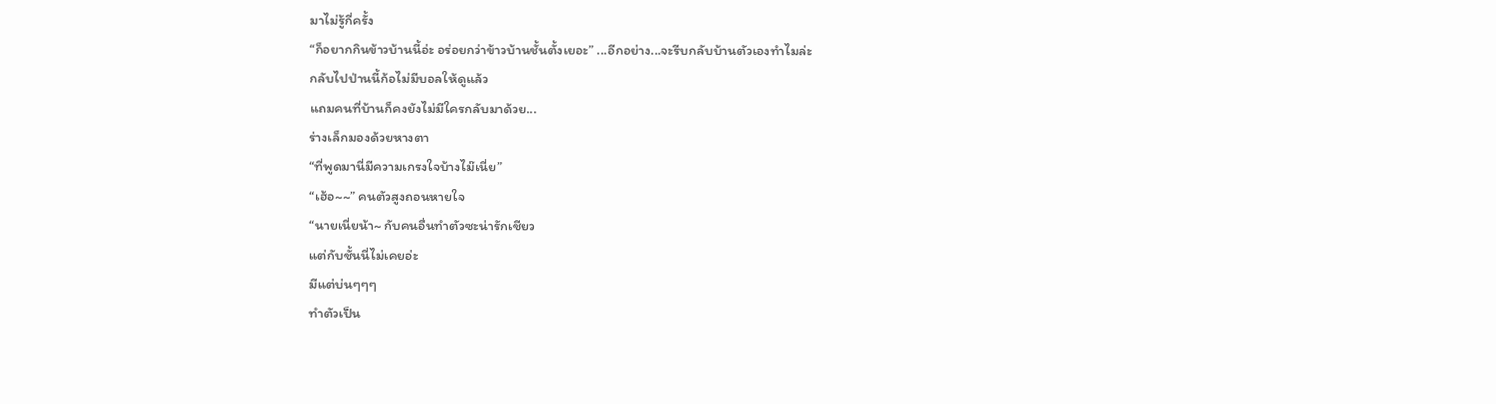มาไม่รู้กี่ครั้ง
“ก็อยากกินข้าวบ้านนี้อ่ะ อร่อยกว่าข้าวบ้านชั้นตั้งเยอะ” ...อีกอย่าง...จะรีบกลับบ้านตัวเองทำไมล่ะ
กลับไปป่านนี้ก้อไม่มีบอลให้ดูแล้ว
แถมคนที่บ้านก็คงยังไม่มีใครกลับมาด้วย...
ร่างเล็กมองด้วยหางตา
“ที่พูดมานี่มีความเกรงใจบ้างไม๊เนี่ย”
“เฮ้อ~~” คนตัวสูงถอนหายใจ
“นายเนี่ยน้า~ กับคนอื่นทำตัวซะน่ารักเชียว
แต่กับชั้นนี่ไม่เคยอ่ะ
มีแต่บ่นๆๆๆ
ทำตัวเป็น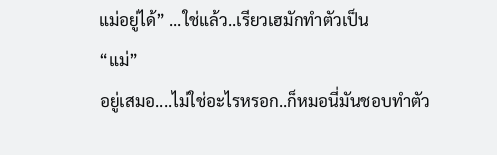แม่อยู่ได้” ...ใช่แล้ว..เรียวเฮมักทำตัวเป็น
“แม่”
อยู่เสมอ....ไม่ใช่อะไรหรอก..ก็หมอนี่มันชอบทำตัว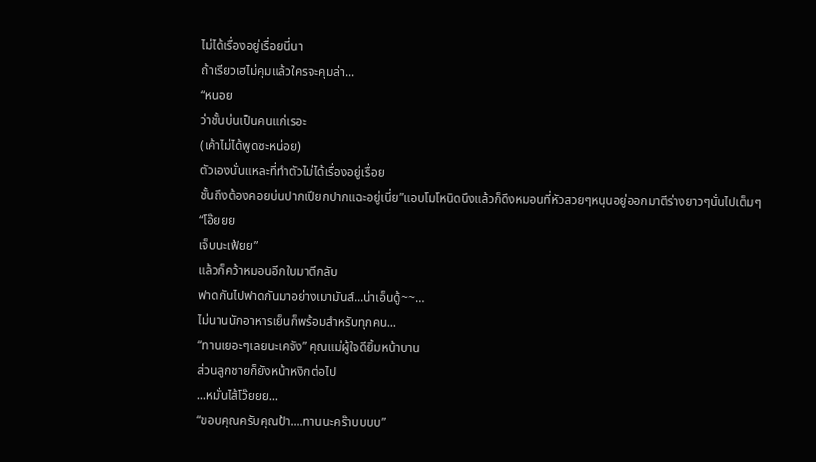ไม่ได้เรื่องอยู่เรื่อยนี่นา
ถ้าเรียวเฮไม่คุมแล้วใครจะคุมล่า...
“หนอย
ว่าชั้นบ่นเป็นคนแก่เรอะ
(เค้าไม่ได้พูดซะหน่อย)
ตัวเองนั่นแหละที่ทำตัวไม่ได้เรื่องอยู่เรื่อย
ชั้นถึงต้องคอยบ่นปากเปียกปากแฉะอยู่เนี่ย”แอบโมโหนิดนึงแล้วก็ดึงหมอนที่หัวสวยๆหนุนอยู่ออกมาตีร่างยาวๆนั่นไปเต็มๆ
“โอ๊ยยย
เจ็บนะเฟ้ยย”
แล้วก็คว้าหมอนอีกใบมาตีกลับ
ฟาดกันไปฟาดกันมาอย่างเมามันส์...น่าเอ็นดู้~~…
ไม่นานนักอาหารเย็นก็พร้อมสำหรับทุกคน...
“ทานเยอะๆเลยนะเคจัง” คุณแม่ผู้ใจดียิ้มหน้าบาน
ส่วนลูกชายก็ยังหน้าหงิกต่อไป
...หมั่นไส้โว๊ยยย...
“ขอบคุณครับคุณป้า....ทานนะคร๊าบบบบ”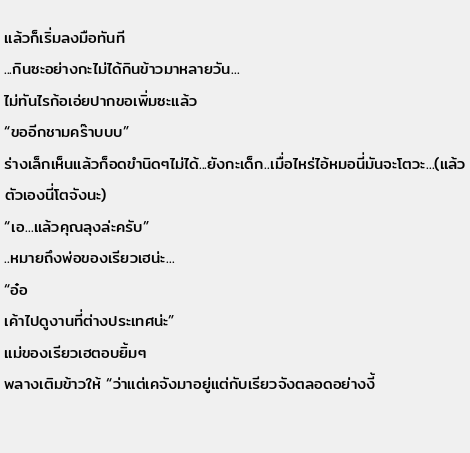แล้วก็เริ่มลงมือทันที
...กินซะอย่างกะไม่ได้กินข้าวมาหลายวัน...
ไม่ทันไรก้อเอ่ยปากขอเพิ่มซะแล้ว
“ขออีกชามคร๊าบบบ”
ร่างเล็กเห็นแล้วก็อดขำนิดๆไม่ได้...ยังกะเด็ก..เมื่อไหร่ไอ้หมอนี่มันจะโตวะ...(แล้วตัวเองนี่โตจังนะ)
“เอ...แล้วคุณลุงล่ะครับ”
..หมายถึงพ่อของเรียวเฮน่ะ...
“อ๋อ
เค้าไปดูงานที่ต่างประเทศน่ะ”
แม่ของเรียวเฮตอบยิ้มๆ
พลางเติมข้าวให้ “ว่าแต่เคจังมาอยู่แต่กับเรียวจังตลอดอย่างงี้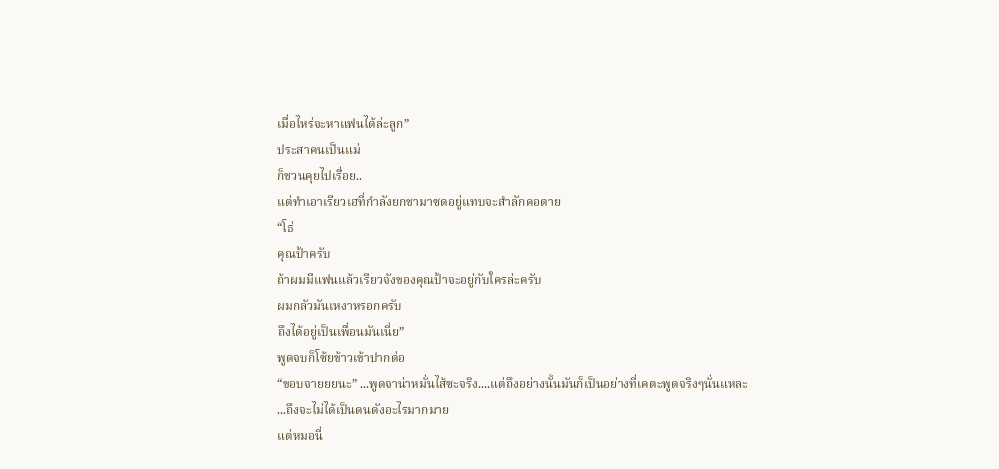เมื่อไหร่จะหาแฟนได้ล่ะลูก”
ประสาคนเป็นแม่
ก็ชวนคุยไปเรื่อย..
แต่ทำเอาเรียวเฮที่กำลังยกชามาซดอยู่แทบจะสำลักคอตาย
“โธ่
คุณป้าครับ
ถ้าผมมีแฟนแล้วเรียวจังของคุณป้าจะอยู่กับใครล่ะครับ
ผมกลัวมันเหงาหรอกครับ
ถึงได้อยู่เป็นเพื่อนมันเนี่ย”
พูดจบก็โซ้ยข้าวเข้าปากต่อ
“ขอบจายยยนะ” ...พูดจาน่าหมั่นไส้ซะจริง....แต่ถึงอย่างนั้นมันก็เป็นอย่างที่เคตะพูดจริงๆนั่นแหละ
...ถึงจะไม่ได้เป็นดนดังอะไรมากมาย
แต่หมอนี่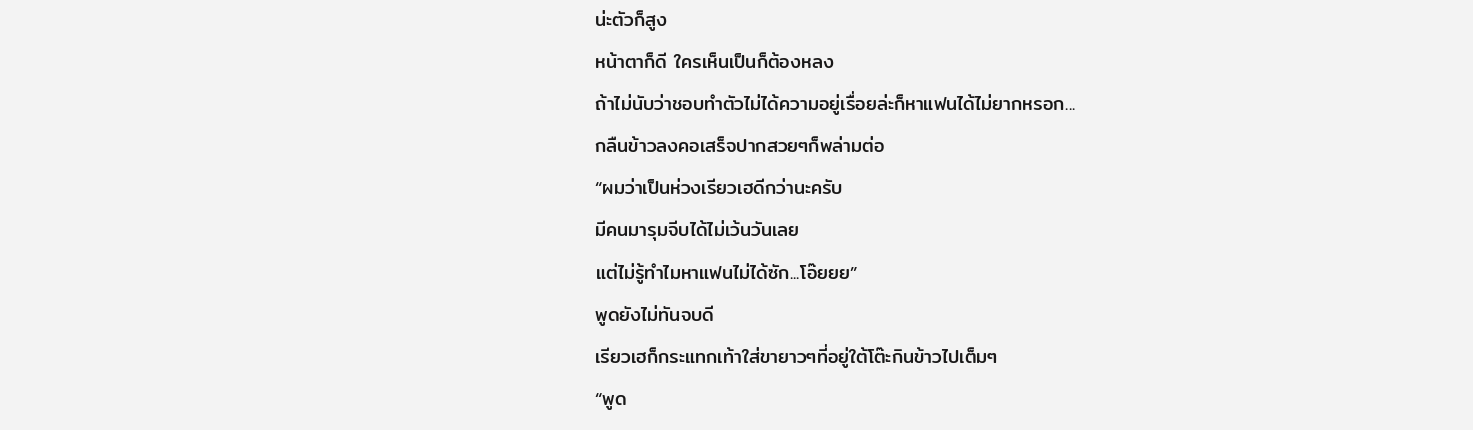น่ะตัวก็สูง
หน้าตาก็ดี ใครเห็นเป็นก็ต้องหลง
ถ้าไม่นับว่าชอบทำตัวไม่ได้ความอยู่เรื่อยล่ะก็หาแฟนได้ไม่ยากหรอก...
กลืนข้าวลงคอเสร็จปากสวยๆก็พล่ามต่อ
“ผมว่าเป็นห่วงเรียวเฮดีกว่านะครับ
มีคนมารุมจีบได้ไม่เว้นวันเลย
แต่ไม่รู้ทำไมหาแฟนไม่ได้ซัก...โอ๊ยยย”
พูดยังไม่ทันจบดี
เรียวเฮก็กระแทกเท้าใส่ขายาวๆที่อยู่ใต้โต๊ะกินข้าวไปเต็มๆ
“พูด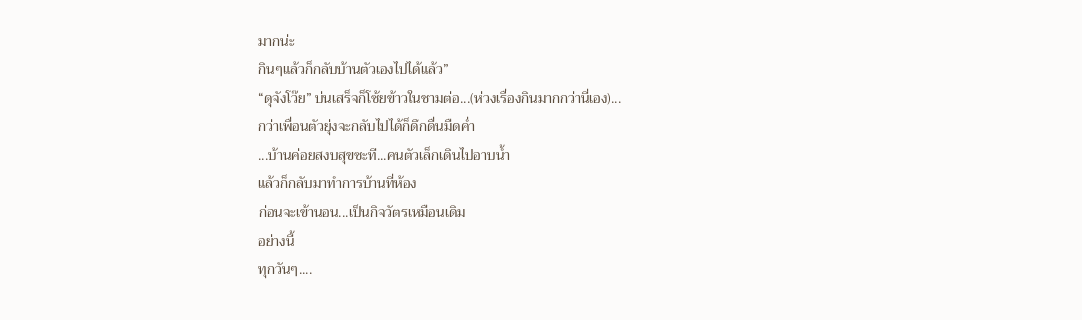มากน่ะ
กินๆแล้วก็กลับบ้านตัวเองไปได้แล้ว”
“ดุจังโว๊ย” บ่นเสร็จก็โซ้ยข้าวในชามต่อ...(ห่วงเรื่องกินมากกว่านี่เอง)...
กว่าเพื่อนตัวยุ่งจะกลับไปได้ก็ดึกดื่นมืดค่ำ
...บ้านค่อยสงบสุขซะที...คนตัวเล็กเดินไปอาบน้ำ
แล้วก็กลับมาทำการบ้านที่ห้อง
ก่อนจะเข้านอน...เป็นกิจวัตรเหมือนเดิม
อย่างนี้
ทุกวันๆ....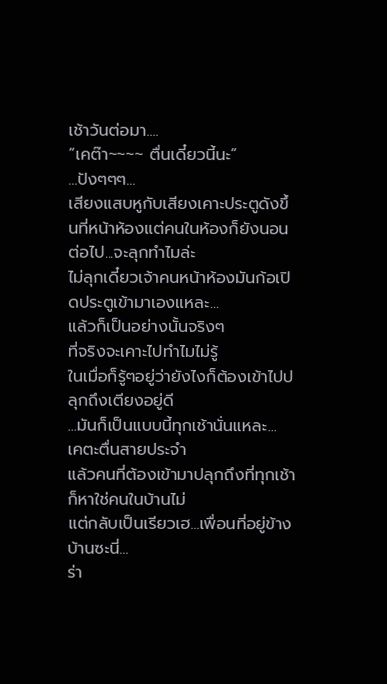เช้าวันต่อมา....
“เคต๊า~~~~ ตื่นเดี๋ยวนี้นะ”
...ปังๆๆๆ...
เสียงแสบหูกับเสียงเคาะประตูดังขึ้นที่หน้าห้องแต่คนในห้องก็ยังนอนต่อไป...จะลุกทำไมล่ะ
ไม่ลุกเดี๋ยวเจ้าคนหน้าห้องมันก้อเปิดประตูเข้ามาเองแหละ...
แล้วก็เป็นอย่างนั้นจริงๆ
ที่จริงจะเคาะไปทำไมไม่รู้
ในเมื่อก็รู้ๆอยู่ว่ายังไงก็ต้องเข้าไปปลุกถึงเตียงอยู่ดี
...มันก็เป็นแบบนี้ทุกเช้านั่นแหละ... เคตะตื่นสายประจำ
แล้วคนที่ต้องเข้ามาปลุกถึงที่ทุกเช้าก็หาใช่คนในบ้านไม่
แต่กลับเป็นเรียวเฮ...เพื่อนที่อยู่ข้างบ้านซะนี่...
ร่า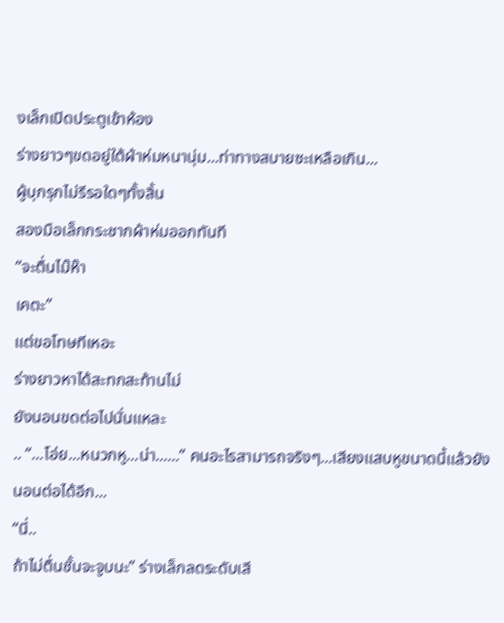งเล็กเปิดประตูเข้าห้อง
ร่างยาวๆขดอยู่ใต้ผ้าห่มหนานุ่ม...ท่าทางสบายซะเหลือเกิน...
ผู้บุกรุกไม่รีรอใดๆทั้งสิ้น
สองมือเล็กกระชากผ้าห่มออกทันที
“จะตื่นไม๊ห๊า
เคตะ”
แต่ขอโทษทีเหอะ
ร่างยาวหาได้สะทกสะท้านไม่
ยังนอนขดต่อไปนั่นแหละ
.. “...โอ่ย...หนวกหู...น่า......” คนอะไรสามารถจริงๆ...เสียงแสบหูขนาดนี้แล้วยังนอนต่อได้อีก...
“นี่..
ถ้าไม่ตื่นชั้นจะจูบนะ” ร่างเล็กลดระดับเสี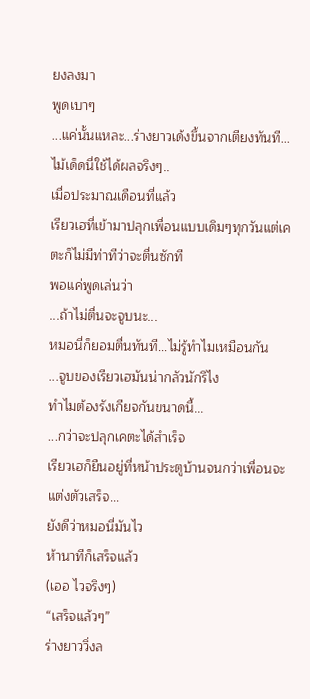ยงลงมา
พูดเบาๆ
...แค่นั้นแหละ...ร่างยาวเด้งขึ้นจากเตียงทันที...ไม้เด็ดนี่ใช้ได้ผลจริงๆ..
เมื่อประมาณเดือนที่แล้ว
เรียวเฮที่เข้ามาปลุกเพื่อนแบบเดิมๆทุกวันแต่เคตะก็ไม่มีท่าทีว่าจะตื่นซักที
พอแค่พูดเล่นว่า
...ถ้าไม่ตื่นจะจูบนะ...
หมอนี่ก็ยอมตื่นทันที...ไม่รู้ทำไมเหมือนกัน
...จูบของเรียวเฮมันน่ากลัวนักรึไง
ทำไมต้องรังเกียจกันขนาดนี้...
...กว่าจะปลุกเคตะได้สำเร็จ
เรียวเฮก็ยืนอยู่ที่หน้าประตูบ้านจนกว่าเพื่อนจะแต่งตัวเสร็จ...
ยังดีว่าหมอนี่มันไว
ห้านาทีก็เสร็จแล้ว
(เออ ไวจริงๆ)
“เสร็จแล้วๆ”
ร่างยาววิ่งล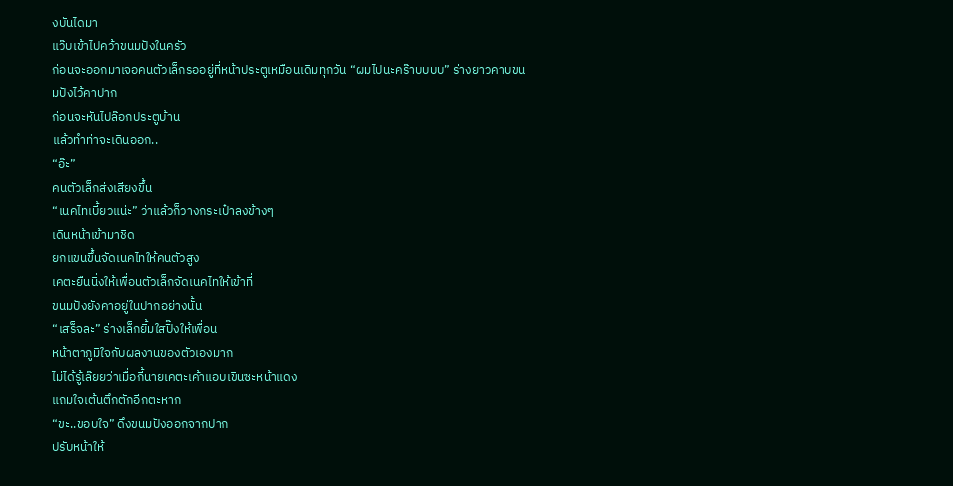งบันไดมา
แว๊บเข้าไปคว้าขนมปังในครัว
ก่อนจะออกมาเจอคนตัวเล็กรออยู่ที่หน้าประตูเหมือนเดิมทุกวัน “ผมไปนะคร๊าบบบบ” ร่างยาวคาบขนมปังไว้คาปาก
ก่อนจะหันไปล๊อกประตูบ้าน
แล้วทำท่าจะเดินออก..
“อ๊ะ”
คนตัวเล็กส่งเสียงขึ้น
“เนคไทเบี้ยวแน่ะ” ว่าแล้วก็วางกระเป๋าลงข้างๆ
เดินหน้าเข้ามาชิด
ยกแขนขึ้นจัดเนคไทให้คนตัวสูง
เคตะยืนนิ่งให้เพื่อนตัวเล็กจัดเนคไทให้เข้าที่
ขนมปังยังคาอยู่ในปากอย่างนั้น
“เสร็จละ” ร่างเล็กยิ้มใสปิ๊งให้เพื่อน
หน้าตาภูมิใจกับผลงานของตัวเองมาก
ไม่ได้รู้เล๊ยยว่าเมื่อกี้นายเคตะเค้าแอบเขินซะหน้าแดง
แถมใจเต้นตึกตักอีกตะหาก
“ขะ..ขอบใจ” ดึงขนมปังออกจากปาก
ปรับหน้าให้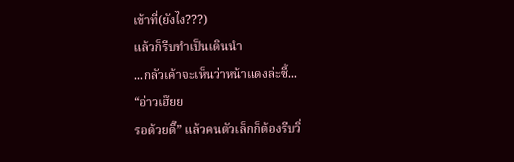เข้าที่(ยังไง???)
แล้วก็รีบทำเป็นเดินนำ
...กลัวเค้าจะเห็นว่าหน้าแดงล่ะซี้...
“อ่าวเฮ๊ยย
รอด้วยดิ๊” แล้วคนตัวเล็กก็ต้องรีบวิ่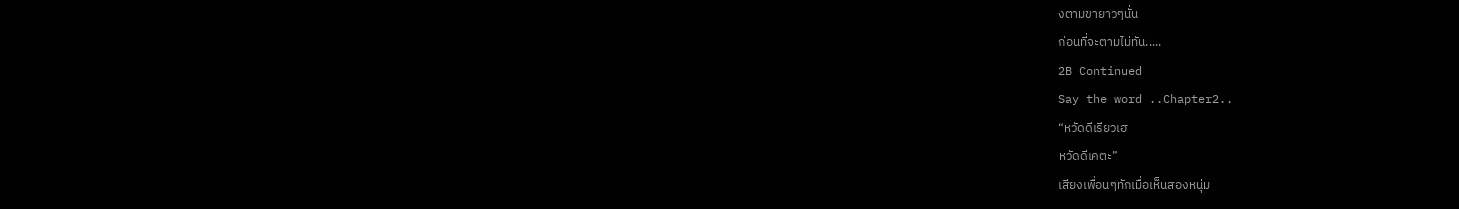งตามขายาวๆนั่น
ก่อนที่จะตามไม่ทัน.....
2B Continued
Say the word ..Chapter2..
“หวัดดีเรียวเฮ
หวัดดีเคตะ”
เสียงเพื่อนๆทักเมื่อเห็นสองหนุ่ม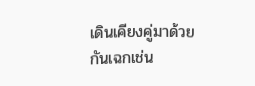เดินเคียงคู่มาด้วยกันเฉกเช่น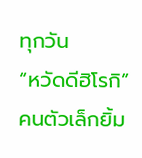ทุกวัน
“หวัดดีฮิโรกิ”
คนตัวเล็กยิ้ม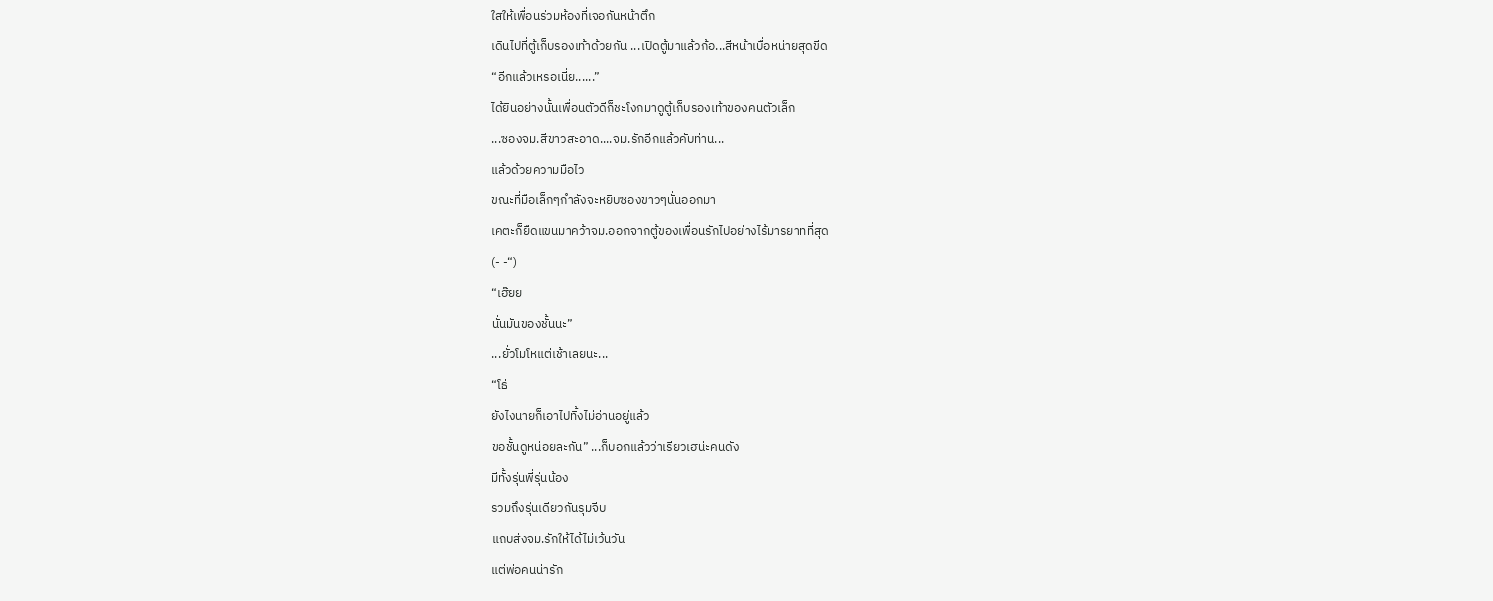ใสให้เพื่อนร่วมห้องที่เจอกันหน้าตึก
เดินไปที่ตู้เก็บรองเท้าด้วยกัน ...เปิดตู้มาแล้วก้อ...สีหน้าเบื่อหน่ายสุดขีด
“อีกแล้วเหรอเนี่ย......”
ได้ยินอย่างนั้นเพื่อนตัวดีก็ชะโงกมาดูตู้เก็บรองเท้าของคนตัวเล็ก
...ซองจม.สีขาวสะอาด....จม.รักอีกแล้วคับท่าน...
แล้วด้วยความมือไว
ขณะที่มือเล็กๆกำลังจะหยิบซองขาวๆนั่นออกมา
เคตะก็ยืดแขนมาคว้าจม.ออกจากตู้ของเพื่อนรักไปอย่างไร้มารยาทที่สุด
(- -“)
“เฮ๊ยย
นั่นมันของชั้นนะ”
...ยั่วโมโหแต่เช้าเลยนะ...
“โธ่
ยังไงนายก็เอาไปทิ้งไม่อ่านอยู่แล้ว
ขอชั้นดูหน่อยละกัน” ...ก็บอกแล้วว่าเรียวเฮน่ะคนดัง
มีทั้งรุ่นพี่รุ่นน้อง
รวมถึงรุ่นเดียวกันรุมจีบ
แถบส่งจม.รักให้ได้ไม่เว้นวัน
แต่พ่อคนน่ารัก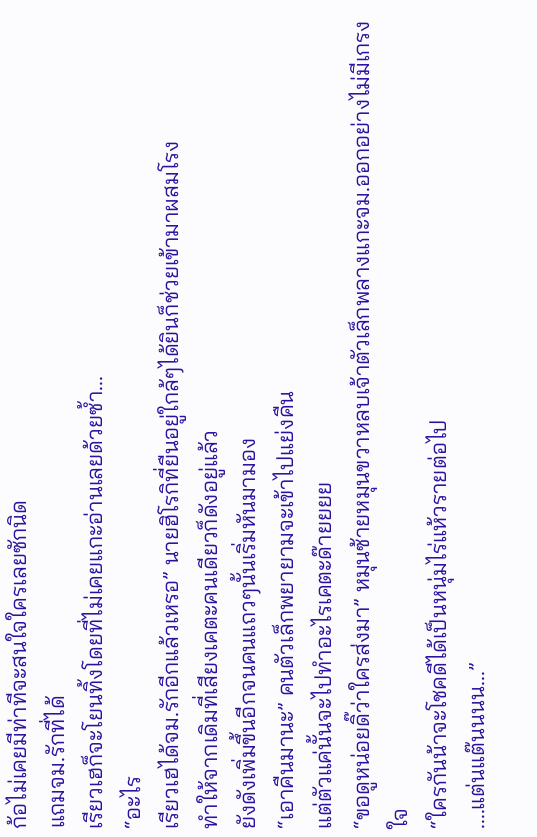ก้อไม่เคยมีท่าทีจะสนใจใครเลยซักนิด
แถมจม.รักที่ได้
เรียวเฮก็จะโยนทิ้งโดยที่ไม่เคยแกะอ่านเลยด้วยซ้ำ...
“อะไร
เรียวเฮได้จม.รักอีกแล้วเหรอ” นายฮิโรกิที่ยืนอยู่ใกล้ๆได้ยินก็ช่วยเข้ามาผสมโรง
ทำให้จากเดิมที่เสียงเคตะคนเดียวก็ดังอยู่แล้ว
ยังดังเพิ่มขึ้นอีกจนคนแถวๆนั้นเริ่มหันมามอง
“เอาคืนมานะ” คนตัวเล็กพยายามจะเข้าไปแย่งคืน
แต่ตัวแค่นั้นจะไปทำอะไรเคตะด๊ายยยย
“ขอดูหน่อยดิ๊ว่าใครส่งมา” หมุนซ้ายหมุนขวาหลบเจ้าตัวเล็กพลางแกะจม.ออกอย่างไม่มีเกรงใจ
“ใครกันน้าจะโชคดีได้เป็นหนุ่มไร่แห้วรายต่อไป
....แต่นแต๊นนนน...”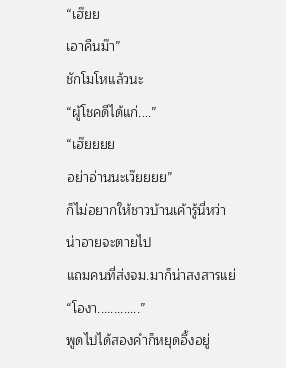“เฮ๊ยย
เอาคืนม๊า”
ชักโมโหแล้วนะ
“ผู้โชคดีได้แก่....”
“เฮ๊ยยยย
อย่าอ่านนะเว๊ยยยย”
ก็ไม่อยากให้ชาวบ้านเค้ารู้นี่หว่า
น่าอายจะตายไป
แถมคนที่ส่งจม.มาก็น่าสงสารแย่
“โองา.............”
พูดไปได้สองคำก็หยุดอึ้งอยู่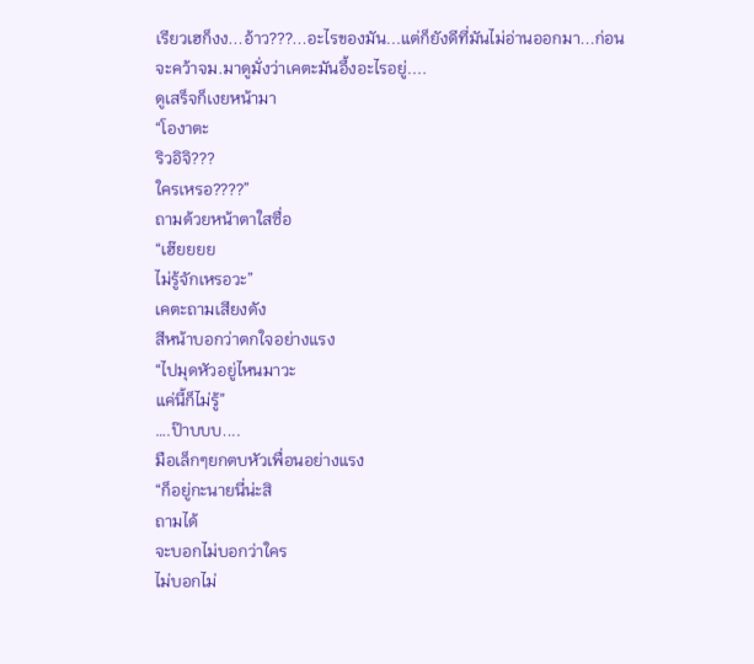เรียวเฮก็งง...อ้าว???...อะไรของมัน...แต่ก็ยังดีที่มันไม่อ่านออกมา...ก่อนจะคว้าจม.มาดูมั่งว่าเคตะมันอึ้งอะไรอยู่....
ดูเสร็จก็เงยหน้ามา
“โองาตะ
ริวอิจิ???
ใครเหรอ????”
ถามด้วยหน้าตาใสซื่อ
“เฮ๊ยยยย
ไม่รู้จักเหรอวะ”
เคตะถามเสียงดัง
สีหน้าบอกว่าตกใจอย่างแรง
“ไปมุดหัวอยู่ไหนมาวะ
แค่นี้ก็ไม่รู้”
….ป๊าบบบ....
มือเล็กๆยกตบหัวเพื่อนอย่างแรง
“ก็อยู่กะนายนี่น่ะสิ
ถามได้
จะบอกไม่บอกว่าใคร
ไม่บอกไม่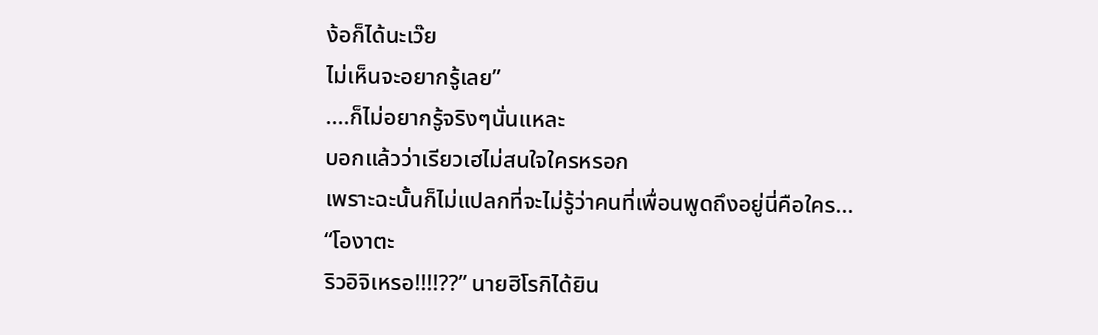ง้อก็ได้นะเว๊ย
ไม่เห็นจะอยากรู้เลย”
....ก็ไม่อยากรู้จริงๆนั่นแหละ
บอกแล้วว่าเรียวเฮไม่สนใจใครหรอก
เพราะฉะนั้นก็ไม่แปลกที่จะไม่รู้ว่าคนที่เพื่อนพูดถึงอยู่นี่คือใคร...
“โองาตะ
ริวอิจิเหรอ!!!!??” นายฮิโรกิได้ยิน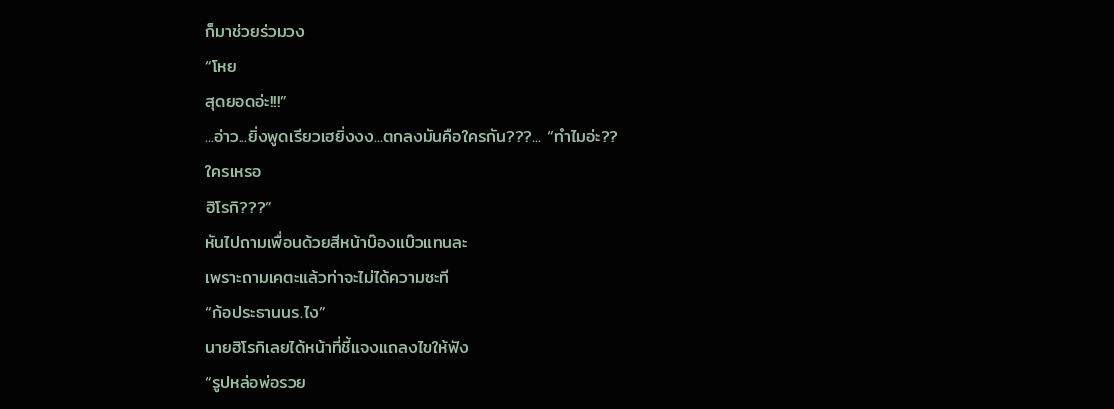ก็มาช่วยร่วมวง
“โหย
สุดยอดอ่ะ!!!”
...อ่าว...ยิ่งพูดเรียวเฮยิ่งงง...ตกลงมันคือใครกัน???... “ทำไมอ่ะ??
ใครเหรอ
ฮิโรกิ???”
หันไปถามเพื่อนด้วยสีหน้าบ๊องแบ๊วแทนละ
เพราะถามเคตะแล้วท่าจะไม่ได้ความซะที
“ก้อประธานนร.ไง”
นายฮิโรกิเลยได้หน้าที่ชี้แจงแถลงไขให้ฟัง
“รูปหล่อพ่อรวย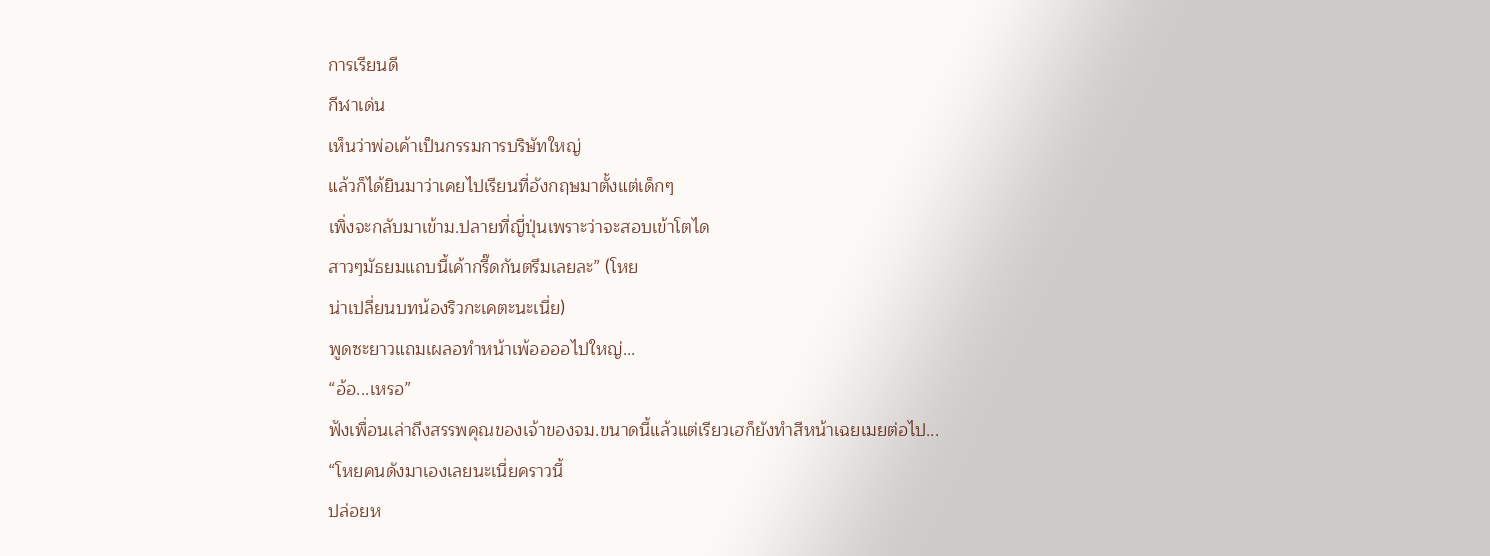การเรียนดี
กีฬาเด่น
เห็นว่าพ่อเค้าเป็นกรรมการบริษัทใหญ่
แล้วก็ได้ยินมาว่าเคยไปเรียนที่อังกฤษมาตั้งแต่เด็กๆ
เพิ่งจะกลับมาเข้าม.ปลายที่ญี่ปุ่นเพราะว่าจะสอบเข้าโตได
สาวๆมัธยมแถบนี้เค้ากรี๊ดกันตรึมเลยละ” (โหย
น่าเปลี่ยนบทน้องริวกะเคตะนะเนี่ย)
พูดซะยาวแถมเผลอทำหน้าเพ้ออออไปใหญ่...
“อ้อ...เหรอ”
ฟังเพื่อนเล่าถึงสรรพคุณของเจ้าของจม.ขนาดนี้แล้วแต่เรียวเฮก็ยังทำสีหน้าเฉยเมยต่อไป...
“โหยคนดังมาเองเลยนะเนี่ยคราวนี้
ปล่อยห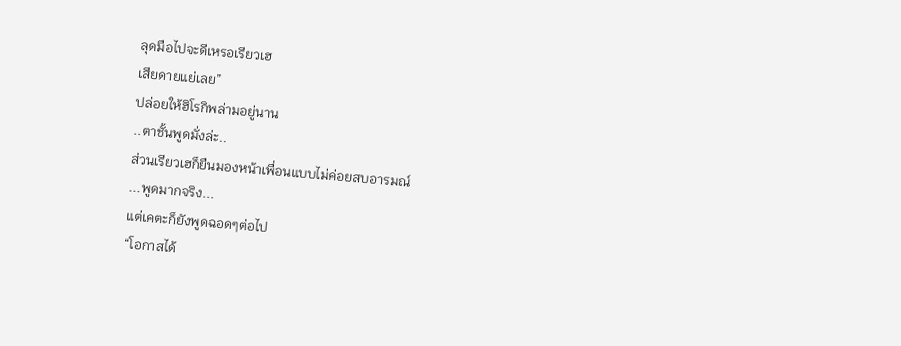ลุดมือไปจะดีเหรอเรียวเฮ
เสียดายแย่เลย”
ปล่อยให้ฮิโรกิพล่ามอยู่นาน
..ตาชั้นพูดมั่งล่ะ..
ส่วนเรียวเฮก็ยืนมองหน้าเพื่อนแบบไม่ค่อยสบอารมณ์
...พูดมากจริง...
แต่เคตะก็ยังพูดฉอดๆต่อไป
“โอกาสได้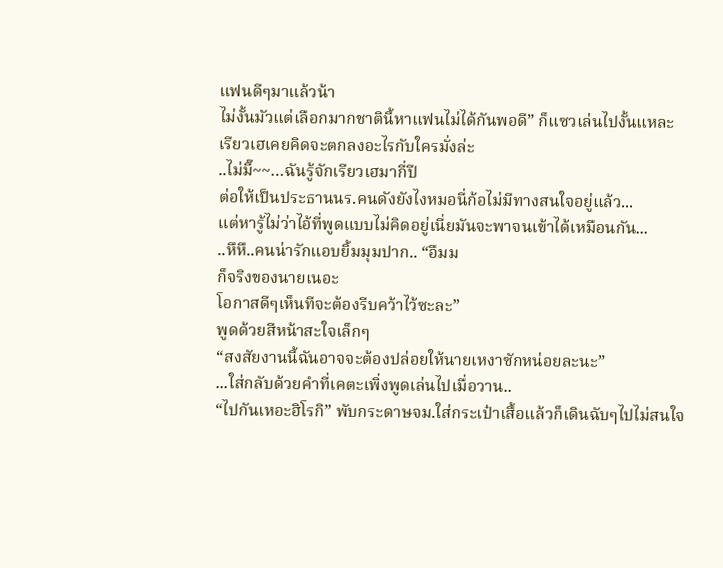แฟนดีๆมาแล้วน้า
ไม่งั้นมัวแต่เลือกมากชาตินี้หาแฟนไม่ได้กันพอดี” ก็แซวเล่นไปงั้นแหละ
เรียวเฮเคยคิดจะตกลงอะไรกับใครมั่งล่ะ
..ไม่มี๊~~…ฉันรู้จักเรียวเฮมากี่ปี
ต่อให้เป็นประธานนร.คนดังยังไงหมอนี่ก้อไม่มีทางสนใจอยู่แล้ว...
แต่หารู้ไม่ว่าไอ้ที่พูดแบบไม่คิดอยู่เนี่ยมันจะพาจนเข้าได้เหมือนกัน...
..หึหึ..คนน่ารักแอบยิ้มมุมปาก.. “อืมม
ก็จริงของนายเนอะ
โอกาสดีๆเห็นทีจะต้องรีบคว้าไว้ซะละ”
พูดด้วยสีหน้าสะใจเล็กๆ
“สงสัยงานนี้ฉันอาจจะต้องปล่อยให้นายเหงาซักหน่อยละนะ”
...ใส่กลับด้วยคำที่เคตะเพิ่งพูดเล่นไปเมื่อวาน..
“ไปกันเหอะฮิโรกิ” พับกระดาษจม.ใส่กระเป๋าเสื้อแล้วก็เดินฉับๆไปไม่สนใจ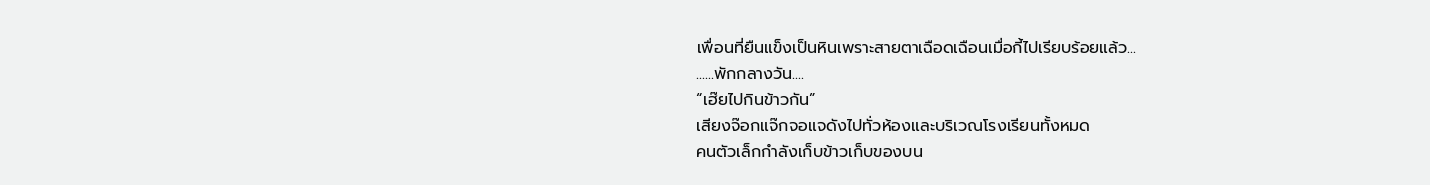เพื่อนที่ยืนแข็งเป็นหินเพราะสายตาเฉือดเฉือนเมื่อกี้ไปเรียบร้อยแล้ว...
......พักกลางวัน....
“เฮ๊ยไปกินข้าวกัน”
เสียงจ๊อกแจ๊กจอแจดังไปทั่วห้องและบริเวณโรงเรียนทั้งหมด
คนตัวเล็กกำลังเก็บข้าวเก็บของบน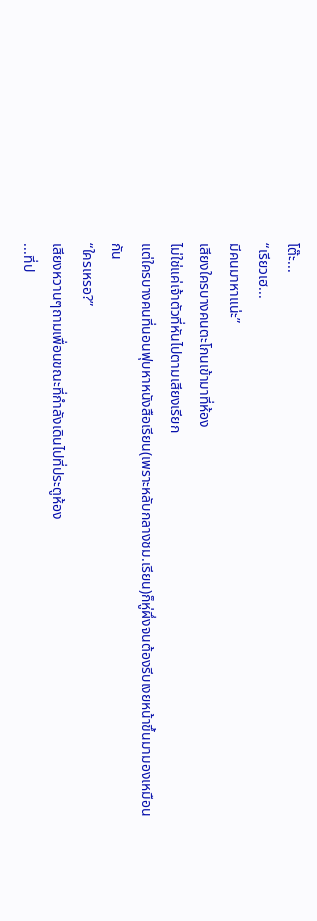โต๊ะ...
“เรียวเฮ...
มีคนมาหาแน่ะ”
เสียงใครบางคนตะโกนเข้ามาที่ห้อง
ไม่ใช่แค่เจ้าตัวที่หันไปตามเสียงเรียก
แต่ใครบางคนที่นอนฟุบหาหนังสือเรียน(เพราะหลับกลางชม.เรียน)ก็หู่ผึ่งจนต้องรีบเงยหน้าขึ้นมามองเหมือนกัน
“ใครเหรอ?”
เสียงหวานๆถามเพื่อนขณะที่กำลังเดินไปที่ประตูห้อง
...ที่ป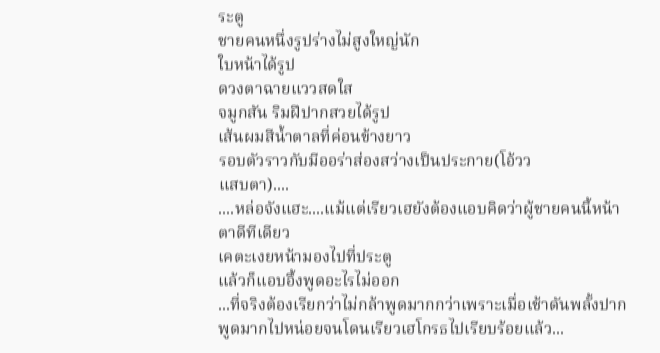ระตู
ชายคนหนึ่งรูปร่างไม่สูงใหญ่นัก
ใบหน้าได้รูป
ดวงตาฉายแววสดใส
จมูกสัน ริมฝีปากสวยได้รูป
เส้นผมสีน้ำตาลที่ค่อนข้างยาว
รอบตัวราวกับมีออร่าส่องสว่างเป็นประกาย(โอ้วว
แสบตา)....
....หล่อจังแฮะ....แม้แต่เรียวเฮยังต้องแอบคิดว่าผู้ชายคนนี้หน้าตาดีทีเดียว
เคตะเงยหน้ามองไปที่ประตู
แล้วก็แอบอึ้งพูดอะไรไม่ออก
...ที่จริงต้องเรียกว่าไม่กล้าพูดมากกว่าเพราะเมื่อเช้าดันพลั้งปากพูดมากไปหน่อยจนโดนเรียวเฮโกรธไปเรียบร้อยแล้ว...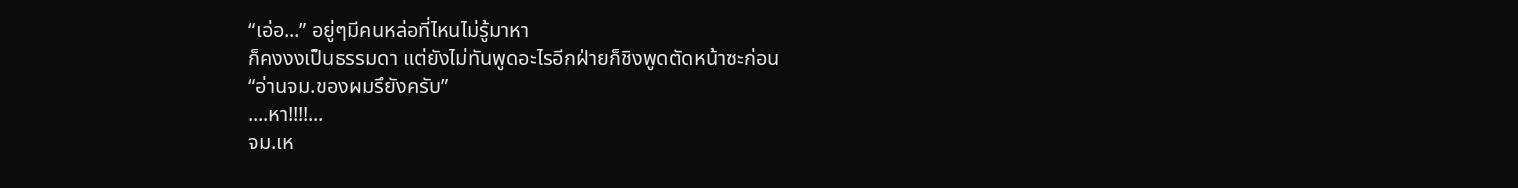“เอ่อ...” อยู่ๆมีคนหล่อที่ไหนไม่รู้มาหา
ก็คงงงเป็นธรรมดา แต่ยังไม่ทันพูดอะไรอีกฝ่ายก็ชิงพูดตัดหน้าซะก่อน
“อ่านจม.ของผมรึยังครับ”
....หา!!!!...
จม.เห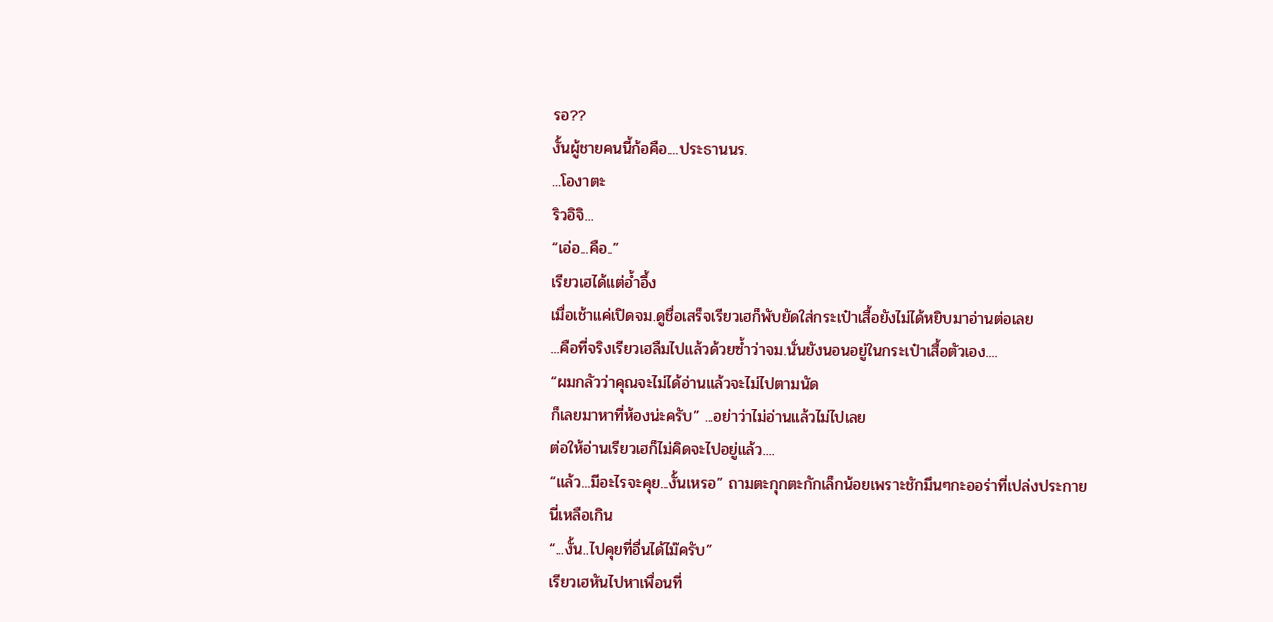รอ??
งั้นผู้ชายคนนี้ก้อคือ....ประธานนร.
...โองาตะ
ริวอิจิ...
“เอ่อ...คือ..”
เรียวเฮได้แต่อ้ำอึ้ง
เมื่อเช้าแค่เปิดจม.ดูชื่อเสร็จเรียวเฮก็พับยัดใส่กระเป๋าเสื้อยังไม่ได้หยิบมาอ่านต่อเลย
...คือที่จริงเรียวเฮลืมไปแล้วด้วยซ้ำว่าจม.นั่นยังนอนอยู่ในกระเป๋าเสื้อตัวเอง....
“ผมกลัวว่าคุณจะไม่ได้อ่านแล้วจะไม่ไปตามนัด
ก็เลยมาหาที่ห้องน่ะครับ” ...อย่าว่าไม่อ่านแล้วไม่ไปเลย
ต่อให้อ่านเรียวเฮก็ไม่คิดจะไปอยู่แล้ว....
“แล้ว...มีอะไรจะคุย...งั้นเหรอ” ถามตะกุกตะกักเล็กน้อยเพราะชักมึนๆกะออร่าที่เปล่งประกายนี่เหลือเกิน
“...งั้น..ไปคุยที่อื่นได้ไม๊ครับ”
เรียวเฮหันไปหาเพื่อนที่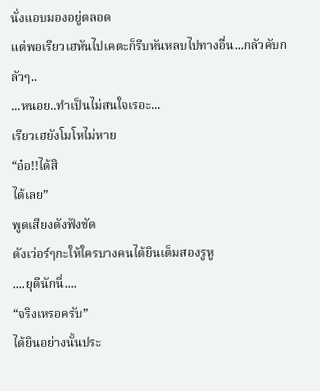นั่งแอบมองอยู่ตลอด
แต่พอเรียวเฮหันไปเคตะก็รีบหันหลบไปทางอื่น...กลัวคับกลัวๆ..
...หนอย..ทำเป็นไม่สนใจเรอะ...
เรียวเฮยังโมโหไม่หาย
“อ๋อ!!ได้สิ
ได้เลย”
พูดเสียงดังฟังชัด
ดังเว่อร์ๆกะให้ใครบางคนได้ยินเต็มสองรูหู
....ยุดีนักนี่....
“จริงเหรอครับ”
ได้ยินอย่างนั้นประ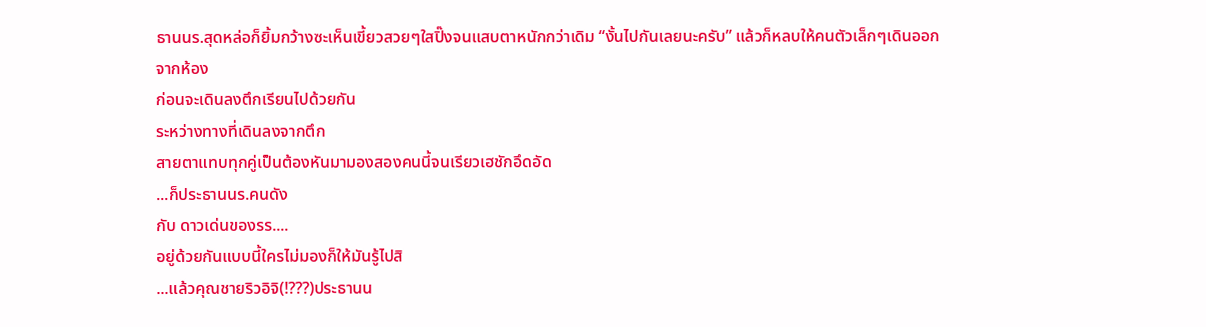ธานนร.สุดหล่อก็ยิ้มกว้างซะเห็นเขี้ยวสวยๆใสปิ๊งจนแสบตาหนักกว่าเดิม “งั้นไปกันเลยนะครับ” แล้วก็หลบให้คนตัวเล็กๆเดินออกจากห้อง
ก่อนจะเดินลงตึกเรียนไปด้วยกัน
ระหว่างทางที่เดินลงจากตึก
สายตาแทบทุกคู่เป็นต้องหันมามองสองคนนี้จนเรียวเฮชักอึดอัด
...ก็ประธานนร.คนดัง
กับ ดาวเด่นของรร....
อยู่ด้วยกันแบบนี้ใครไม่มองก็ให้มันรู้ไปสิ
...แล้วคุณชายริวอิจิ(!???)ประธานน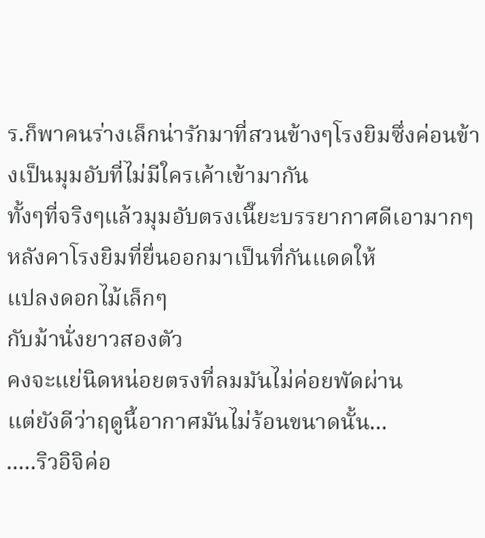ร.ก็พาคนร่างเล็กน่ารักมาที่สวนข้างๆโรงยิมซึ่งค่อนข้างเป็นมุมอับที่ไม่มีใครเค้าเข้ามากัน
ทั้งๆที่จริงๆแล้วมุมอับตรงเนี๊ยะบรรยากาศดีเอามากๆ
หลังคาโรงยิมที่ยื่นออกมาเป็นที่กันแดดให้
แปลงดอกไม้เล็กๆ
กับม้านั่งยาวสองตัว
คงจะแย่นิดหน่อยตรงที่ลมมันไม่ค่อยพัดผ่าน
แต่ยังดีว่าฤดูนี้อากาศมันไม่ร้อนขนาดนั้น...
.....ริวอิจิค่อ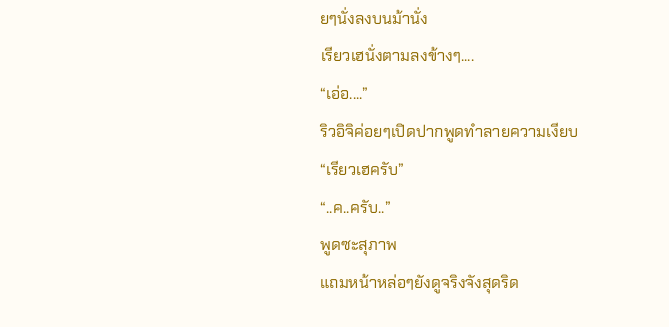ยๆนั่งลงบนม้านั่ง
เรียวเฮนั่งตามลงข้างๆ....
“เอ่อ....”
ริวอิจิค่อยๆเปิดปากพูดทำลายความเงียบ
“เรียวเฮครับ”
“..ค..ครับ..”
พูดซะสุภาพ
แถมหน้าหล่อๆยังดูจริงจังสุดริด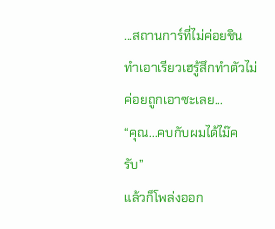...สถานการ์ที่ไม่ค่อยชิน
ทำเอาเรียวเฮรู้สึกทำตัวไม่ค่อยถูกเอาซะเลย...
“คุณ...คบกับผมได้ไม๊ครับ”
แล้วก็โพล่งออก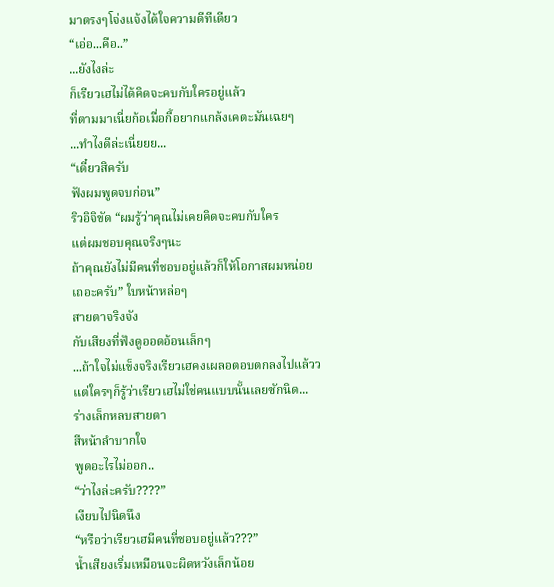มาตรงๆโจ่งแจ้งได้ใจความดีทีเดียว
“เอ่อ...คือ..”
...ยังไงล่ะ
ก็เรียวเฮไม่ได้คิดจะคบกับใครอยู่แล้ว
ที่ตามมาเนี่ยก้อเมื่อกี้อยากแกล้งเคตะมันเฉยๆ
...ทำไงดีล่ะเนี่ยยย...
“เดี๋ยวสิครับ
ฟังผมพูดจบก่อน”
ริวอิจิขัด “ผมรู้ว่าคุณไม่เคยคิดจะคบกับใคร
แต่ผมชอบคุณจริงๆนะ
ถ้าคุณยังไม่มีคนที่ชอบอยู่แล้วก็ให้โอกาสผมหน่อยเถอะครับ” ใบหน้าหล่อๆ
สายตาจริงจัง
กับเสียงที่ฟังดูออดอ้อนเล็กๆ
...ถ้าใจไม่แข็งจริงเรียวเฮคงเผลอตอบตกลงไปแล้วว
แต่ใครๆก็รู้ว่าเรียวเฮไม่ใช่คนแบบนั้นเลยซักนิด...
ร่างเล็กหลบสายตา
สีหน้าลำบากใจ
พูดอะไรไม่ออก..
“ว่าไงล่ะครับ????”
เงียบไปนิดนึง
“หรือว่าเรียวเฮมีคนที่ชอบอยู่แล้ว???”
น้ำเสียงเริ่มเหมือนจะผิดหวังเล็กน้อย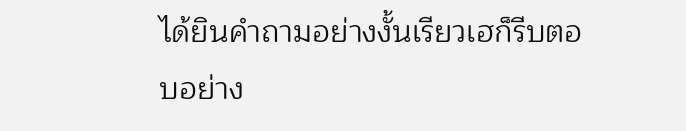ได้ยินคำถามอย่างงั้นเรียวเฮก็รีบตอบอย่าง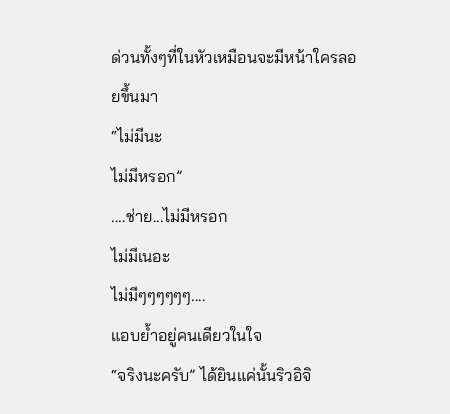ด่วนทั้งๆที่ในหัวเหมือนจะมีหน้าใครลอยขึ้นมา
“ไม่มีนะ
ไม่มีหรอก”
....ช่าย...ไม่มีหรอก
ไม่มีเนอะ
ไม่มีๆๆๆๆๆๆ....
แอบย้ำอยู่คนเดียวในใจ
“จริงนะครับ” ได้ยินแค่นั้นริวอิจิ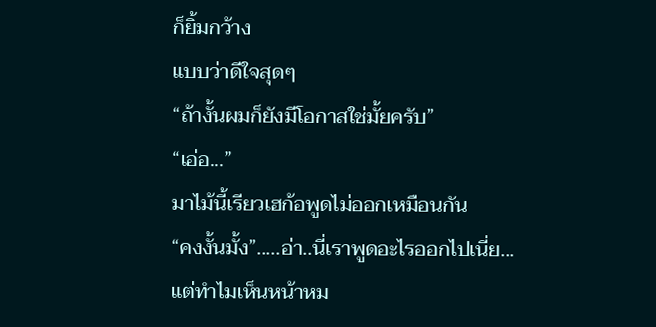ก็ยิ้มกว้าง
แบบว่าดีใจสุดๆ
“ถ้างั้นผมก็ยังมีโอกาสใช่มั้ยครับ”
“เอ่อ...”
มาไม้นี้เรียวเฮก้อพูดไม่ออกเหมือนกัน
“คงงั้นมั้ง”.....อ่า..นี่เราพูดอะไรออกไปเนี่ย...
แต่ทำไมเห็นหน้าหม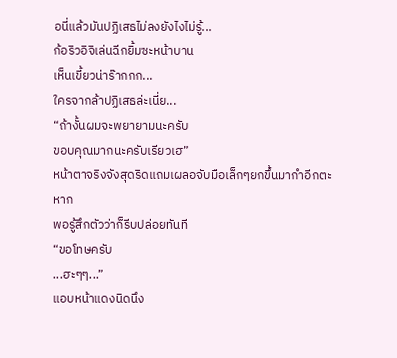อนี่แล้วมันปฏิเสธไม่ลงยังไงไม่รู้...
ก้อริวอิจิเล่นฉีกยิ้มซะหน้าบาน
เห็นเขี้ยวน่าร๊ากกก...
ใครจากล้าปฏิเสธล่ะเนี่ย...
“ถ้างั้นผมจะพยายามนะครับ
ขอบคุณมากนะครับเรียวเฮ”
หน้าตาจริงจังสุดริดแถมเผลอจับมือเล็กๆยกขึ้นมากำอีกตะหาก
พอรู้สึกตัวว่าก็รีบปล่อยทันที
“ขอโทษครับ
...ฮะๆๆ...”
แอบหน้าแดงนิดนึง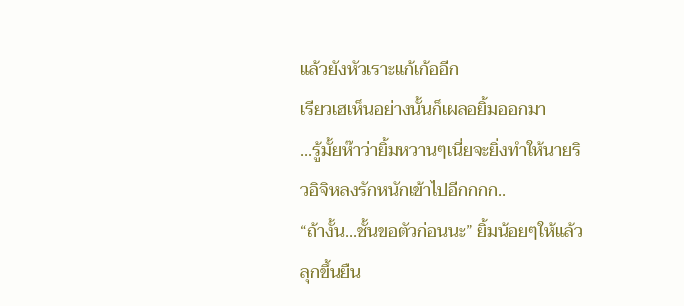แล้วยังหัวเราะแก้เก้ออีก
เรียวเฮเห็นอย่างนั้นก็เผลอยิ้มออกมา
...รู้มั้ยห๊าว่ายิ้มหวานๆเนี่ยจะยิ่งทำให้นายริวอิจิหลงรักหนักเข้าไปอีกกกก..
“ถ้างั้น...ชั้นขอตัวก่อนนะ” ยิ้มน้อยๆให้แล้วลุกขึ้นยืน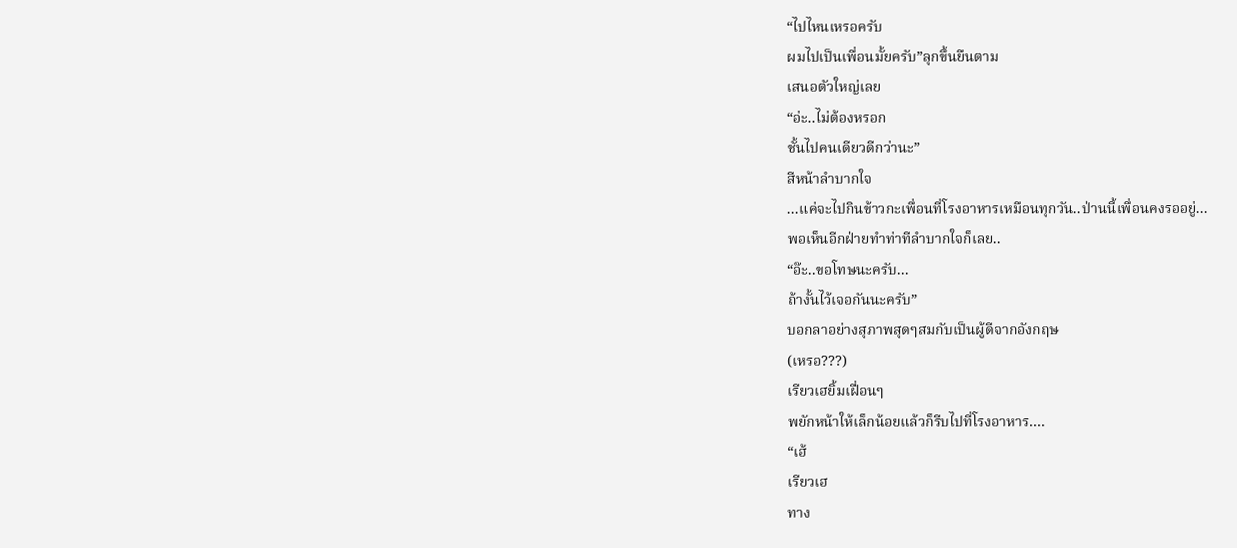“ไปไหนเหรอครับ
ผมไปเป็นเพื่อนมั้ยครับ”ลุกขึ้นยืนตาม
เสนอตัวใหญ่เลย
“อ่ะ..ไม่ต้องหรอก
ชั้นไปคนเดียวดีกว่านะ”
สีหน้าลำบากใจ
...แค่จะไปกินข้าวกะเพื่อนที่โรงอาหารเหมือนทุกวัน..ป่านนี้เพื่อนคงรออยู่...
พอเห็นอีกฝ่ายทำท่าทีลำบากใจก็เลย..
“อ๊ะ..ขอโทษนะครับ...
ถ้างั้นไว้เจอกันนะครับ”
บอกลาอย่างสุภาพสุดๆสมกับเป็นผู้ดีจากอังกฤษ
(เหรอ???)
เรียวเฮยิ้มเฝื่อนๆ
พยักหน้าให้เล็กน้อยแล้วก็รีบไปที่โรงอาหาร....
“เฮ้
เรียวเฮ
ทาง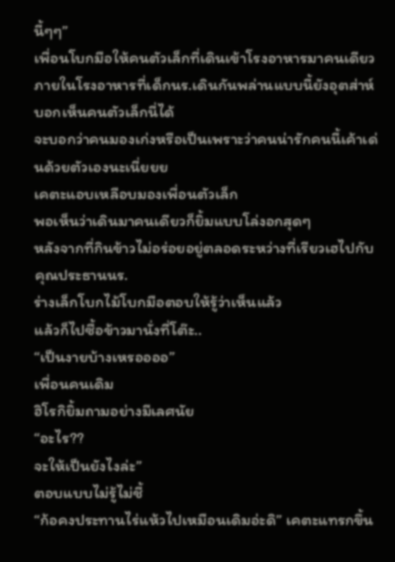นี้ๆๆ”
เพื่อนโบกมือให้คนตัวเล็กที่เดินเข้าโรงอาหารมาคนเดียว
ภายในโรงอาหารที่เด็กนร.เดินกันพล่านแบบนี้ยังอุตส่าห์บอกเห็นคนตัวเล็กนี่ได้
จะบอกว่าคนมองเก่งหรือเป็นเพราะว่าคนน่ารักคนนี้เค้าเด่นด้วยตัวเองนะเนี่ยยย
เคตะแอบเหลือบมองเพื่อนตัวเล็ก
พอเห็นว่าเดินมาคนเดียวก็ยิ้มแบบโล่งอกสุดๆ
หลังจากที่กินข้าวไม่อร่อยอยู่ตลอดระหว่างที่เรียวเฮไปกับคุณประธานนร.
ร่างเล็กโบกไม้โบกมือตอบให้รู้ว่าเห็นแล้ว
แล้วก็ไปซื้อข้าวมานั่งที่โต๊ะ..
“เป็นงายบ้างเหรออออ”
เพื่อนคนเดิม
ฮิโรกิยิ้มถามอย่างมีเลศนัย
“อะไร??
จะให้เป็นยังไงล่ะ”
ตอบแบบไม่รู้ไม่ชี้
“ก้อคงประทานไร่แห้วไปเหมือนเดิมอ่ะดิ” เคตะแทรกขึ้น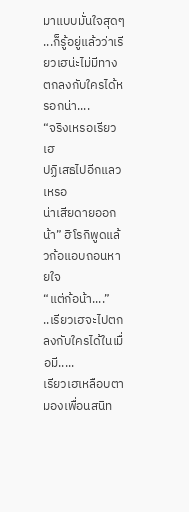มาแบบมั่นใจสุดๆ
...ก็รู้อยู่แล้วว่าเรียวเฮน่ะไม่มีทางตกลงกับใครได้หรอกน่า....
“จริงเหรอเรียวเฮ
ปฏิเสธไปอีกแลวเหรอ
น่าเสียดายออกน้า” ฮิโรกิพูดแล้วก้อแอบถอนหายใจ
“แต่ก้อน้า....”
..เรียวเฮจะไปตกลงกับใครได้ในเมื่อมี.....
เรียวเฮเหลือบตามองเพื่อนสนิท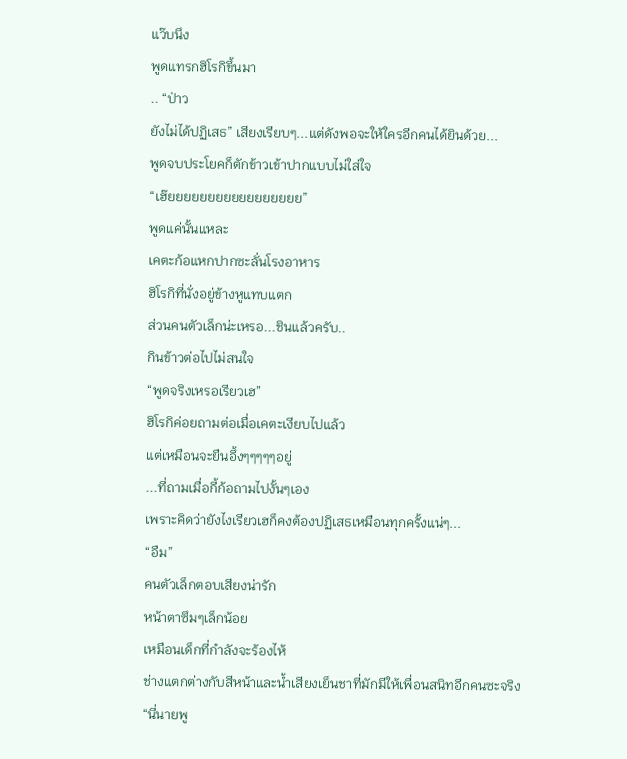แว๊บนึง
พูดแทรกฮิโรกิขึ้นมา
.. “ป่าว
ยังไม่ได้ปฏิเสธ” เสียงเรียบๆ...แต่ดังพอจะให้ใครอีกคนได้ยินด้วย...
พูดจบประโยคก็ตักข้าวเข้าปากแบบไม่ใส่ใจ
“เฮ๊ยยยยยยยยยยยยยยยยย”
พูดแค่นั้นแหละ
เคตะก้อแหกปากซะลั่นโรงอาหาร
ฮิโรกิที่นั่งอยู่ข้างหูแทบแตก
ส่วนคนตัวเล็กน่ะเหรอ...ชินแล้วครับ..
กินข้าวต่อไปไม่สนใจ
“พูดจริงเหรอเรียวเฮ”
ฮิโรกิค่อยถามต่อเมื่อเคตะเงียบไปแล้ว
แต่เหมือนจะยืนอึ้งๆๆๆๆๆอยู่
...ที่ถามเมื่อกี้ก้อถามไปงั้นๆเอง
เพราะคิดว่ายังไงเรียวเฮก็คงต้องปฏิเสธเหมือนทุกครั้งแน่ๆ...
“อืม”
คนตัวเล็กตอบเสียงน่ารัก
หน้าตาซึมๆเล็กน้อย
เหมือนเด็กที่กำลังจะร้องไห้
ช่างแตกต่างกับสีหน้าและน้ำเสียงเย็นชาที่มักมีให้เพื่อนสนิทอีกคนซะจริง
“นี่นายพู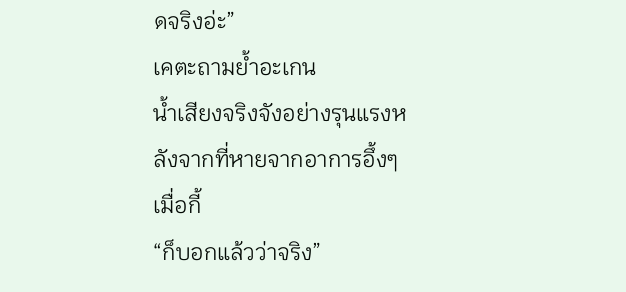ดจริงอ่ะ”
เคตะถามย้ำอะเกน
น้ำเสียงจริงจังอย่างรุนแรงหลังจากที่หายจากอาการอึ้งๆเมื่อกี้
“ก็บอกแล้วว่าจริง”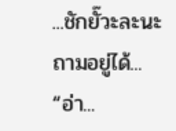...ชักยั๊วะละนะ
ถามอยู่ได้...
“อ่า...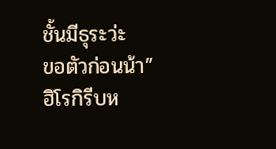ชั้นมีธุระว่ะ
ขอตัวก่อนน้า”
ฮิโรกิรีบห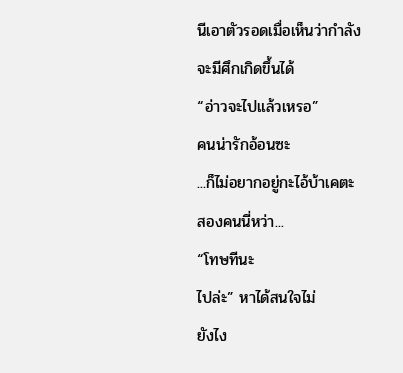นีเอาตัวรอดเมื่อเห็นว่ากำลังจะมีศึกเกิดขึ้นได้
“อ่าวจะไปแล้วเหรอ”
คนน่ารักอ้อนซะ
...ก็ไม่อยากอยู่กะไอ้บ้าเคตะสองคนนี่หว่า...
“โทษทีนะ
ไปล่ะ” หาได้สนใจไม่
ยังไง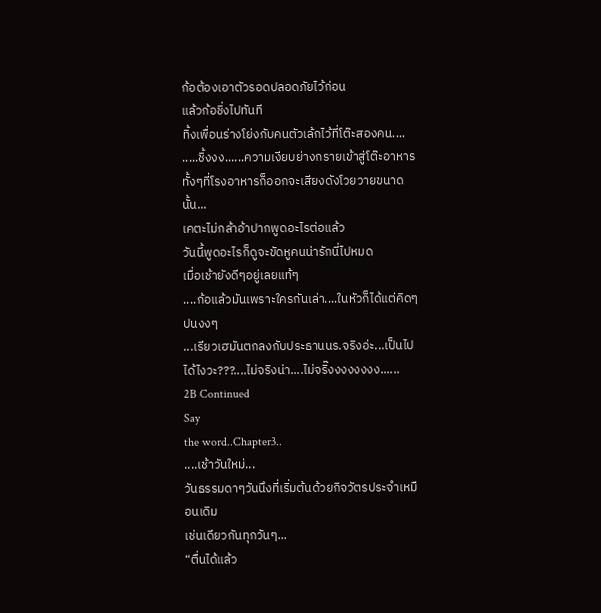ก้อต้องเอาตัวรอดปลอดภัยไว้ก่อน
แล้วก้อชิ่งไปทันที
ทิ้งเพื่อนร่างโย่งกับคนตัวเล้กไว้ที่โต๊ะสองคน....
.....ชิ้งงง......ความเงียบย่างกรายเข้าสู่โต๊ะอาหาร
ทั้งๆที่โรงอาหารก็ออกจะเสียงดังโวยวายขนาดนั้น...
เคตะไม่กล้าอ้าปากพูดอะไรต่อแล้ว
วันนี้พูดอะไรก็ดูจะขัดหูคนน่ารักนี่ไปหมด
เมื่อเช้ายังดีๆอยู่เลยแท้ๆ
....ก้อแล้วมันเพราะใครกันเล่า....ในหัวก็ได้แต่คิดๆปนงงๆ
...เรียวเฮมันตกลงกับประธานนร.จริงอ่ะ...เป็นไปได้ไงวะ???....ไม่จริงน่า....ไม่จริ๊งงงงงงงง......
2B Continued
Say
the word..Chapter3..
....เช้าวันใหม่...
วันธรรมดาๆวันนึงที่เริ่มต้นด้วยกิจวัตรประจำเหมือนเดิม
เช่นเดียวกันทุกวันๆ...
“ตื่นได้แล้ว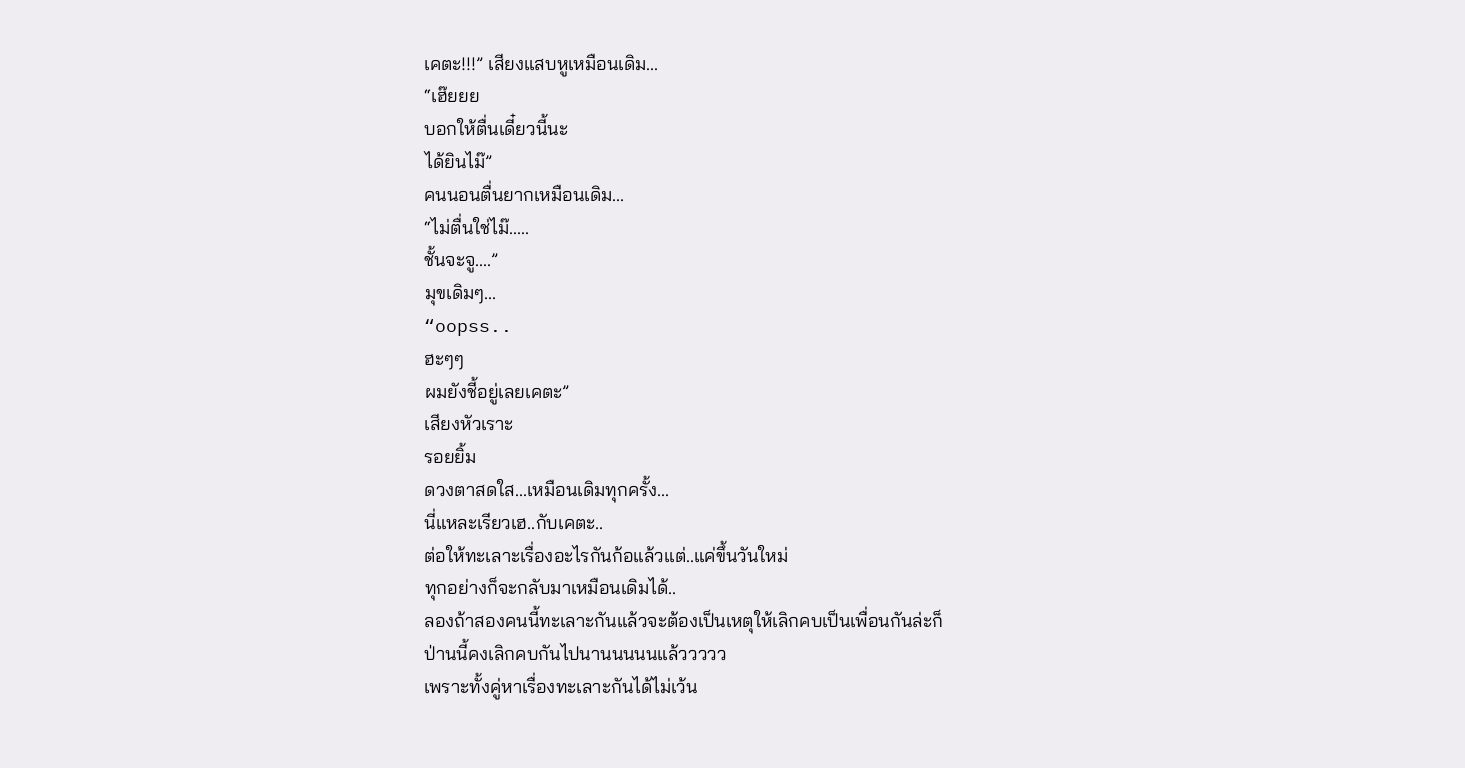เคตะ!!!” เสียงแสบหูเหมือนเดิม...
“เฮ๊ยยย
บอกให้ตื่นเดี๋ยวนี้นะ
ได้ยินไม๊”
คนนอนตื่นยากเหมือนเดิม...
“ไม่ตื่นใช่ไม๊.....
ชั้นจะจู....”
มุขเดิมๆ...
“oopss..
ฮะๆๆ
ผมยังชี้อยู่เลยเคตะ”
เสียงหัวเราะ
รอยยิ้ม
ดวงตาสดใส...เหมือนเดิมทุกครั้ง...
นี่แหละเรียวเฮ..กับเคตะ..
ต่อให้ทะเลาะเรื่องอะไรกันก้อแล้วแต่..แค่ขึ้นวันใหม่
ทุกอย่างก็จะกลับมาเหมือนเดิมได้..
ลองถ้าสองคนนี้ทะเลาะกันแล้วจะต้องเป็นเหตุให้เลิกคบเป็นเพื่อนกันล่ะก็
ป่านนี้คงเลิกคบกันไปนานนนนนแล้ววววว
เพราะทั้งคู่หาเรื่องทะเลาะกันได้ไม่เว้น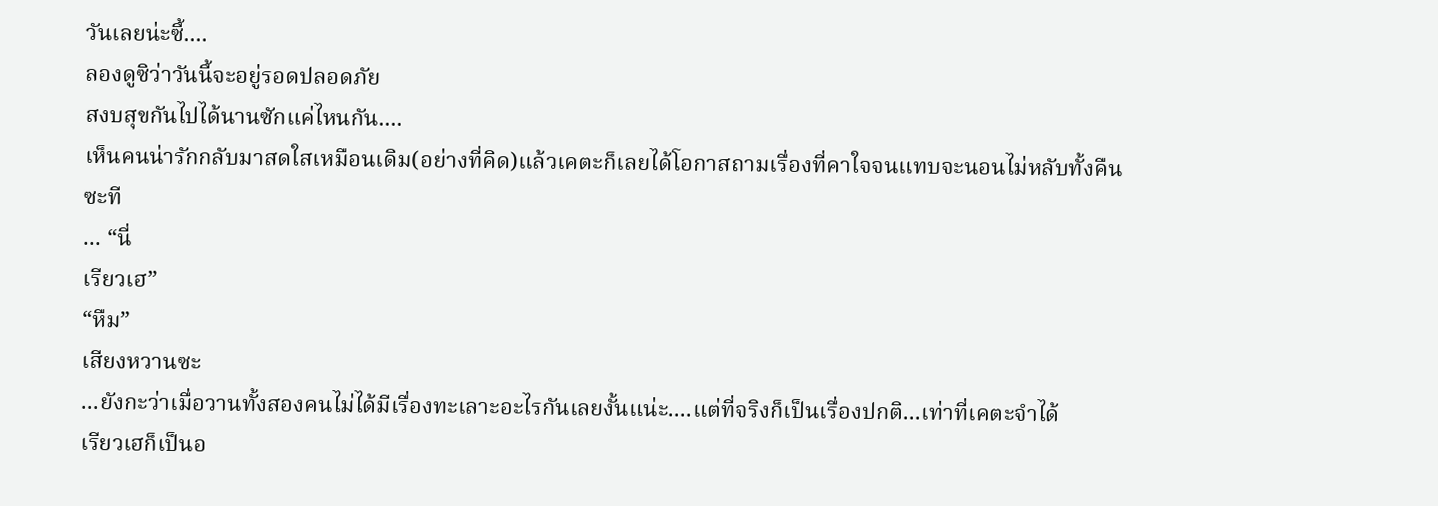วันเลยน่ะซี้....
ลองดูซิว่าวันนี้จะอยู่รอดปลอดภัย
สงบสุขกันไปได้นานซักแค่ไหนกัน....
เห็นคนน่ารักกลับมาสดใสเหมือนเดิม(อย่างที่คิด)แล้วเคตะก็เลยได้โอกาสถามเรื่องที่คาใจจนแทบจะนอนไม่หลับทั้งคืนซะที
... “นี่
เรียวเฮ”
“หืม”
เสียงหวานซะ
...ยังกะว่าเมื่อวานทั้งสองคนไม่ได้มีเรื่องทะเลาะอะไรกันเลยงั้นแน่ะ....แต่ที่จริงก็เป็นเรื่องปกติ...เท่าที่เคตะจำได้
เรียวเฮก็เป็นอ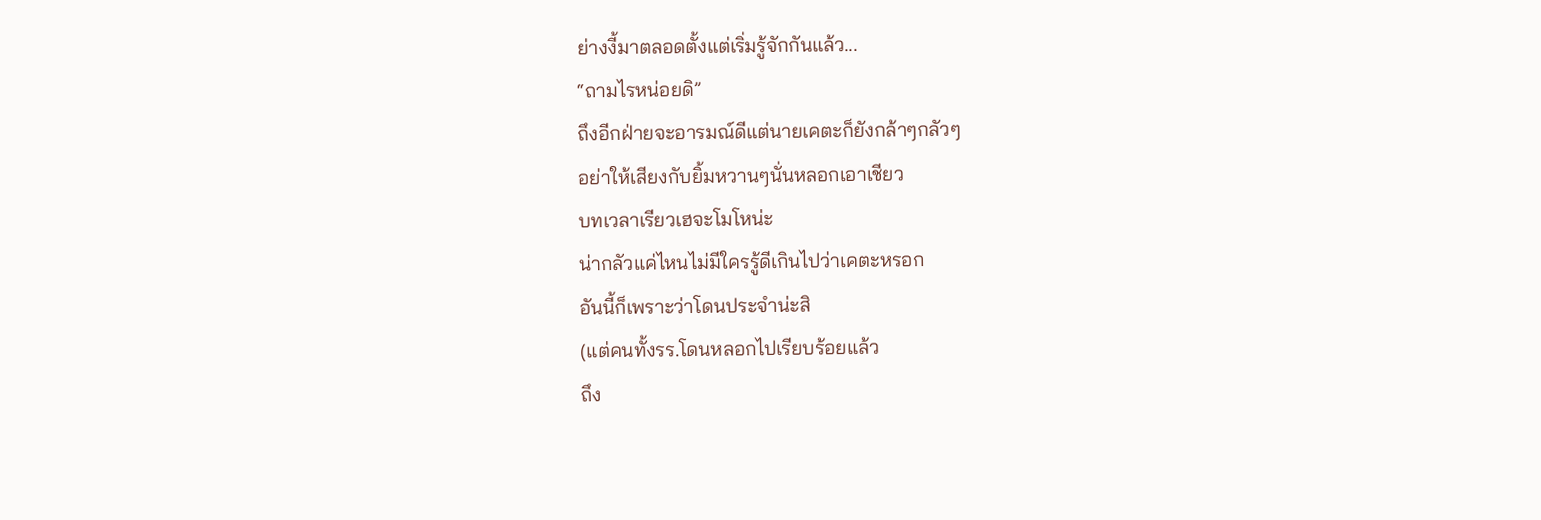ย่างงี้มาตลอดตั้งแต่เริ่มรู้จักกันแล้ว...
“ถามไรหน่อยดิ”
ถึงอีกฝ่ายจะอารมณ์ดีแต่นายเคตะก็ยังกล้าๆกลัวๆ
อย่าให้เสียงกับยิ้มหวานๆนั่นหลอกเอาเชียว
บทเวลาเรียวเฮจะโมโหน่ะ
น่ากลัวแค่ไหนไม่มีใครรู้ดีเกินไปว่าเคตะหรอก
อันนี้ก็เพราะว่าโดนประจำน่ะสิ
(แต่คนทั้งรร.โดนหลอกไปเรียบร้อยแล้ว
ถึง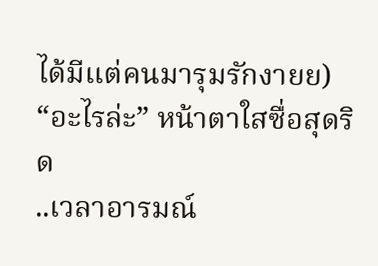ได้มีแต่คนมารุมรักงายย)
“อะไรล่ะ” หน้าตาใสซื่อสุดริด
..เวลาอารมณ์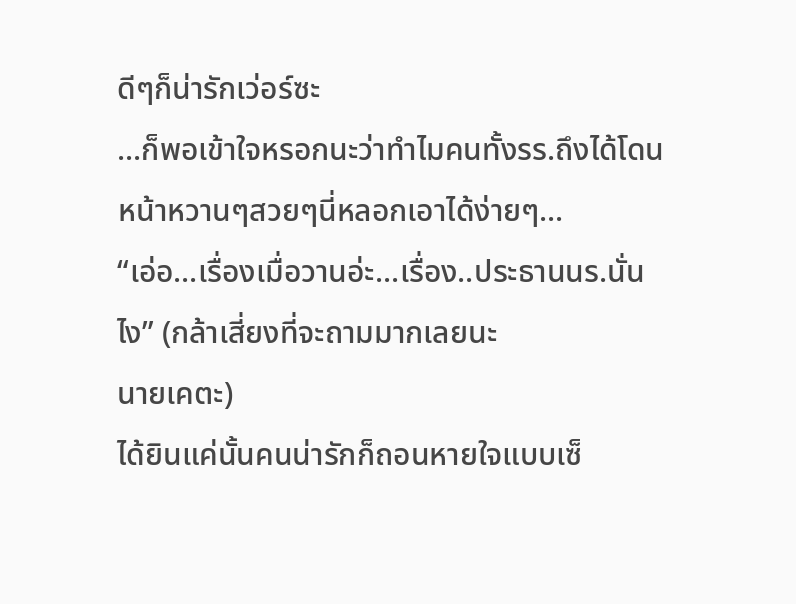ดีๆก็น่ารักเว่อร์ซะ
...ก็พอเข้าใจหรอกนะว่าทำไมคนทั้งรร.ถึงได้โดนหน้าหวานๆสวยๆนี่หลอกเอาได้ง่ายๆ...
“เอ่อ...เรื่องเมื่อวานอ่ะ...เรื่อง..ประธานนร.นั่นไง” (กล้าเสี่ยงที่จะถามมากเลยนะ
นายเคตะ)
ได้ยินแค่นั้นคนน่ารักก็ถอนหายใจแบบเซ็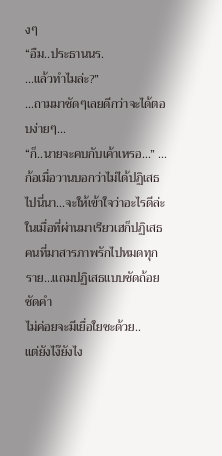งๆ
“อืม..ประธานนร.
...แล้วทำไมล่ะ?”
...ถามมาชัดๆเลยดีกว่าจะได้ตอบง่ายๆ...
“ก็..นายจะคบกับเค้าเหรอ...” ...ก้อเมื่อวานบอกว่าไม่ได้ปฏิเสธไปนี่นา...จะให้เข้าใจว่าอะไรดีล่ะ
ในเมื่อที่ผ่านมาเรียวเฮก็ปฏิเสธคนที่มาสารภาพรักไปหมดทุกราย...แถมปฏิเสธแบบชัดถ้อยชัดคำ
ไม่ค่อยจะมีเยื่อใยซะด้วย..
แต่ยังไง๊ยังไง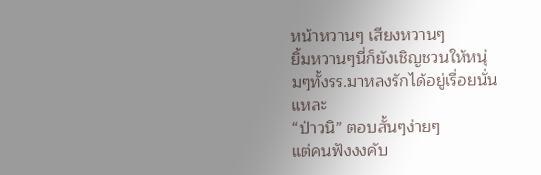หน้าหวานๆ เสียงหวานๆ
ยิ้มหวานๆนี่ก็ยังเชิญชวนให้หนุ่มๆทั้งรร.มาหลงรักได้อยู่เรื่อยนั่นแหละ
“ป่าวนิ” ตอบสั้นๆง่ายๆ
แต่คนฟังงงคับ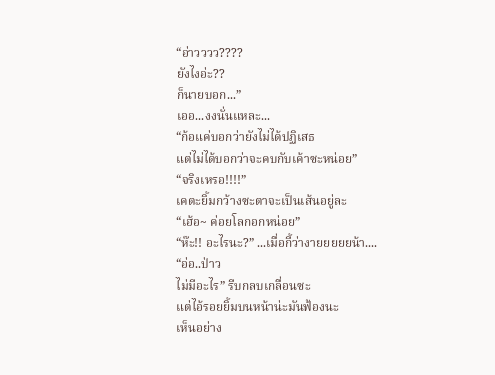“อ่าวววว????
ยังไงอ่ะ??
ก็นายบอก...”
เออ...งงนั่นแหละ...
“ก้อแค่บอกว่ายังไม่ได้ปฏิเสธ
แต่ไม่ได้บอกว่าจะคบกับเค้าซะหน่อย”
“จริงเหรอ!!!!”
เคตะยิ้มกว้างซะตาจะเป็นเส้นอยู่ละ
“เฮ้อ~ ค่อยโลกอกหน่อย”
“ห๊ะ!! อะไรนะ?” ...เมื่อกี้ว่างายยยยยน้า....
“อ่อ..ป่าว
ไม่มีอะไร” รีบกลบเกลื่อนซะ
แต่ไอ้รอยยิ้มบนหน้าน่ะมันฟ้องนะ
เห็นอย่าง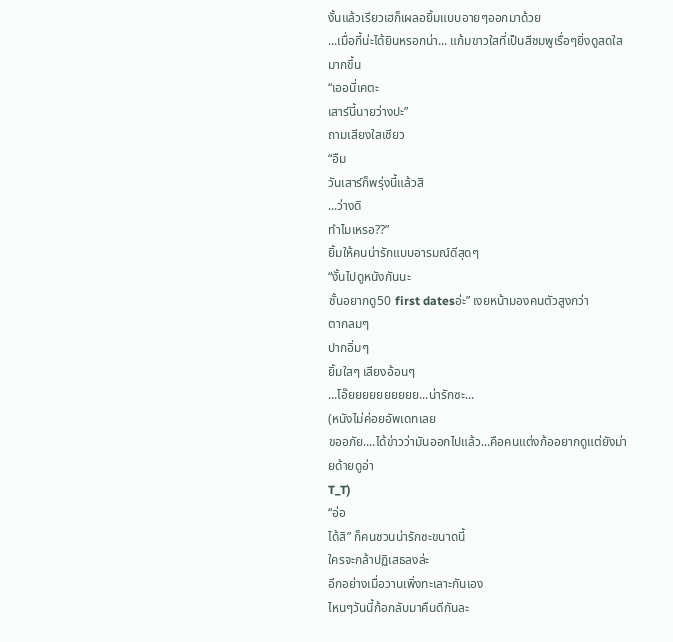งั้นแล้วเรียวเฮก็เผลอยิ้มแบบอายๆออกมาด้วย
...เมื่อกี้น่ะได้ยินหรอกน่า... แก้มขาวใสที่เป็นสีชมพูเรื่อๆยิ่งดูสดใสมากขึ้น
“เออนี่เคตะ
เสาร์นี้นายว่างปะ”
ถามเสียงใสเชียว
“อืม
วันเสาร์ก็พรุ่งนี้แล้วสิ
...ว่างดิ
ทำไมเหรอ??”
ยิ้มให้คนน่ารักแบบอารมณ์ดีสุดๆ
“งั้นไปดูหนังกันนะ
ชั้นอยากดู50 first datesอ่ะ” เงยหน้ามองคนตัวสูงกว่า
ตากลมๆ
ปากอิ่มๆ
ยิ้มใสๆ เสียงอ้อนๆ
...โอ๊ยยยยยยยยยย...น่ารักซะ...
(หนังไม่ค่อยอัพเดทเลย
ขออภัย....ได้ข่าวว่ามันออกไปแล้ว...คือคนแต่งก้ออยากดูแต่ยังม่ายด้ายดูอ่า
T_T)
“อ่อ
ได้สิ” ก็คนชวนน่ารักซะขนาดนี้
ใครจะกล้าปฏิเสธลงล่ะ
อีกอย่างเมื่อวานเพิ่งทะเลาะกันเอง
ไหนๆวันนี้ก้อกลับมาคืนดีกันละ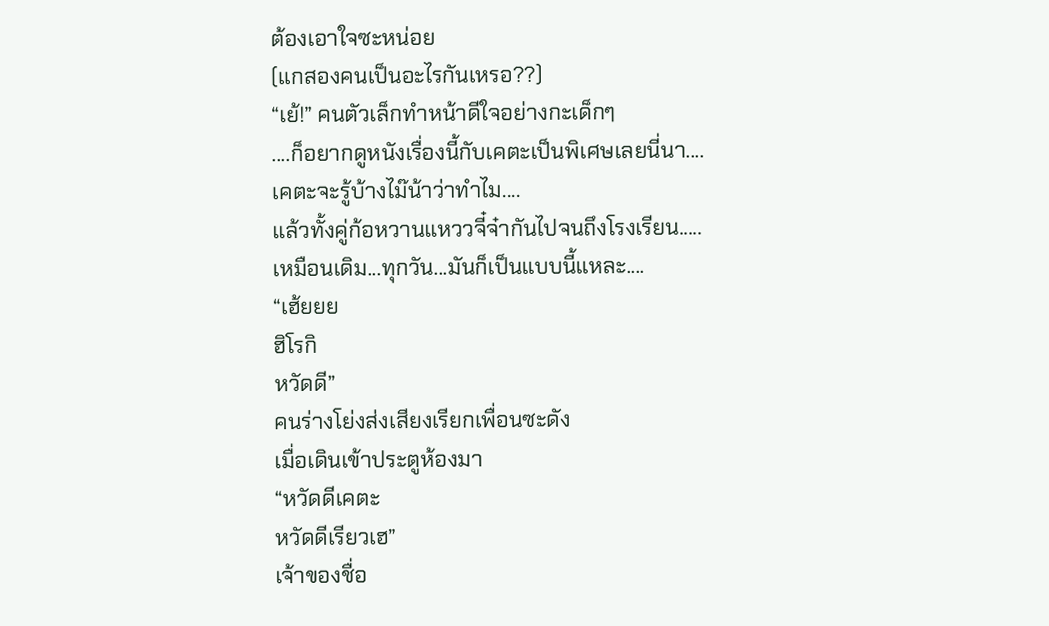ต้องเอาใจซะหน่อย
(แกสองคนเป็นอะไรกันเหรอ??)
“เย้!” คนตัวเล็กทำหน้าดีใจอย่างกะเด็กๆ
....ก็อยากดูหนังเรื่องนี้กับเคตะเป็นพิเศษเลยนี่นา....
เคตะจะรู้บ้างไม๊น้าว่าทำไม....
แล้วทั้งคู่ก้อหวานแหววจี๋จ๋ากันไปจนถึงโรงเรียน.....
เหมือนเดิม...ทุกวัน...มันก็เป็นแบบนี้แหละ....
“เฮ้ยยย
ฮิโรกิ
หวัดดี”
คนร่างโย่งส่งเสียงเรียกเพื่อนซะดัง
เมื่อเดินเข้าประตูห้องมา
“หวัดดีเคตะ
หวัดดีเรียวเฮ”
เจ้าของชื่อ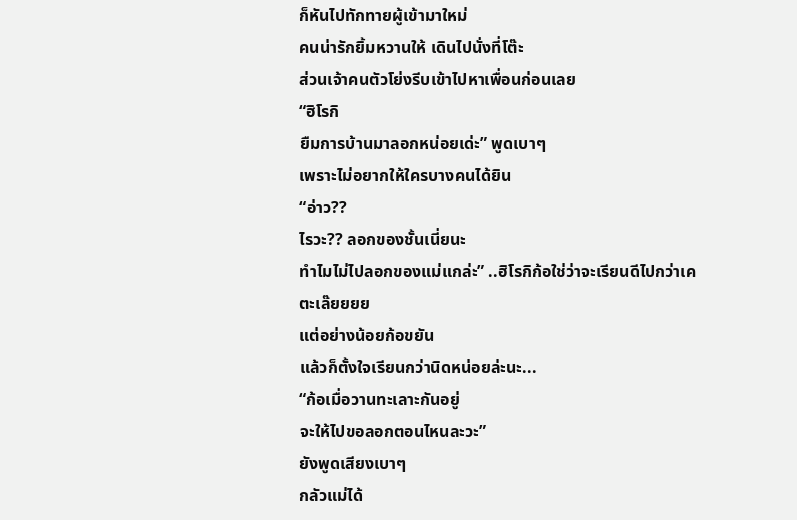ก็หันไปทักทายผู้เข้ามาใหม่
คนน่ารักยิ้มหวานให้ เดินไปนั่งที่โต๊ะ
ส่วนเจ้าคนตัวโย่งรีบเข้าไปหาเพื่อนก่อนเลย
“ฮิโรกิ
ยืมการบ้านมาลอกหน่อยเด่ะ” พูดเบาๆ
เพราะไม่อยากให้ใครบางคนได้ยิน
“อ่าว??
ไรวะ?? ลอกของชั้นเนี่ยนะ
ทำไมไม่ไปลอกของแม่แกล่ะ” ..ฮิโรกิก้อใช่ว่าจะเรียนดีไปกว่าเคตะเล๊ยยยย
แต่อย่างน้อยก้อขยัน
แล้วก็ตั้งใจเรียนกว่านิดหน่อยล่ะนะ...
“ก้อเมื่อวานทะเลาะกันอยู่
จะให้ไปขอลอกตอนไหนละวะ”
ยังพูดเสียงเบาๆ
กลัวแม่ได้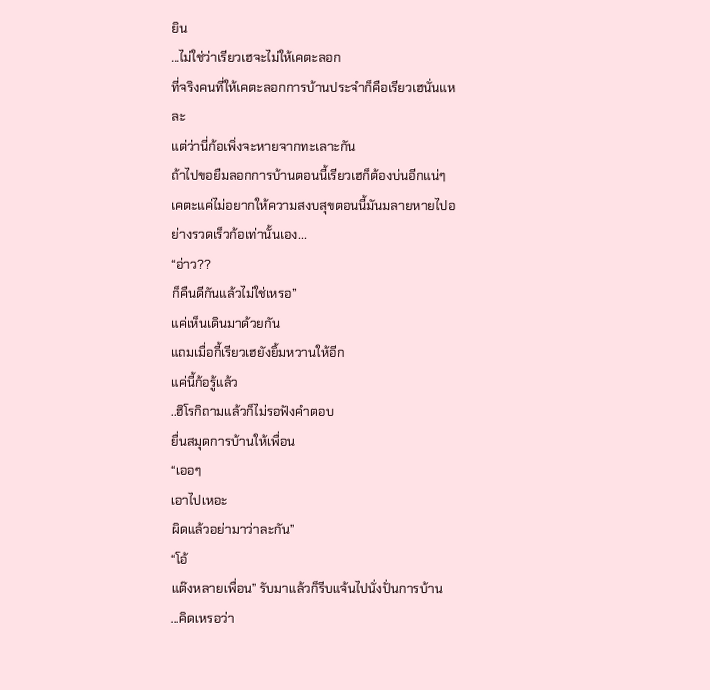ยิน
...ไม่ใช่ว่าเรียวเฮจะไม่ให้เคตะลอก
ที่จริงคนที่ให้เคตะลอกการบ้านประจำก็คือเรียวเฮนั่นแหละ
แต่ว่านี่ก้อเพิ่งจะหายจากทะเลาะกัน
ถ้าไปขอยืมลอกการบ้านตอนนี้เรียวเฮก็ต้องบ่นอีกแน่ๆ
เคตะแค่ไม่อยากให้ความสงบสุขตอนนี้มันมลายหายไปอย่างรวดเร็วก้อเท่านั้นเอง...
“อ่าว??
ก็คืนดีกันแล้วไม่ใช่เหรอ”
แค่เห็นเดินมาด้วยกัน
แถมเมื่อกี้เรียวเฮยังยิ้มหวานให้อีก
แค่นี้ก้อรู้แล้ว
..ฮิโรกิถามแล้วก็ไม่รอฟังคำตอบ
ยื่นสมุดการบ้านให้เพื่อน
“เออๆ
เอาไปเหอะ
ผิดแล้วอย่ามาว่าละกัน”
“โอ้
แต๊งหลายเพื่อน” รับมาแล้วก็รีบแจ้นไปนั่งปั่นการบ้าน
...คิดเหรอว่า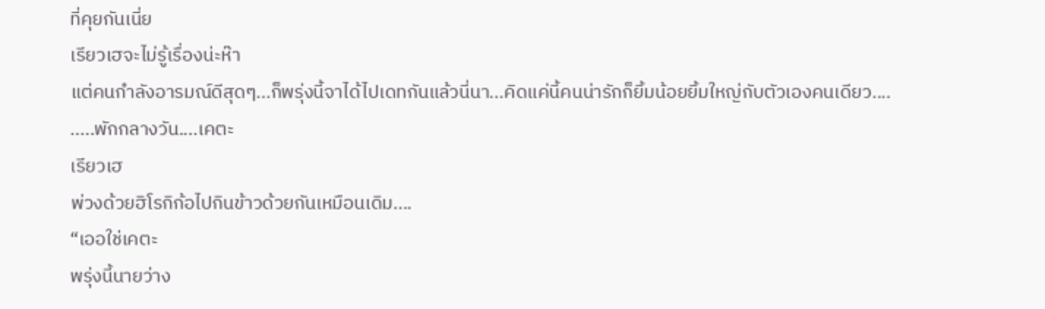ที่คุยกันเนี่ย
เรียวเฮจะไม่รู้เรื่องน่ะห๊า
แต่คนกำลังอารมณ์ดีสุดๆ...ก็พรุ่งนี้จาได้ไปเดทกันแล้วนี่นา...คิดแค่นี้คนน่ารักก็ยิ้มน้อยยิ้มใหญ่กับตัวเองคนเดียว....
.....พักกลางวัน....เคตะ
เรียวเฮ
พ่วงด้วยฮิโรกิก้อไปกินข้าวด้วยกันเหมือนเดิม....
“เออใช่เคตะ
พรุ่งนี้นายว่าง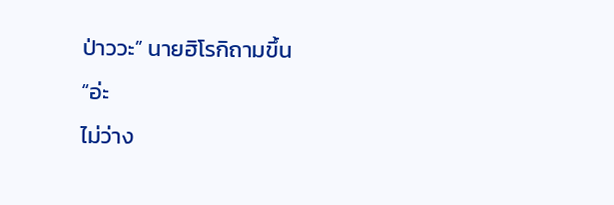ป่าววะ” นายฮิโรกิถามขึ้น
“อ่ะ
ไม่ว่าง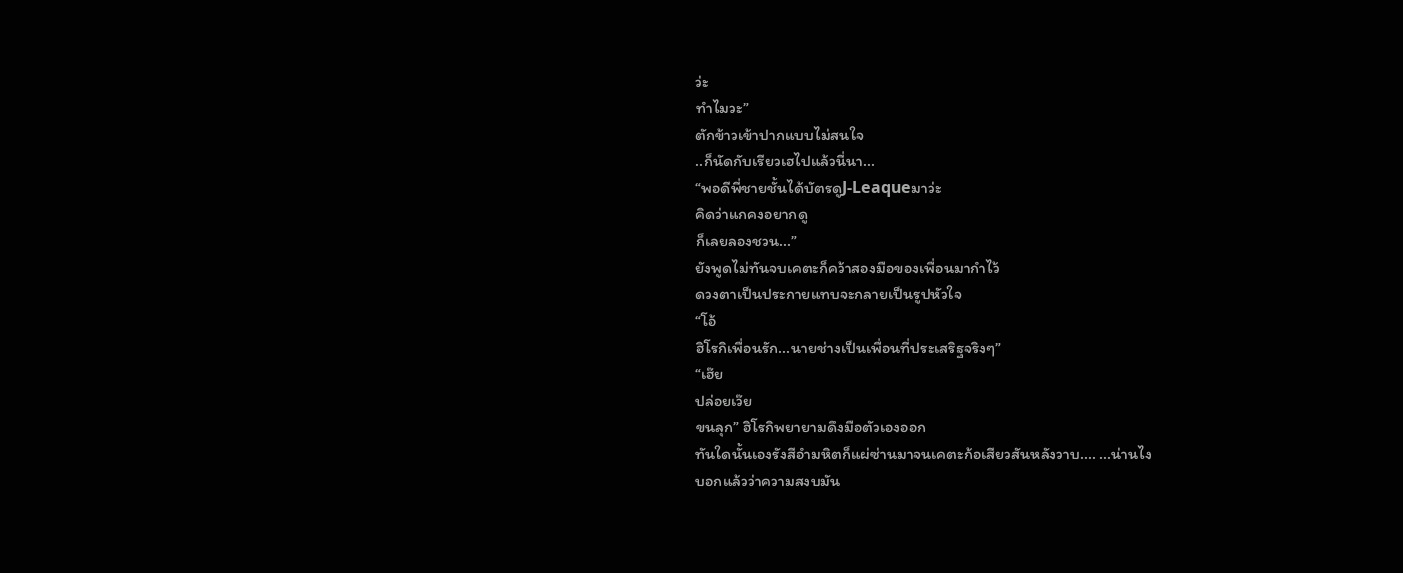ว่ะ
ทำไมวะ”
ตักข้าวเข้าปากแบบไม่สนใจ
..ก็นัดกับเรียวเฮไปแล้วนี่นา...
“พอดีพี่ชายชั้นได้บัตรดูJ-Leaqueมาว่ะ
คิดว่าแกคงอยากดู
ก็เลยลองชวน...”
ยังพูดไม่ทันจบเคตะก็คว้าสองมือของเพื่อนมากำไว้
ดวงตาเป็นประกายแทบจะกลายเป็นรูปหัวใจ
“โอ้
ฮิโรกิเพื่อนรัก...นายช่างเป็นเพื่อนที่ประเสริฐจริงๆ”
“เฮ๊ย
ปล่อยเว๊ย
ขนลุก” ฮิโรกิพยายามดึงมือตัวเองออก
ทันใดนั้นเองรังสีอำมหิตก็แผ่ซ่านมาจนเคตะก้อเสียวสันหลังวาบ.... ...น่านไง
บอกแล้วว่าความสงบมัน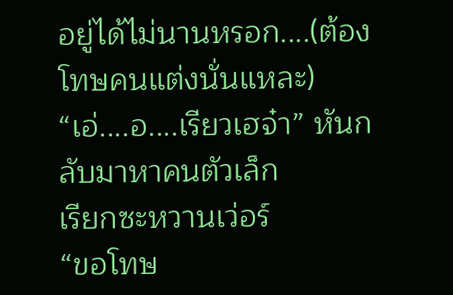อยู่ได้ไม่นานหรอก....(ต้องโทษคนแต่งนั่นแหละ)
“เอ่....อ....เรียวเฮจ๋า” หันกลับมาหาคนตัวเล็ก
เรียกซะหวานเว่อร์
“ขอโทษ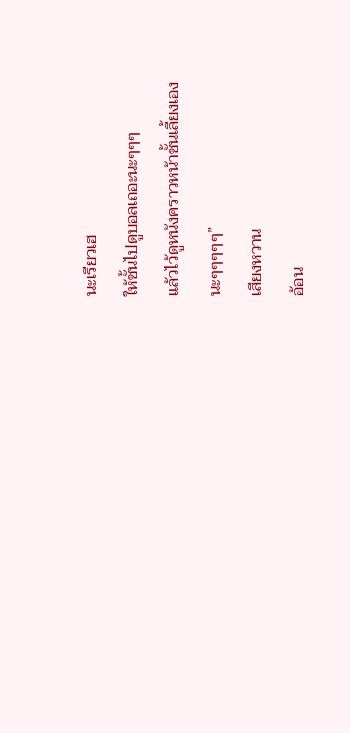นะเรียวเฮ
ให้ชั้นไปดูบอลเถอะนะๆๆๆ
แล้วไว้ดูหนังคราวหน้าชั้นเลี้ยงเอง
นะๆๆๆๆๆ”
เสียงหวาน
อ้อน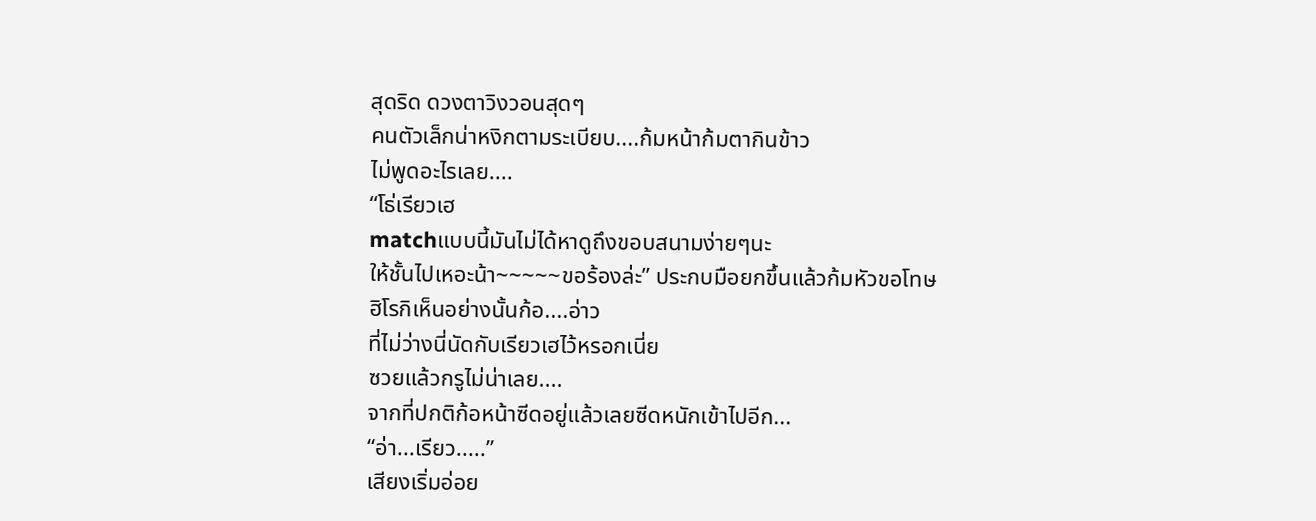สุดริด ดวงตาวิงวอนสุดๆ
คนตัวเล็กน่าหงิกตามระเบียบ....ก้มหน้าก้มตากินข้าว
ไม่พูดอะไรเลย....
“โธ่เรียวเฮ
matchแบบนี้มันไม่ได้หาดูถึงขอบสนามง่ายๆนะ
ให้ชั้นไปเหอะน้า~~~~~ขอร้องล่ะ” ประกบมือยกขึ้นแล้วก้มหัวขอโทษ
ฮิโรกิเห็นอย่างนั้นก้อ....อ่าว
ที่ไม่ว่างนี่นัดกับเรียวเฮไว้หรอกเนี่ย
ซวยแล้วกรูไม่น่าเลย....
จากที่ปกติก้อหน้าซีดอยู่แล้วเลยซีดหนักเข้าไปอีก...
“อ่า...เรียว.....”
เสียงเริ่มอ่อย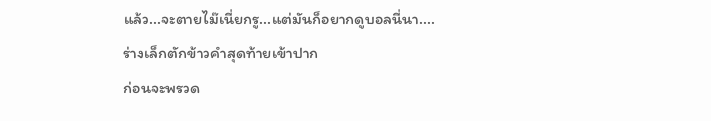แล้ว...จะตายไม๊เนี่ยกรู...แต่มันก็อยากดูบอลนี่นา....
ร่างเล็กตักข้าวคำสุดท้ายเข้าปาก
ก่อนจะพรวด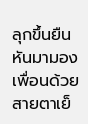ลุกขึ้นยืน
หันมามองเพื่อนด้วยสายตาเย็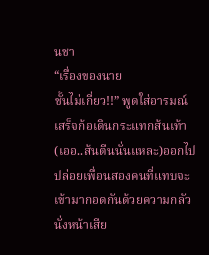นชา
“เรื่องของนาย
ชั้นไม่เกี่ยว!!” พูดใส่อารมณ์เสร็จก้อเดินกระแทกส้นเท้า(เออ..ส้นตีนนั่นแหละ)ออกไป
ปล่อยเพื่อนสองคนที่แทบจะเข้ามากอดกันด้วยความกลัว
นั่งหน้าเสีย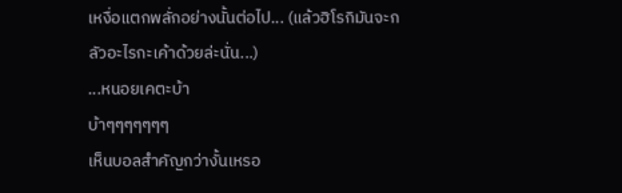เหงื่อแตกพลั่กอย่างนั้นต่อไป... (แล้วฮิโรกิมันจะกลัวอะไรกะเค้าด้วยล่ะนั่น...)
...หนอยเคตะบ้า
บ้าๆๆๆๆๆๆๆ
เห็นบอลสำคัญกว่างั้นเหรอ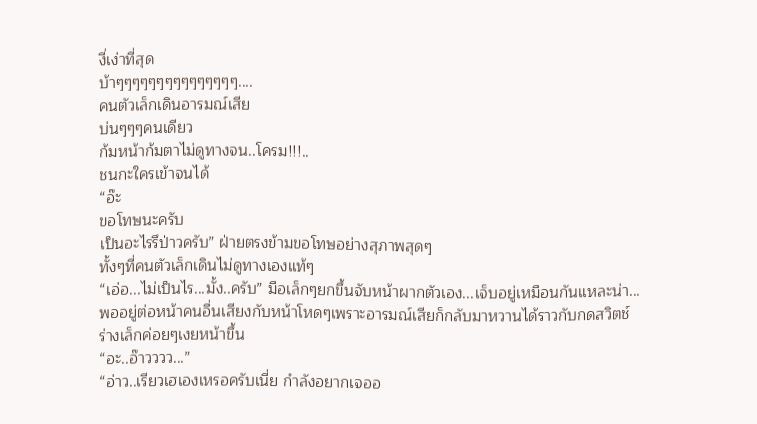งี่เง่าที่สุด
บ้าๆๆๆๆๆๆๆๆๆๆๆๆๆๆๆ....
คนตัวเล็กเดินอารมณ์เสีย
บ่นๆๆๆคนเดียว
ก้มหน้าก้มตาไม่ดูทางจน..โครม!!!..
ชนกะใครเข้าจนได้
“อ๊ะ
ขอโทษนะครับ
เป็นอะไรรึป่าวครับ” ฝ่ายตรงข้ามขอโทษอย่างสุภาพสุดๆ
ทั้งๆที่คนตัวเล็กเดินไม่ดูทางเองแท้ๆ
“เอ่อ...ไม่เป็นไร...มั้ง..ครับ” มือเล็กๆยกขึ้นจับหน้าผากตัวเอง...เจ็บอยู่เหมือนกันแหละน่า...
พออยู่ต่อหน้าคนอื่นเสียงกับหน้าโหดๆเพราะอารมณ์เสียก็กลับมาหวานได้ราวกับกดสวิตช์
ร่างเล็กค่อยๆเงยหน้าขึ้น
“อะ..อ๊าวววว...”
“อ่าว..เรียวเฮเองเหรอครับเนี่ย กำลังอยากเจออ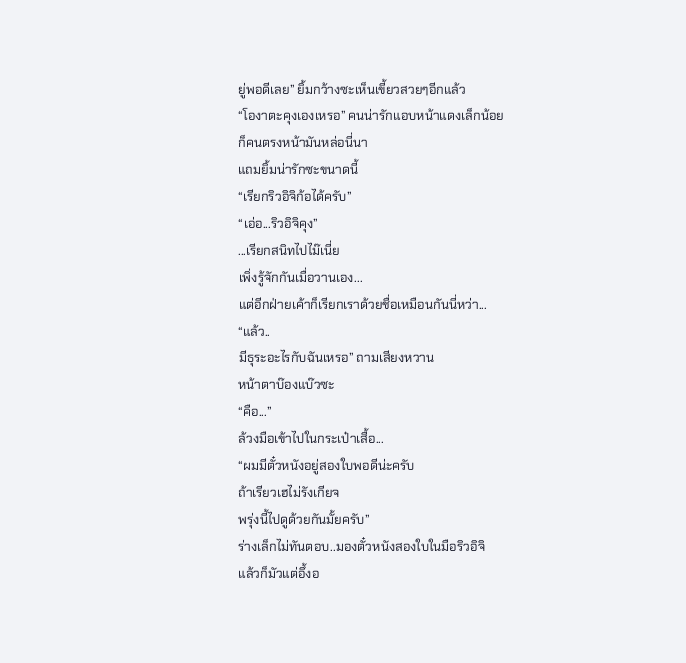ยู่พอดีเลย” ยิ้มกว้างซะเห็นเขี้ยวสวยๆอีกแล้ว
“โองาตะคุงเองเหรอ” คนน่ารักแอบหน้าแดงเล็กน้อย
ก็คนตรงหน้ามันหล่อนี่นา
แถมยิ้มน่ารักซะขนาดนี้
“เรียกริวอิจิก้อได้ครับ”
“เอ่อ...ริวอิจิคุง”
...เรียกสนิทไปไม๊เนี่ย
เพิ่งรู้จักกันเมื่อวานเอง...
แต่อีกฝ่ายเค้าก็เรียกเราด้วยชื่อเหมือนกันนี่หว่า...
“แล้ว..
มีธุระอะไรกับฉันเหรอ” ถามเสียงหวาน
หน้าตาบ๊องแบ๊วซะ
“คือ...”
ล้วงมือเข้าไปในกระเป๋าเสื้อ...
“ผมมีตั๋วหนังอยู่สองใบพอดีน่ะครับ
ถ้าเรียวเฮไม่รังเกียจ
พรุ่งนี้ไปดูด้วยกันมั้ยครับ”
ร่างเล็กไม่ทันตอบ..มองตั๋วหนังสองใบในมือริวอิจิ
แล้วก็มัวแต่อึ้งอ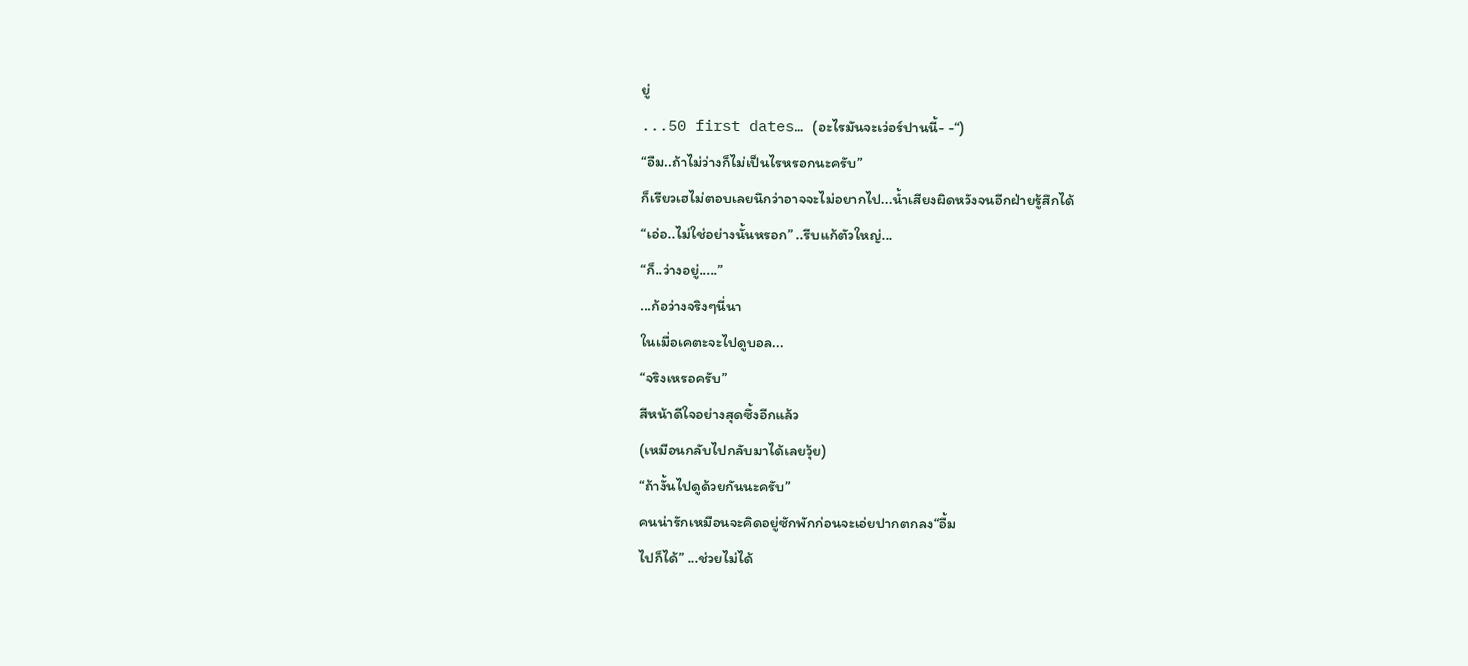ยู่
...50 first dates… (อะไรมันจะเว่อร์ปานนี้- -“)
“อืม..ถ้าไม่ว่างก็ไม่เป็นไรหรอกนะครับ”
ก็เรียวเฮไม่ตอบเลยนึกว่าอาจจะไม่อยากไป...น้ำเสียงผิดหวังจนอีกฝ่ายรู้สึกได้
“เอ่อ..ไม่ใช่อย่างนั้นหรอก” ..รีบแก้ตัวใหญ่...
“ก็..ว่างอยู่.....”
...ก้อว่างจริงๆนี่นา
ในเมื่อเคตะจะไปดูบอล...
“จริงเหรอครับ”
สีหน้าดีใจอย่างสุดซึ้งอีกแล้ว
(เหมือนกลับไปกลับมาได้เลยวุ้ย)
“ถ้างั้นไปดูด้วยกันนะครับ”
คนน่ารักเหมือนจะคิดอยู่ซักพักก่อนจะเอ่ยปากตกลง“อื้ม
ไปก็ได้” ...ช่วยไม่ได้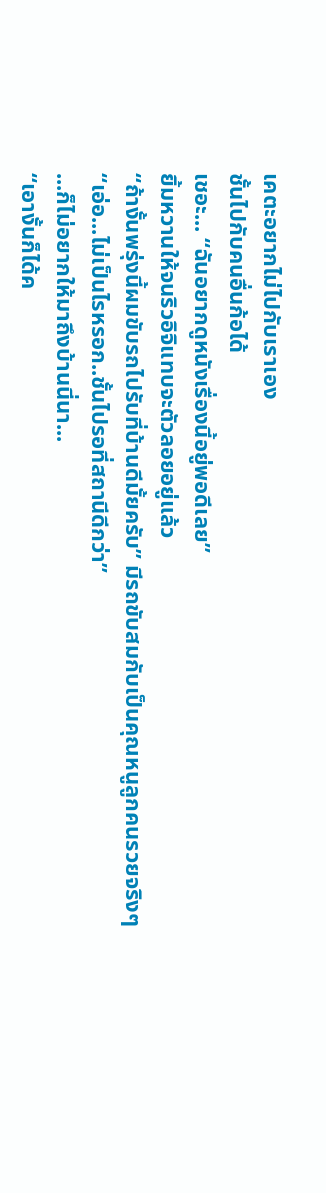เคตะอยากไม่ไปกับเราเอง
ชั้นไปกับคนอื่นก้อได้
เชอะ... “ฉันอยากดูหนังเรื่องนี้อยู่พอดีเลย”
ยิ้มหวานให้จนริวอิจิแทบจะตัวลอยอยู่แล้ว
“ถ้างั้นพรุ่งนี้ผมขับรถไปรับที่บ้านดีมั้ยครับ” มีรถขับสมกับเป็นคุณหนูลูกคนรวยจริงๆ
“เอ่อ...ไม่เป็นไรหรอก..ชั้นไปรอที่สถานีดีกว่า”
...ก็ไม่อยากให้มาถึงบ้านนี่นา...
“เอางั้นก็ได้ค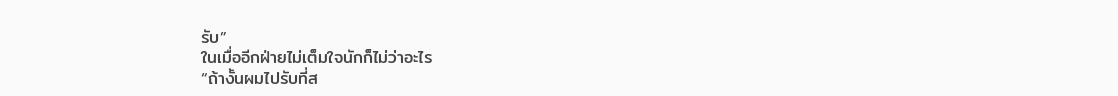รับ”
ในเมื่ออีกฝ่ายไม่เต็มใจนักก็ไม่ว่าอะไร
“ถ้างั้นผมไปรับที่ส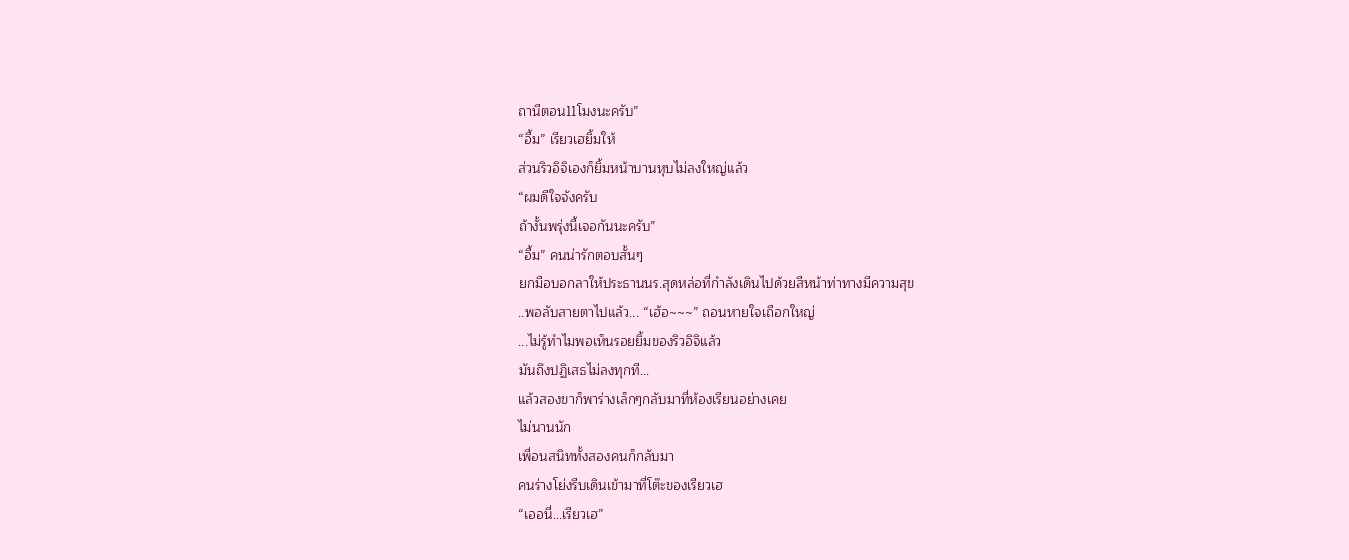ถานีตอน11โมงนะครับ”
“อื้ม” เรียวเฮยิ้มให้
ส่วนริวอิจิเองก็ยิ้มหน้าบานหุบไม่ลงใหญ่แล้ว
“ผมดีใจจังครับ
ถ้างั้นพรุ่งนี้เจอกันนะครับ”
“อื้ม” คนน่ารักตอบสั้นๆ
ยกมือบอกลาให้ประธานนร.สุดหล่อที่กำลังเดินไปด้วยสีหน้าท่าทางมีความสุข
..พอลับสายตาไปแล้ว... “เฮ้อ~~~” ถอนหายใจเถือกใหญ่
...ไม่รู้ทำไมพอเห็นรอยยิ้มของริวอิจิแล้ว
มันถึงปฏิเสธไม่ลงทุกที...
แล้วสองขาก็พาร่างเล็กๆกลับมาที่ห้องเรียนอย่างเคย
ไม่นานนัก
เพื่อนสนิททั้งสองคนก็กลับมา
คนร่างโย่งรีบเดินเข้ามาที่โต๊ะของเรียวเฮ
“เออนี่...เรียวเฮ”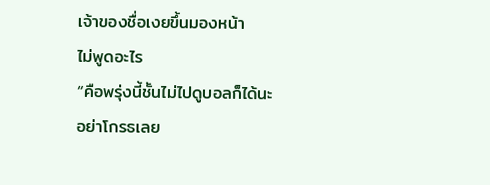เจ้าของชื่อเงยขึ้นมองหน้า
ไม่พูดอะไร
“คือพรุ่งนี้ชั้นไม่ไปดูบอลก็ได้นะ
อย่าโกรธเลย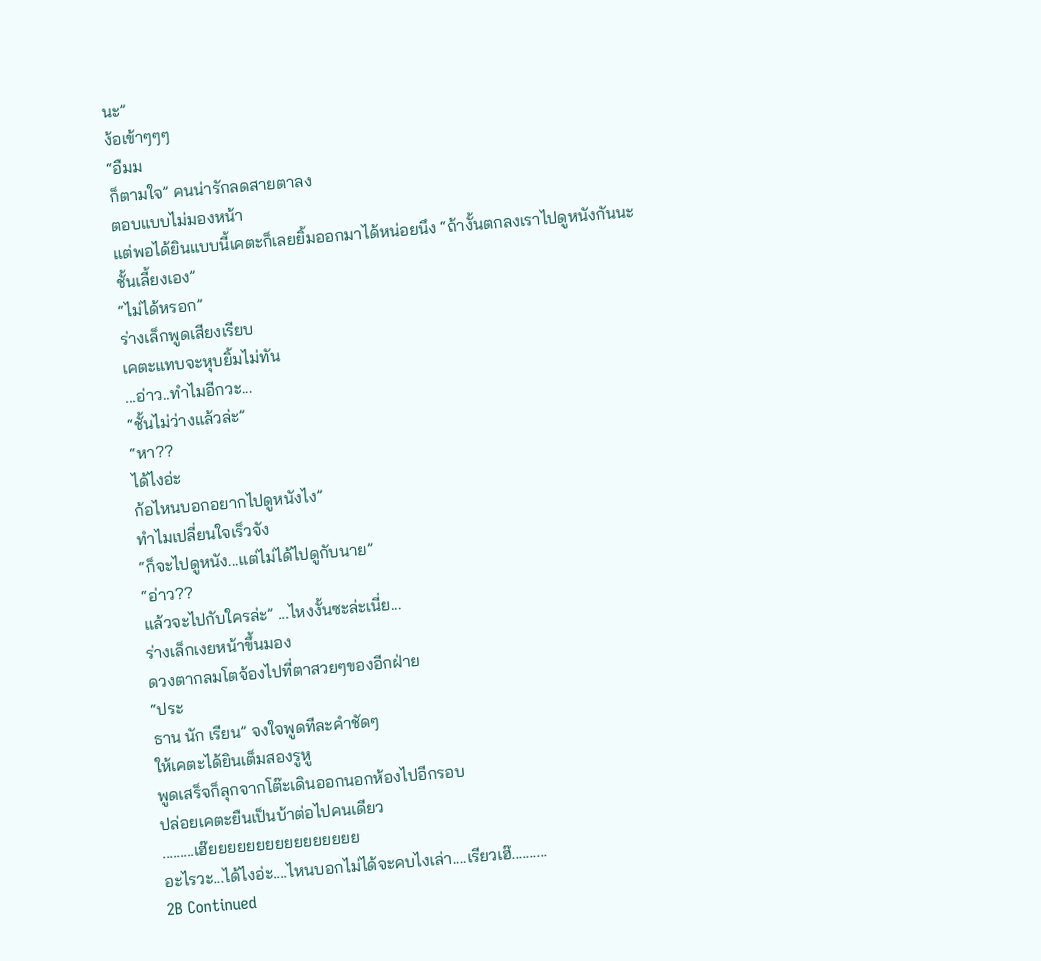นะ”
ง้อเข้าๆๆๆ
“อืมม
ก็ตามใจ” คนน่ารักลดสายตาลง
ตอบแบบไม่มองหน้า
แต่พอได้ยินแบบนี้เคตะก็เลยยิ้มออกมาได้หน่อยนึง “ถ้างั้นตกลงเราไปดูหนังกันนะ
ชั้นเลี้ยงเอง”
“ไม่ได้หรอก”
ร่างเล็กพูดเสียงเรียบ
เคตะแทบจะหุบยิ้มไม่ทัน
...อ่าว..ทำไมอีกวะ...
“ชั้นไม่ว่างแล้วล่ะ”
“หา??
ได้ไงอ่ะ
ก้อไหนบอกอยากไปดูหนังไง”
ทำไมเปลี่ยนใจเร็วจัง
“ก็จะไปดูหนัง...แต่ไม่ได้ไปดูกับนาย”
“อ่าว??
แล้วจะไปกับใครล่ะ” ...ไหงงั้นซะล่ะเนี่ย...
ร่างเล็กเงยหน้าขึ้นมอง
ดวงตากลมโตจ้องไปที่ตาสวยๆของอีกฝ่าย
“ประ
ธาน นัก เรียน” จงใจพูดทีละคำชัดๆ
ให้เคตะได้ยินเต็มสองรูหู
พูดเสร็จก็ลุกจากโต๊ะเดินออกนอกห้องไปอีกรอบ
ปล่อยเคตะยืนเป็นบ้าต่อไปคนเดียว
.........เฮ๊ยยยยยยยยยยยยยยยย
อะไรวะ...ได้ไงอ่ะ....ไหนบอกไม่ได้จะคบไงเล่า....เรียวเฮ๊..........
2B Continued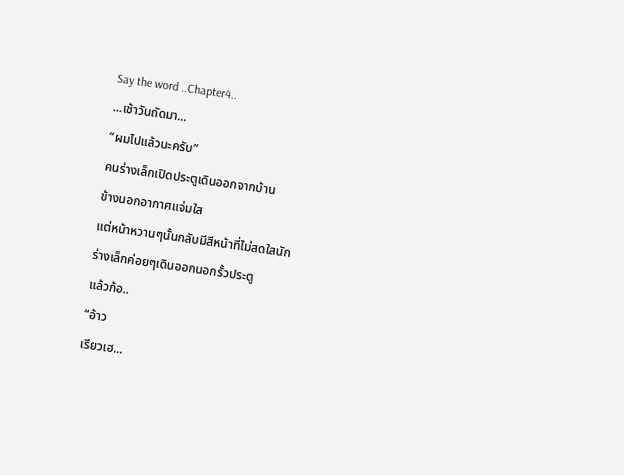Say the word ..Chapter4..
...เช้าวันถัดมา...
“ผมไปแล้วนะครับ”
คนร่างเล็กเปิดประตูเดินออกจากบ้าน
ข้างนอกอากาศแจ่มใส
แต่หน้าหวานๆนั้นกลับมีสีหน้าที่ไม่สดใสนัก
ร่างเล็กค่อยๆเดินออกนอกรั้วประตู
แล้วก้อ..
“อ้าว
เรียวเฮ...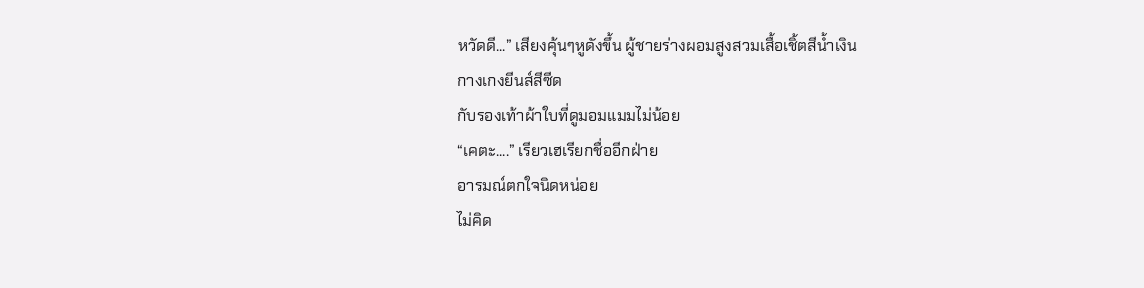หวัดดี...” เสียงคุ้นๆหูดังขึ้น ผู้ชายร่างผอมสูงสวมเสื้อเชิ้ตสีน้ำเงิน
กางเกงยีนส์สีซีด
กับรองเท้าผ้าใบที่ดูมอมแมมไม่น้อย
“เคตะ....” เรียวเฮเรียกชื่ออีกฝ่าย
อารมณ์ตกใจนิดหน่อย
ไม่คิด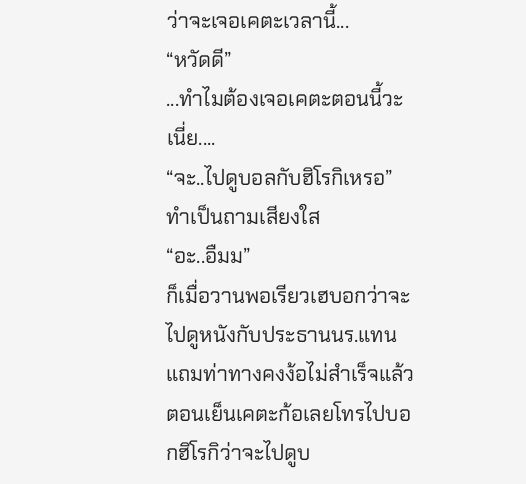ว่าจะเจอเคตะเวลานี้...
“หวัดดี”
...ทำไมต้องเจอเคตะตอนนี้วะเนี่ย....
“จะ..ไปดูบอลกับฮิโรกิเหรอ” ทำเป็นถามเสียงใส
“อะ..อืมม”
ก็เมื่อวานพอเรียวเฮบอกว่าจะไปดูหนังกับประธานนร.แทน
แถมท่าทางคงง้อไม่สำเร็จแล้ว
ตอนเย็นเคตะก้อเลยโทรไปบอกฮิโรกิว่าจะไปดูบ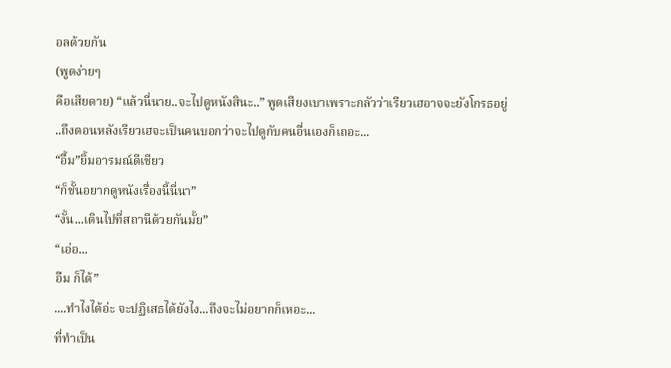อลด้วยกัน
(พูดง่ายๆ
คือเสียดาย) “แล้วนี่นาย..จะไปดูหนังสินะ..” พูดเสียงเบาเพราะกลัวว่าเรียวเฮอาจจะยังโกรธอยู่
..ถึงตอนหลังเรียวเฮจะเป็นคนบอกว่าจะไปดูกับคนอื่นเองก็เถอะ...
“อื้ม”ยิ้มอารมณ์ดีเชียว
“ก็ชั้นอยากดูหนังเรื่องนี้นี่นา”
“งั้น...เดินไปที่สถานีด้วยกันมั้ย”
“เอ่อ...
อืม ก็ได้”
....ทำไงได้อ่ะ จะปฏิเสธได้ยังไง...ถึงจะไม่อยากก็เหอะ...
ที่ทำเป็น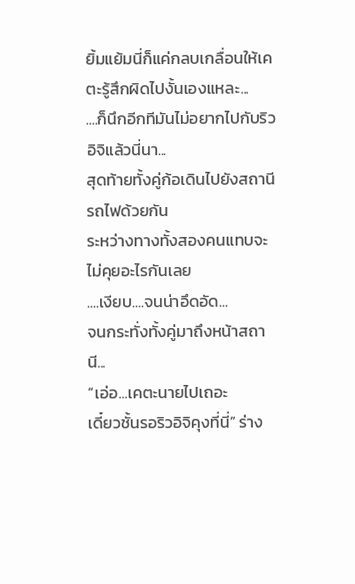ยิ้มแย้มนี่ก็แค่กลบเกลื่อนให้เคตะรู้สึกผิดไปงั้นเองแหละ...
....ก็นึกอีกทีมันไม่อยากไปกับริวอิจิแล้วนี่นา...
สุดท้ายทั้งคู่ก้อเดินไปยังสถานีรถไฟด้วยกัน
ระหว่างทางทั้งสองคนแทบจะไม่คุยอะไรกันเลย
....เงียบ....จนน่าอึดอัด...
จนกระทั่งทั้งคู่มาถึงหน้าสถานี...
“เอ่อ...เคตะนายไปเถอะ
เดี๋ยวชั้นรอริวอิจิคุงที่นี่” ร่าง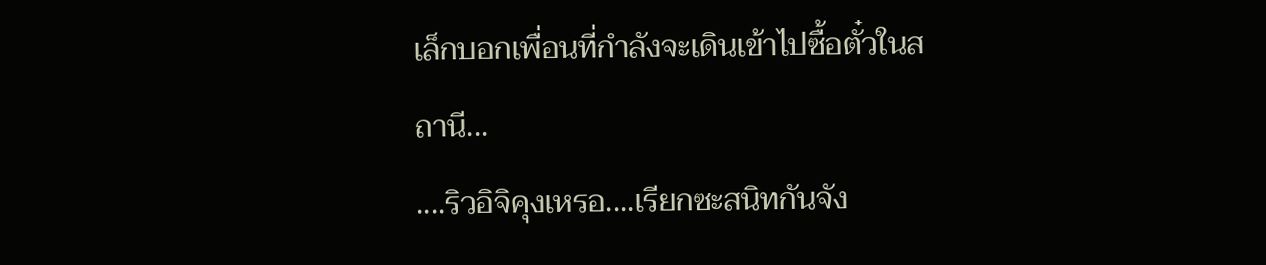เล็กบอกเพื่อนที่กำลังจะเดินเข้าไปซื้อตั๋วในสถานี...
....ริวอิจิคุงเหรอ....เรียกซะสนิทกันจัง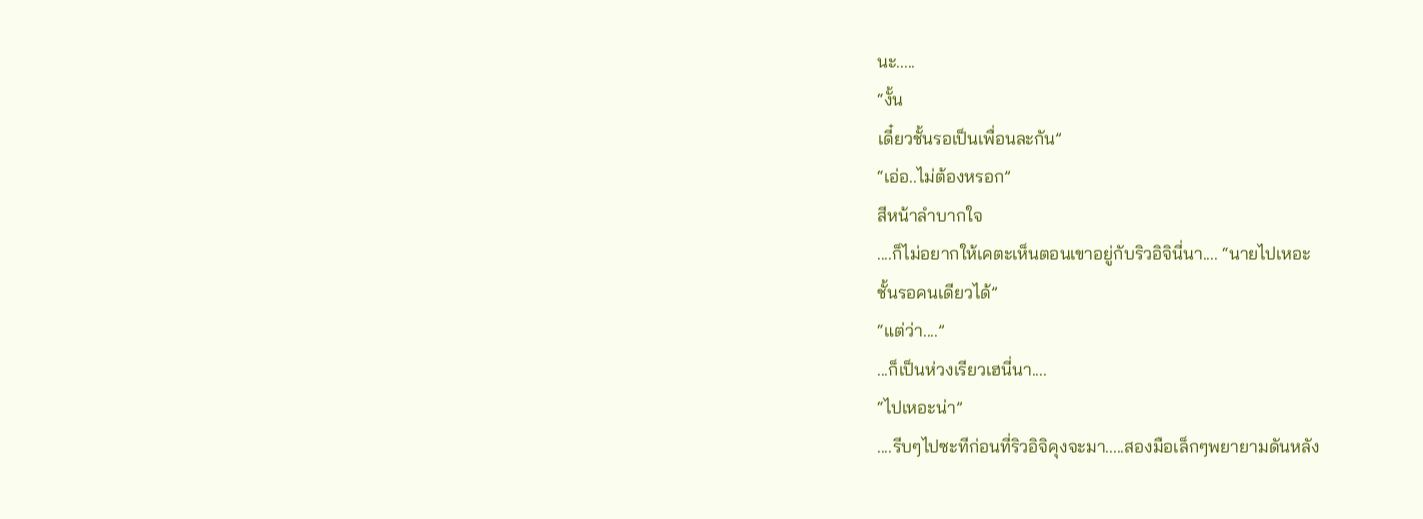นะ.....
“งั้น
เดี๋ยวชั้นรอเป็นเพื่อนละกัน”
“เอ่อ..ไม่ต้องหรอก”
สีหน้าลำบากใจ
....ก็ไม่อยากให้เคตะเห็นตอนเขาอยู่กับริวอิจินี่นา.... “นายไปเหอะ
ชั้นรอคนเดียวได้”
“แต่ว่า....”
...ก็เป็นห่วงเรียวเฮนี่นา....
“ไปเหอะน่า”
....รีบๆไปซะทีก่อนที่ริวอิจิคุงจะมา.....สองมือเล็กๆพยายามดันหลัง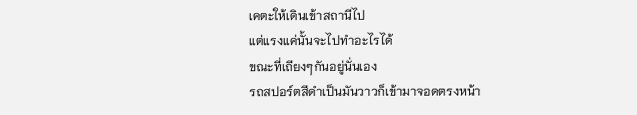เคตะให้เดินเข้าสถานีไป
แต่แรงแค่นั้นจะไปทำอะไรได้
ขณะที่เถียงๆกันอยู่นั่นเอง
รถสปอร์ตสีดำเป็นมันวาวก็เข้ามาจอดตรงหน้า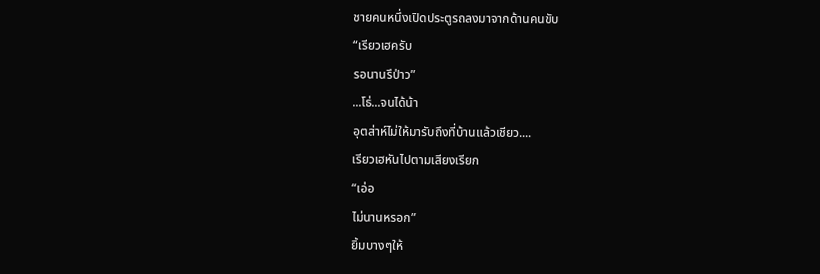ชายคนหนึ่งเปิดประตูรถลงมาจากด้านคนขับ
“เรียวเฮครับ
รอนานรึป่าว”
...โธ่...จนได้น้า
อุตส่าห์ไม่ให้มารับถึงที่บ้านแล้วเชียว....
เรียวเฮหันไปตามเสียงเรียก
“เอ่อ
ไม่นานหรอก”
ยิ้มบางๆให้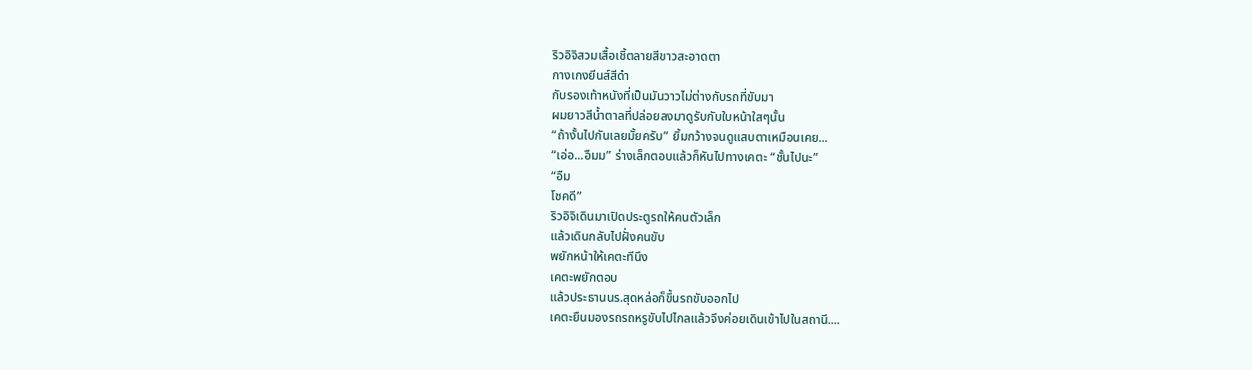ริวอิจิสวมเสื้อเชิ้ตลายสีขาวสะอาดตา
กางเกงยีนส์สีดำ
กับรองเท้าหนังที่เป็นมันวาวไม่ต่างกับรถที่ขับมา
ผมยาวสีน้ำตาลที่ปล่อยลงมาดูรับกับใบหน้าใสๆนั้น
“ถ้างั้นไปกันเลยมั้ยครับ” ยิ้มกว้างจนดูแสบตาเหมือนเคย...
“เอ่อ...อืมม” ร่างเล็กตอบแล้วก็หันไปทางเคตะ “ชั้นไปนะ”
“อืม
โชคดี”
ริวอิจิเดินมาเปิดประตูรถให้คนตัวเล็ก
แล้วเดินกลับไปฝั่งคนขับ
พยักหน้าให้เคตะทีนึง
เคตะพยักตอบ
แล้วประธานนร.สุดหล่อก็ขึ้นรถขับออกไป
เคตะยืนมองรถรถหรูขับไปไกลแล้วจึงค่อยเดินเข้าไปในสถานี....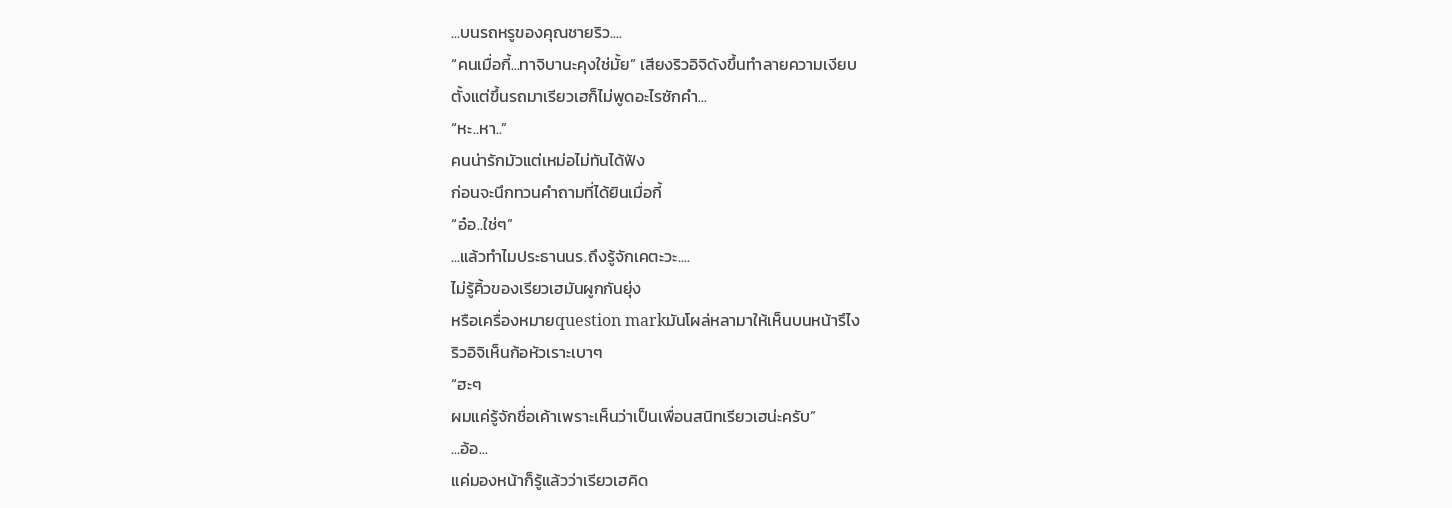...บนรถหรูของคุณชายริว....
“คนเมื่อกี้...ทาจิบานะคุงใช่มั้ย” เสียงริวอิจิดังขึ้นทำลายความเงียบ
ตั้งแต่ขึ้นรถมาเรียวเฮก็ไม่พูดอะไรซักคำ...
“หะ..หา..”
คนน่ารักมัวแต่เหม่อไม่ทันได้ฟัง
ก่อนจะนึกทวนคำถามที่ได้ยินเมื่อกี้
“อ๋อ..ใช่ๆ”
...แล้วทำไมประธานนร.ถึงรู้จักเคตะวะ....
ไม่รู้คิ้วของเรียวเฮมันผูกกันยุ่ง
หรือเครื่องหมายquestion markมันโผล่หลามาให้เห็นบนหน้ารึไง
ริวอิจิเห็นก้อหัวเราะเบาๆ
“ฮะๆ
ผมแค่รู้จักชื่อเค้าเพราะเห็นว่าเป็นเพื่อนสนิทเรียวเฮน่ะครับ”
...อ้อ...
แค่มองหน้าก็รู้แล้วว่าเรียวเฮคิด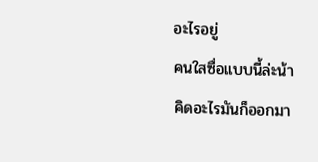อะไรอยู่
คนใสซื่อแบบนี้ล่ะน้า
คิดอะไรมันก็ออกมา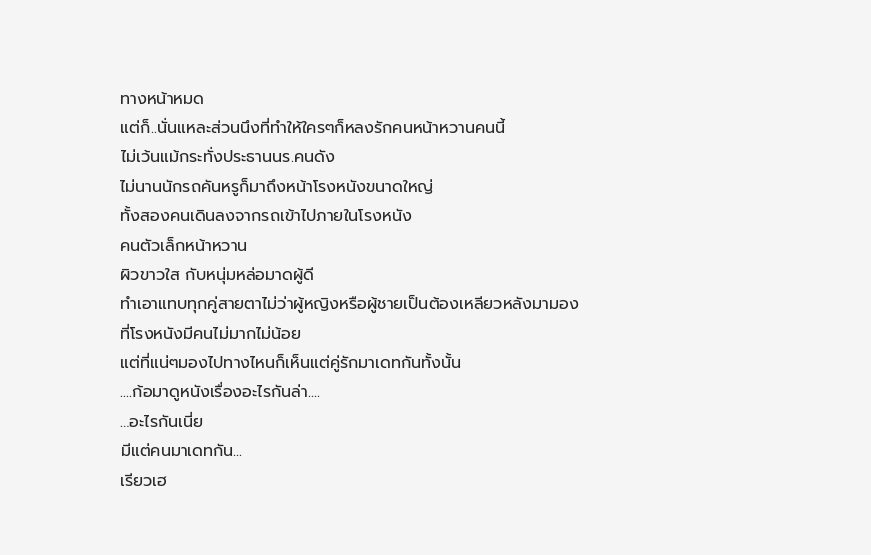ทางหน้าหมด
แต่ก็..นั่นแหละส่วนนึงที่ทำให้ใครๆก็หลงรักคนหน้าหวานคนนี้
ไม่เว้นแม้กระทั่งประธานนร.คนดัง
ไม่นานนักรถคันหรูก็มาถึงหน้าโรงหนังขนาดใหญ่
ทั้งสองคนเดินลงจากรถเข้าไปภายในโรงหนัง
คนตัวเล็กหน้าหวาน
ผิวขาวใส กับหนุ่มหล่อมาดผู้ดี
ทำเอาแทบทุกคู่สายตาไม่ว่าผู้หญิงหรือผู้ชายเป็นต้องเหลียวหลังมามอง
ที่โรงหนังมีคนไม่มากไม่น้อย
แต่ที่แน่ๆมองไปทางไหนก็เห็นแต่คู่รักมาเดทกันทั้งนั้น
....ก้อมาดูหนังเรื่องอะไรกันล่า....
…อะไรกันเนี่ย
มีแต่คนมาเดทกัน...
เรียวเฮ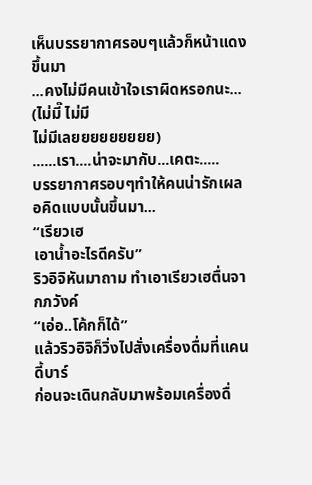เห็นบรรยากาศรอบๆแล้วก็หน้าแดงขึ้นมา
...คงไม่มีคนเข้าใจเราผิดหรอกนะ...
(ไม่มี๊ ไม่มี
ไม่มีเลยยยยยยยยย)
......เรา....น่าจะมากับ...เคตะ.....
บรรยากาศรอบๆทำให้คนน่ารักเผลอคิดแบบนั้นขึ้นมา...
“เรียวเฮ
เอาน้ำอะไรดีครับ”
ริวอิจิหันมาถาม ทำเอาเรียวเฮตื่นจากภวังค์
“เอ่อ..โค้กก็ได้”
แล้วริวอิจิก็วิ่งไปสั่งเครื่องดื่มที่แคนดี้บาร์
ก่อนจะเดินกลับมาพร้อมเครื่องดื่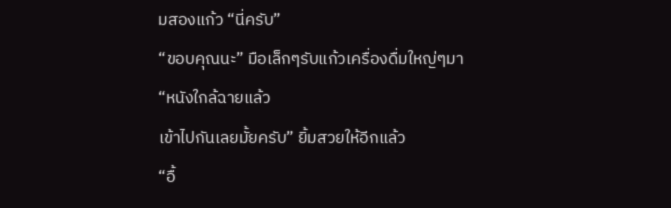มสองแก้ว “นี่ครับ”
“ขอบคุณนะ” มือเล็กๆรับแก้วเครื่องดื่มใหญ่ๆมา
“หนังใกล้ฉายแล้ว
เข้าไปกันเลยมั้ยครับ” ยิ้มสวยให้อีกแล้ว
“อื้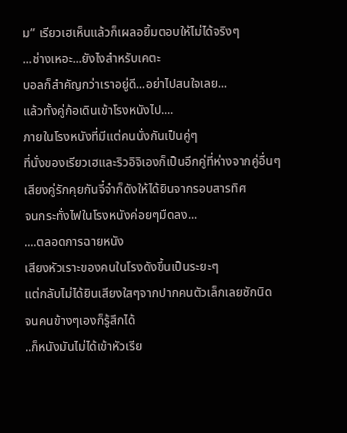ม” เรียวเฮเห็นแล้วก็เผลอยิ้มตอบให้ไม่ได้จริงๆ
...ช่างเหอะ...ยังไงสำหรับเคตะ
บอลก็สำคัญกว่าเราอยู่ดี...อย่าไปสนใจเลย...
แล้วทั้งคู่ก้อเดินเข้าโรงหนังไป....
ภายในโรงหนังที่มีแต่คนนั่งกันเป็นคู่ๆ
ที่นั่งของเรียวเฮและริวอิจิเองก็เป็นอีกคู่ที่ห่างจากคู่อื่นๆ
เสียงคู่รักคุยกันจี๋จ๋าก็ดังให้ได้ยินจากรอบสารทิศ
จนกระทั่งไฟในโรงหนังค่อยๆมืดลง...
....ตลอดการฉายหนัง
เสียงหัวเราะของคนในโรงดังขึ้นเป็นระยะๆ
แต่กลับไม่ได้ยินเสียงใสๆจากปากคนตัวเล็กเลยซักนิด
จนคนข้างๆเองก็รู้สึกได้
..ก็หนังมันไม่ได้เข้าหัวเรีย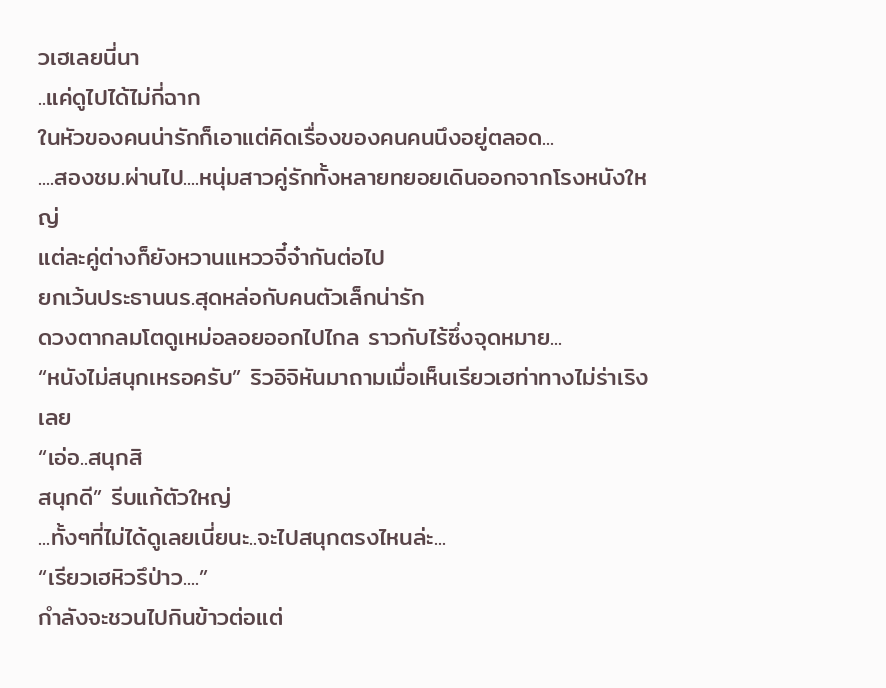วเฮเลยนี่นา
..แค่ดูไปได้ไม่กี่ฉาก
ในหัวของคนน่ารักก็เอาแต่คิดเรื่องของคนคนนึงอยู่ตลอด...
....สองชม.ผ่านไป....หนุ่มสาวคู่รักทั้งหลายทยอยเดินออกจากโรงหนังใหญ่
แต่ละคู่ต่างก็ยังหวานแหววจี๋จ๋ากันต่อไป
ยกเว้นประธานนร.สุดหล่อกับคนตัวเล็กน่ารัก
ดวงตากลมโตดูเหม่อลอยออกไปไกล ราวกับไร้ซึ่งจุดหมาย...
“หนังไม่สนุกเหรอครับ” ริวอิจิหันมาถามเมื่อเห็นเรียวเฮท่าทางไม่ร่าเริงเลย
“เอ่อ..สนุกสิ
สนุกดี” รีบแก้ตัวใหญ่
...ทั้งๆที่ไม่ได้ดูเลยเนี่ยนะ..จะไปสนุกตรงไหนล่ะ...
“เรียวเฮหิวรึป่าว....”
กำลังจะชวนไปกินข้าวต่อแต่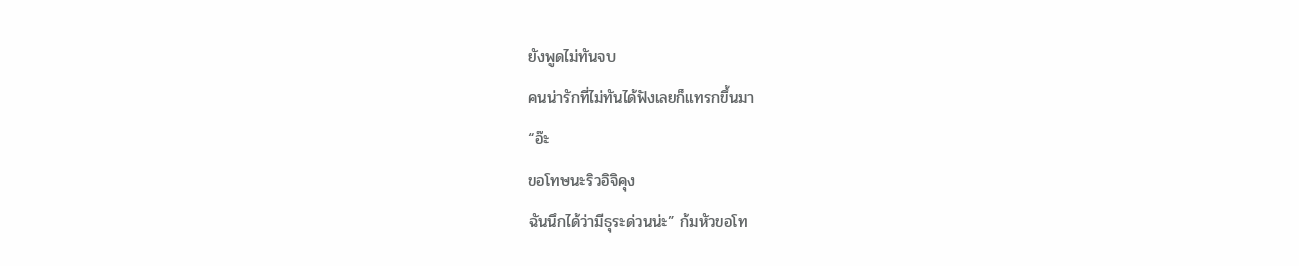ยังพูดไม่ทันจบ
คนน่ารักที่ไม่ทันได้ฟังเลยก็แทรกขึ้นมา
“อ๊ะ
ขอโทษนะริวอิจิคุง
ฉันนึกได้ว่ามีธุระด่วนน่ะ” ก้มหัวขอโท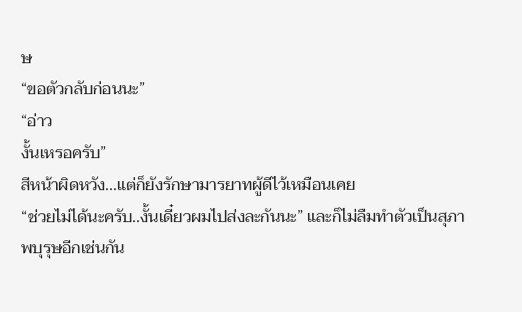ษ
“ขอตัวกลับก่อนนะ”
“อ่าว
งั้นเหรอครับ”
สีหน้าผิดหวัง...แต่ก็ยังรักษามารยาทผู้ดีไว้เหมือนเคย
“ช่วยไม่ได้นะครับ..งั้นเดี๋ยวผมไปส่งละกันนะ” และก็ไม่ลืมทำตัวเป็นสุภาพบุรุษอีกเช่นกัน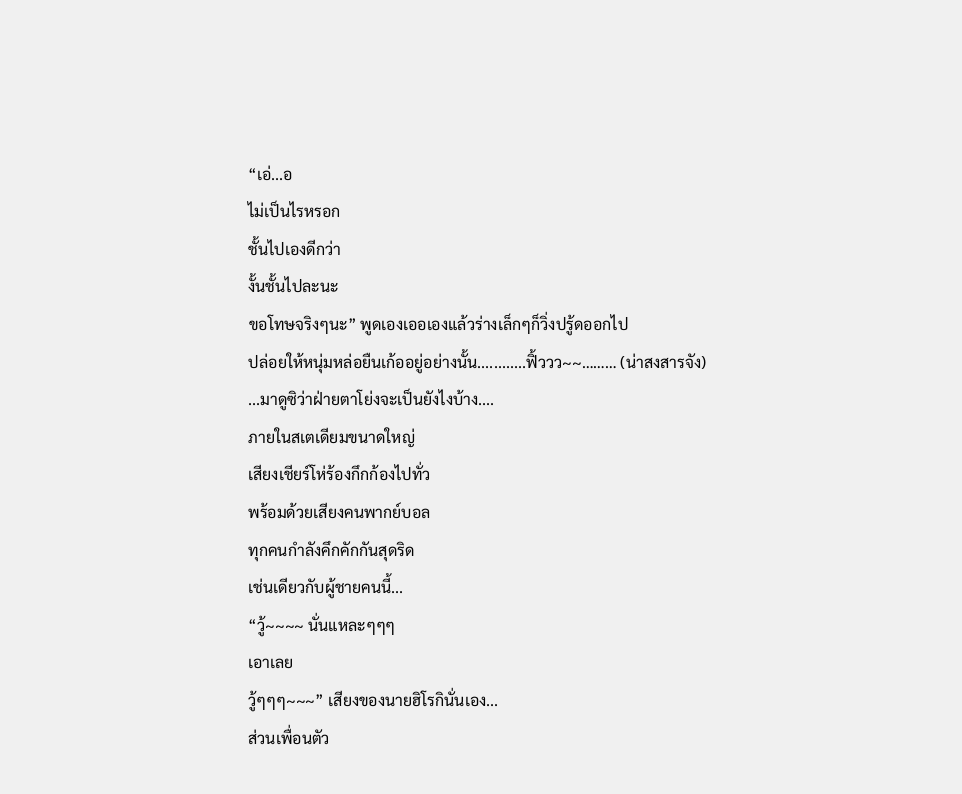“เอ่...อ
ไม่เป็นไรหรอก
ชั้นไปเองดีกว่า
งั้นชั้นไปละนะ
ขอโทษจริงๆนะ” พูดเองเออเองแล้วร่างเล็กๆก็วิ่งปรู้ดออกไป
ปล่อยให้หนุ่มหล่อยืนเก้ออยู่อย่างนั้น............ฟิ้ววว~~……… (น่าสงสารจัง)
...มาดูซิว่าฝ่ายตาโย่งจะเป็นยังไงบ้าง....
ภายในสเตเดียมขนาดใหญ่
เสียงเชียร์โห่ร้องกึกก้องไปทั่ว
พร้อมด้วยเสียงคนพากย์บอล
ทุกคนกำลังคึกคักกันสุดริด
เช่นเดียวกับผู้ชายคนนี้...
“วู้~~~~ นั่นแหละๆๆๆ
เอาเลย
วู้ๆๆๆ~~~” เสียงของนายฮิโรกินั่นเอง...
ส่วนเพื่อนตัว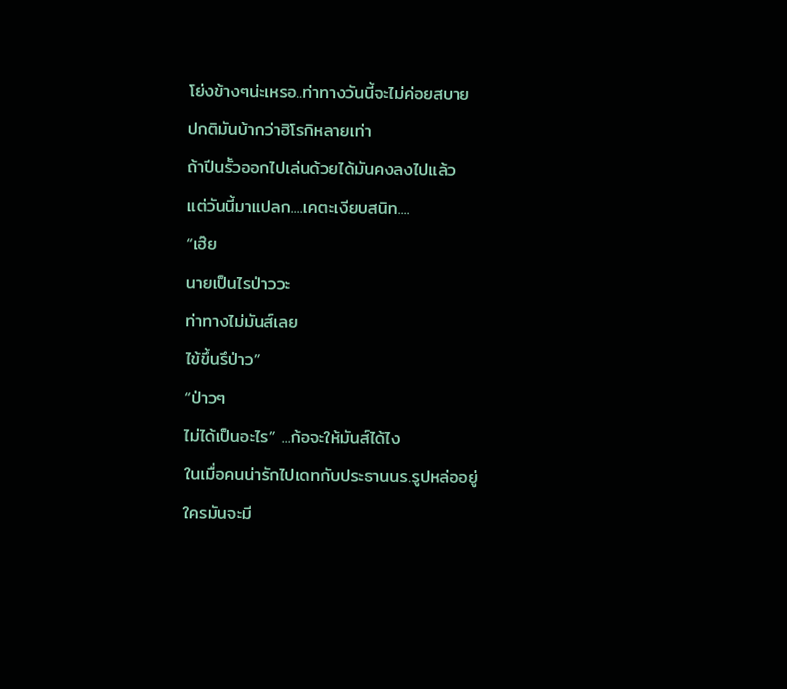โย่งข้างๆน่ะเหรอ..ท่าทางวันนี้จะไม่ค่อยสบาย
ปกติมันบ้ากว่าฮิโรกิหลายเท่า
ถ้าปีนรั้วออกไปเล่นด้วยได้มันคงลงไปแล้ว
แต่วันนี้มาแปลก....เคตะเงียบสนิท....
“เฮ๊ย
นายเป็นไรป่าววะ
ท่าทางไม่มันส์เลย
ไข้ขึ้นรึป่าว”
“ป่าวๆ
ไม่ได้เป็นอะไร” ...ก้อจะให้มันส์ได้ไง
ในเมื่อคนน่ารักไปเดทกับประธานนร.รูปหล่ออยู่
ใครมันจะมี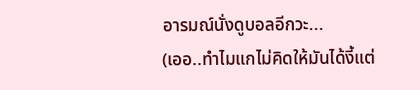อารมณ์นั่งดูบอลอีกวะ...
(เออ..ทำไมแกไม่คิดให้มันได้งี้แต่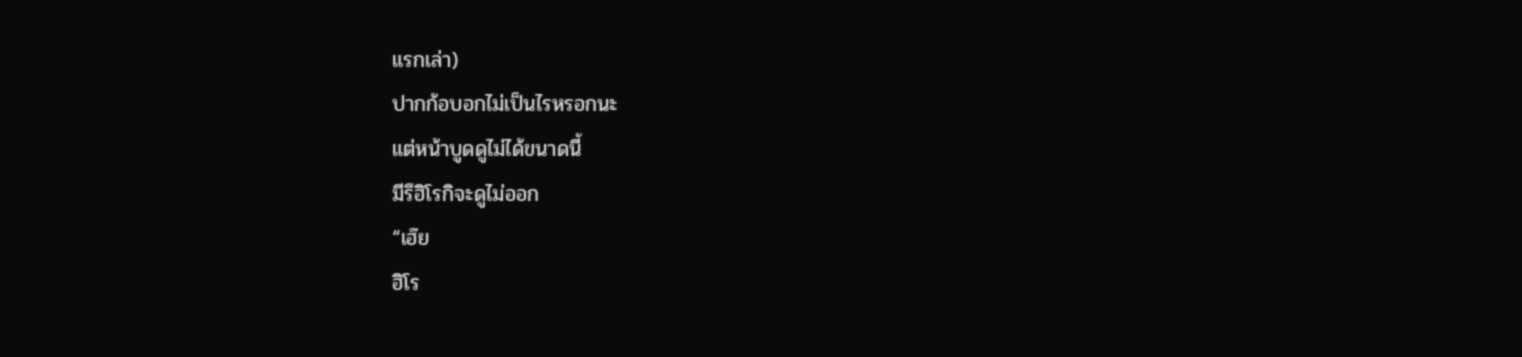แรกเล่า)
ปากก้อบอกไม่เป็นไรหรอกนะ
แต่หน้าบูดดูไม่ได้ขนาดนี้
มีรึฮิโรกิจะดูไม่ออก
“เฮ๊ย
ฮิโร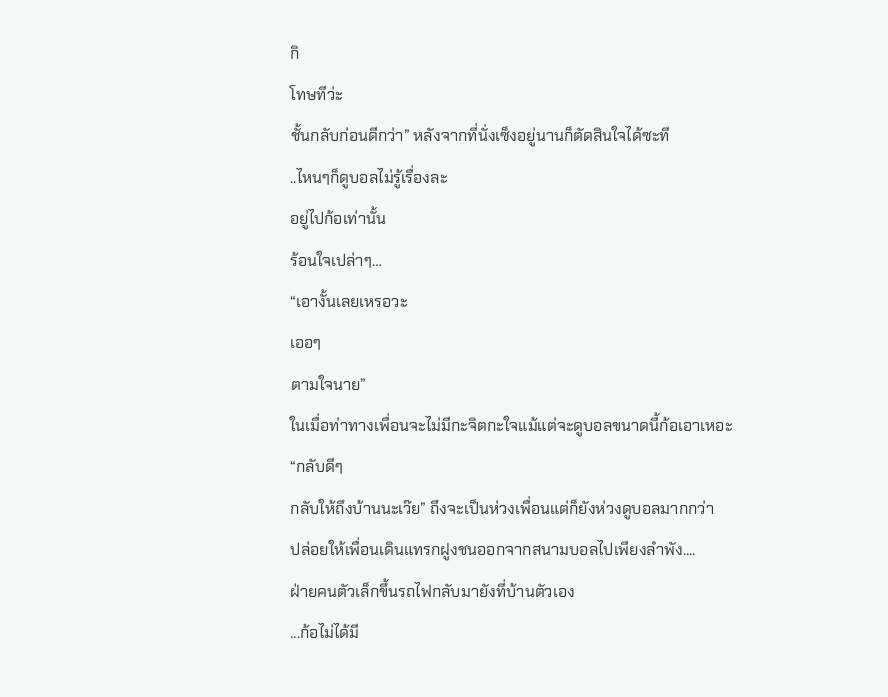กิ
โทษทีว่ะ
ชั้นกลับก่อนดีกว่า” หลังจากที่นั่งเซ็งอยู่นานก็ตัดสินใจได้ซะที
..ไหนๆก็ดูบอลไม่รู้เรื่องละ
อยู่ไปก้อเท่านั้น
ร้อนใจเปล่าๆ…
“เอางั้นเลยเหรอวะ
เออๆ
ตามใจนาย”
ในเมื่อท่าทางเพื่อนจะไม่มีกะจิตกะใจแม้แต่จะดูบอลขนาดนี้ก้อเอาเหอะ
“กลับดีๆ
กลับให้ถึงบ้านนะเว๊ย” ถึงจะเป็นห่วงเพื่อนแต่ก็ยังห่วงดูบอลมากกว่า
ปล่อยให้เพื่อนเดินแทรกฝูงชนออกจากสนามบอลไปเพียงลำพัง....
ฝ่ายคนตัวเล็กขึ้นรถไฟกลับมายังที่บ้านตัวเอง
...ก้อไม่ได้มี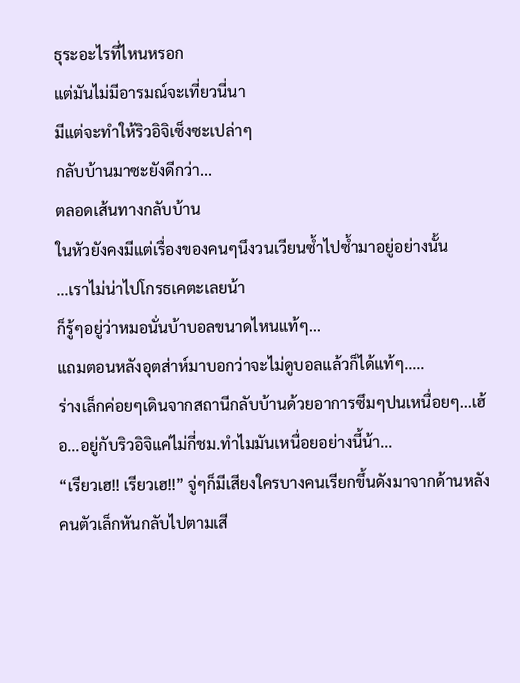ธุระอะไรที่ไหนหรอก
แต่มันไม่มีอารมณ์จะเที่ยวนี่นา
มีแต่จะทำให้ริวอิจิเซ็งซะเปล่าๆ
กลับบ้านมาซะยังดีกว่า...
ตลอดเส้นทางกลับบ้าน
ในหัวยังคงมีแต่เรื่องของคนๆนึงวนเวียนซ้ำไปซ้ำมาอยู่อย่างนั้น
...เราไม่น่าไปโกรธเคตะเลยน้า
ก็รู้ๆอยู่ว่าหมอนั่นบ้าบอลขนาดไหนแท้ๆ...
แถมตอนหลังอุตส่าห์มาบอกว่าจะไม่ดูบอลแล้วก็ได้แท้ๆ.....
ร่างเล็กค่อยๆเดินจากสถานีกลับบ้านด้วยอาการซึมๆปนเหนื่อยๆ...เฮ้อ...อยู่กับริวอิจิแค่ไม่กี่ชม.ทำไมมันเหนื่อยอย่างนี้น้า...
“เรียวเฮ!! เรียวเฮ!!” จู่ๆก็มีเสียงใครบางคนเรียกขึ้นดังมาจากด้านหลัง
คนตัวเล็กหันกลับไปตามเสี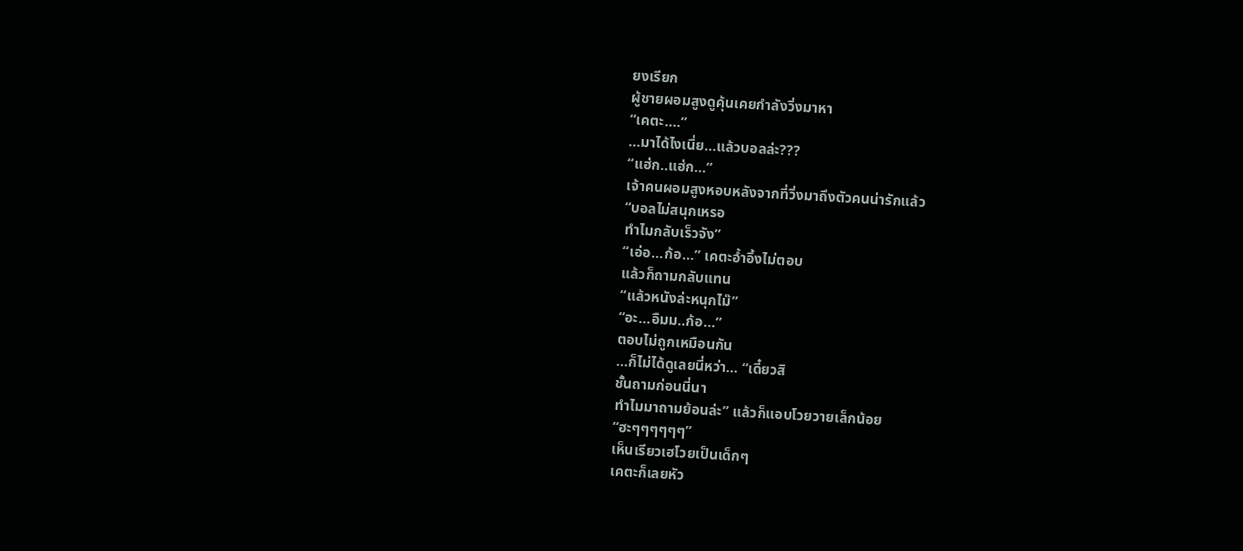ยงเรียก
ผู้ชายผอมสูงดูคุ้นเคยกำลังวิ่งมาหา
“เคตะ....”
...มาได้ไงเนี่ย...แล้วบอลล่ะ???
“แฮ่ก..แฮ่ก...”
เจ้าคนผอมสูงหอบหลังจากที่วิ่งมาถึงตัวคนน่ารักแล้ว
“บอลไม่สนุกเหรอ
ทำไมกลับเร็วจัง”
“เอ่อ...ก้อ...” เคตะอ้ำอึ้งไม่ตอบ
แล้วก็ถามกลับแทน
“แล้วหนังล่ะหนุกไม๊”
“อะ...อืมม..ก้อ...”
ตอบไม่ถูกเหมือนกัน
...ก็ไม่ได้ดูเลยนี่หว่า… “เดี๋ยวสิ
ชั้นถามก่อนนี่นา
ทำไมมาถามย้อนล่ะ” แล้วก็แอบโวยวายเล็กน้อย
“ฮะๆๆๆๆๆๆ”
เห็นเรียวเฮโวยเป็นเด็กๆ
เคตะก็เลยหัว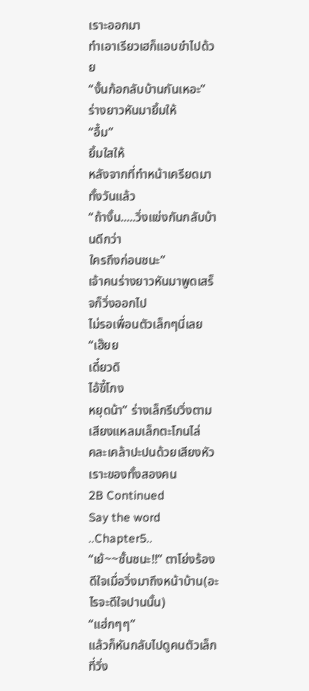เราะออกมา
ทำเอาเรียวเฮก็แอบขำไปด้วย
“งั้นก้อกลับบ้านกันเหอะ”
ร่างยาวหันมายิ้มให้
“อื้ม”
ยิ้มใสให้
หลังจากที่ทำหน้าเครียดมาทั้งวันแล้ว
“ถ้างั้น.....วิ่งแข่งกันกลับบ้านดีกว่า
ใครถึงก่อนชนะ”
เจ้าคนร่างยาวหันมาพูดเสร็จก็วิ่งออกไป
ไม่รอเพื่อนตัวเล็กๆนี่เลย
“เฮ๊ยย
เดี๋ยวดิ
ไอ้ขี้โกง
หยุดน้า” ร่างเล็กรีบวิ่งตาม
เสียงแหลมเล็กตะโกนไล่
คละเคล้าปะปนด้วยเสียงหัวเราะของทั้งสองคน
2B Continued
Say the word ..Chapter5..
“เย้~~ชั้นชนะ!!” ตาโย่งร้องดีใจเมื่อวิ่งมาถึงหน้าบ้าน(อะไรจะดีใจปานนั้น)
“แฮ่กๆๆ”
แล้วก็หันกลับไปดูคนตัวเล็กที่วิ่ง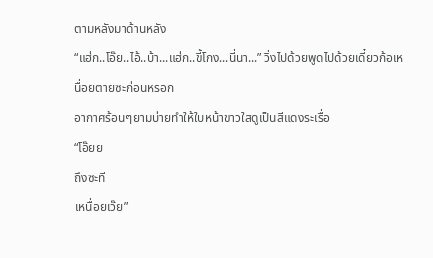ตามหลังมาด้านหลัง
“แฮ่ก..โอ๊ย..ไอ้..บ้า...แฮ่ก..ขี้โกง...นี่นา...” วิ่งไปด้วยพูดไปด้วยเดี๋ยวก้อเหนื่อยตายซะก่อนหรอก
อากาศร้อนๆยามบ่ายทำให้ใบหน้าขาวใสดูเป็นสีแดงระเรื่อ
“โอ๊ยย
ถึงซะที
เหนื่อยเว๊ย”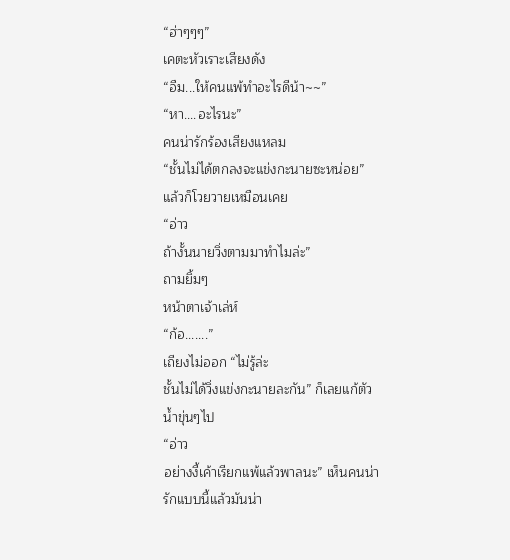“ฮ่าๆๆๆ”
เคตะหัวเราะเสียงดัง
“อืม...ให้คนแพ้ทำอะไรดีน้า~~”
“หา....อะไรนะ”
คนน่ารักร้องเสียงแหลม
“ชั้นไม่ได้ตกลงจะแข่งกะนายซะหน่อย” แล้วก็โวยวายเหมือนเคย
“อ่าว
ถ้างั้นนายวิ่งตามมาทำไมล่ะ”
ถามยิ้มๆ
หน้าตาเจ้าเล่ห์
“ก้อ.......”
เถียงไม่ออก “ไม่รู้ล่ะ
ชั้นไม่ได้วิ่งแข่งกะนายละกัน” ก็เลยแก้ตัวน้ำขุ่นๆไป
“อ่าว
อย่างงี้เค้าเรียกแพ้แล้วพาลนะ” เห็นคนน่ารักแบบนี้แล้วมันน่า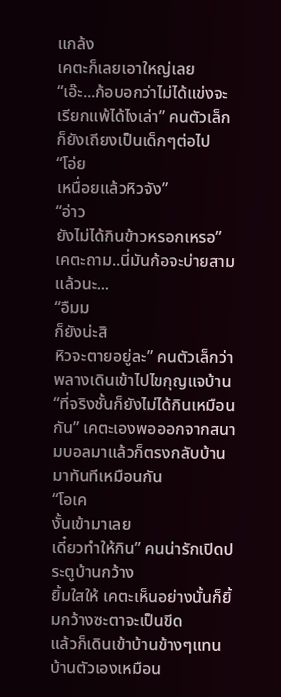แกล้ง
เคตะก็เลยเอาใหญ่เลย
“เอ๊ะ...ก้อบอกว่าไม่ได้แข่งจะเรียกแพ้ได้ไงเล่า” คนตัวเล็กก็ยังเถียงเป็นเด็กๆต่อไป
“โอ่ย
เหนื่อยแล้วหิวจัง”
“อ่าว
ยังไม่ได้กินข้าวหรอกเหรอ” เคตะถาม..นี่มันก้อจะบ่ายสามแล้วนะ...
“อืมม
ก็ยังน่ะสิ
หิวจะตายอยู่ละ” คนตัวเล็กว่าพลางเดินเข้าไปไขกุญแจบ้าน
“ที่จริงชั้นก็ยังไม่ได้กินเหมือนกัน” เคตะเองพอออกจากสนามบอลมาแล้วก็ตรงกลับบ้านมาทันทีเหมือนกัน
“โอเค
งั้นเข้ามาเลย
เดี๋ยวทำให้กิน” คนน่ารักเปิดประตูบ้านกว้าง
ยิ้มใสให้ เคตะเห็นอย่างนั้นก็ยิ้มกว้างซะตาจะเป็นขีด
แล้วก็เดินเข้าบ้านข้างๆแทนบ้านตัวเองเหมือน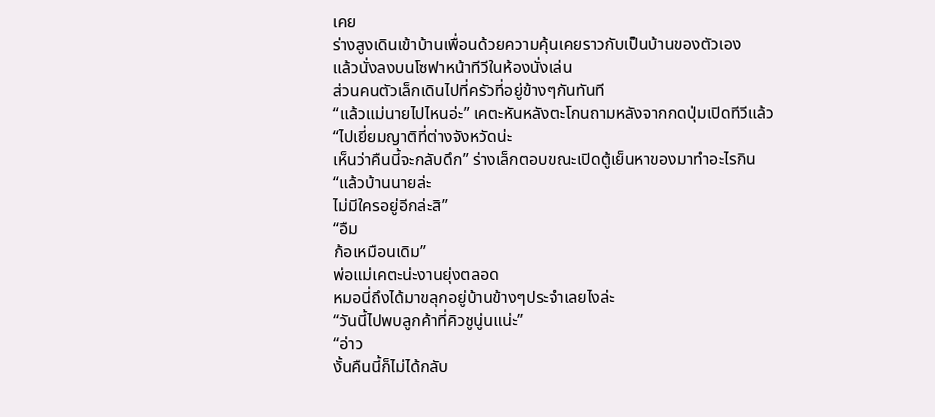เคย
ร่างสูงเดินเข้าบ้านเพื่อนด้วยความคุ้นเคยราวกับเป็นบ้านของตัวเอง
แล้วนั่งลงบนโซฟาหน้าทีวีในห้องนั่งเล่น
ส่วนคนตัวเล็กเดินไปที่ครัวที่อยู่ข้างๆกันทันที
“แล้วแม่นายไปไหนอ่ะ” เคตะหันหลังตะโกนถามหลังจากกดปุ่มเปิดทีวีแล้ว
“ไปเยี่ยมญาติที่ต่างจังหวัดน่ะ
เห็นว่าคืนนี้จะกลับดึก” ร่างเล็กตอบขณะเปิดตู้เย็นหาของมาทำอะไรกิน
“แล้วบ้านนายล่ะ
ไม่มีใครอยู่อีกล่ะสิ”
“อืม
ก้อเหมือนเดิม”
พ่อแม่เคตะน่ะงานยุ่งตลอด
หมอนี่ถึงได้มาขลุกอยู่บ้านข้างๆประจำเลยไงล่ะ
“วันนี้ไปพบลูกค้าที่คิวชูนู่นแน่ะ”
“อ่าว
งั้นคืนนี้ก็ไม่ได้กลับ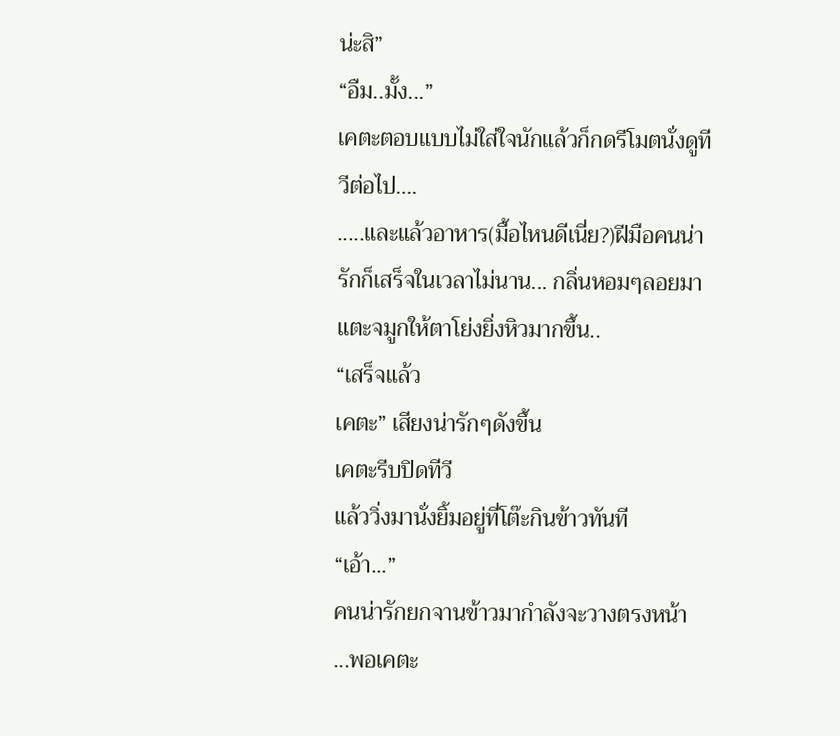น่ะสิ”
“อืม..มั้ง...”
เคตะตอบแบบไม่ใส่ใจนักแล้วก็กดรีโมตนั่งดูทีวีต่อไป….
.....และแล้วอาหาร(มื้อไหนดีเนี่ย?)ฝีมือคนน่ารักก็เสร็จในเวลาไม่นาน... กลิ่นหอมๆลอยมาแตะจมูกให้ตาโย่งยิ่งหิวมากขึ้น..
“เสร็จแล้ว
เคตะ” เสียงน่ารักๆดังขึ้น
เคตะรีบปิดทีวี
แล้ววิ่งมานั่งยิ้มอยู่ที่โต๊ะกินข้าวทันที
“เอ้า...”
คนน่ารักยกจานข้าวมากำลังจะวางตรงหน้า
...พอเคตะ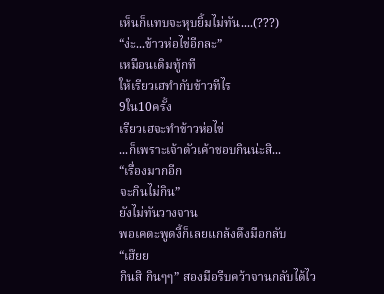เห็นก็แทบจะหุบยิ้มไม่ทัน....(???)
“ง่ะ...ข้าวห่อไข่อีกละ”
เหมือนเดิมทู้กที
ให้เรียวเฮทำกับข้าวทีไร
9ใน10ครั้ง
เรียวเฮจะทำข้าวห่อไข่
...ก็เพราะเจ้าตัวเค้าชอบกินน่ะสิ...
“เรื่องมากอีก
จะกินไม่กิน”
ยังไม่ทันวางจาน
พอเคตะพูดงี้ก็เลยแกล้งดึงมือกลับ
“เฮ๊ยย
กินสิ กินๆๆ” สองมือรีบคว้าจานกลับได้ไว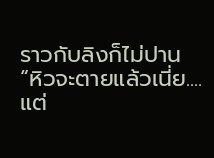ราวกับลิงก็ไม่ปาน
“หิวจะตายแล้วเนี่ย....แต่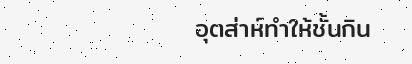อุตส่าห์ทำให้ชั้นกิน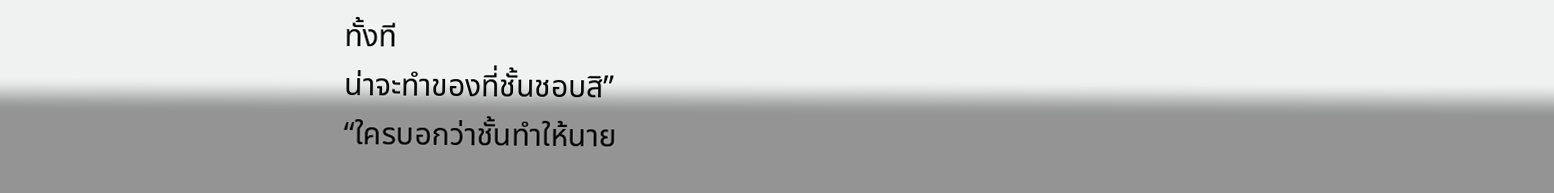ทั้งที
น่าจะทำของที่ชั้นชอบสิ”
“ใครบอกว่าชั้นทำให้นาย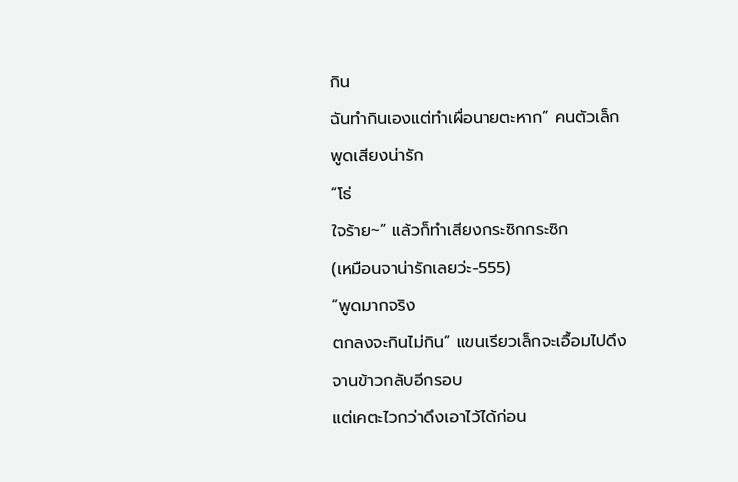กิน
ฉันทำกินเองแต่ทำเผื่อนายตะหาก” คนตัวเล็กพูดเสียงน่ารัก
“โธ่
ใจร้าย~” แล้วก็ทำเสียงกระซิกกระซิก
(เหมือนจาน่ารักเลยว่ะ-555)
“พูดมากจริง
ตกลงจะกินไม่กิน” แขนเรียวเล็กจะเอื้อมไปดึงจานข้าวกลับอีกรอบ
แต่เคตะไวกว่าดึงเอาไว้ได้ก่อน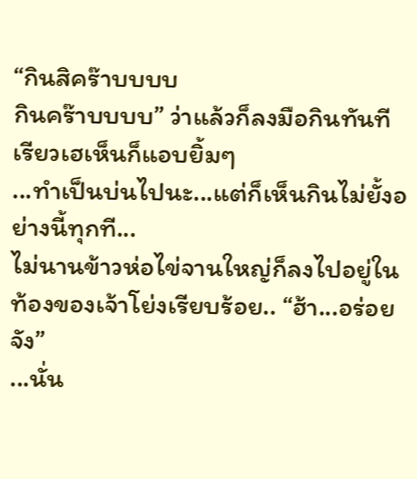“กินสิคร๊าบบบบ
กินคร๊าบบบบ” ว่าแล้วก็ลงมือกินทันที
เรียวเฮเห็นก็แอบยิ้มๆ
...ทำเป็นบ่นไปนะ...แต่ก็เห็นกินไม่ยั้งอย่างนี้ทุกที...
ไม่นานข้าวห่อไข่จานใหญ่ก็ลงไปอยู่ในท้องของเจ้าโย่งเรียบร้อย.. “ฮ้า...อร่อยจัง”
...นั่น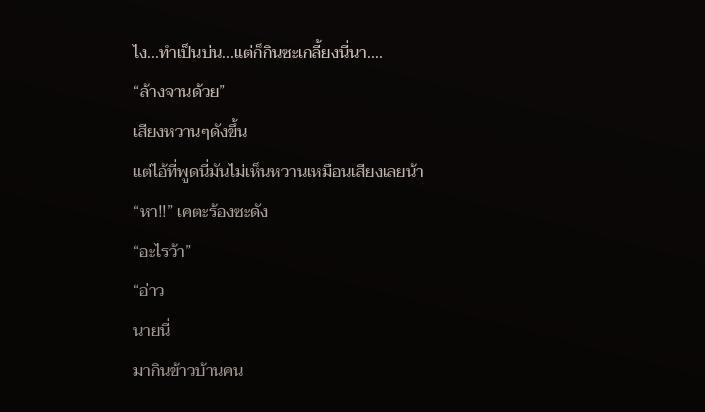ไง...ทำเป็นบ่น...แต่ก็กินซะเกลี้ยงนี่นา....
“ล้างจานด้วย”
เสียงหวานๆดังขึ้น
แต่ไอ้ที่พูดนี่มันไม่เห็นหวานเหมือนเสียงเลยน้า
“หา!!” เคตะร้องซะดัง
“อะไรว้า”
“อ่าว
นายนี่
มากินข้าวบ้านคน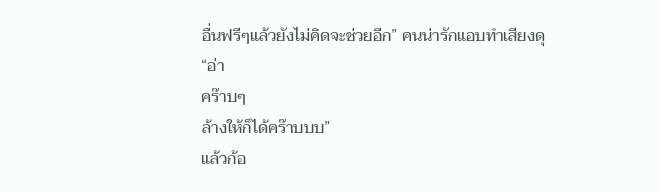อื่นฟรีๆแล้วยังไม่คิดจะช่วยอีก” คนน่ารักแอบทำเสียงดุ
“อ่า
คร๊าบๆ
ล้างให้ก็ได้คร๊าบบบ”
แล้วก้อ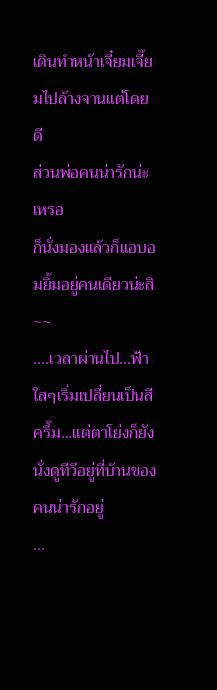เดินทำหน้าเจี๋ยมเจี๊ยมไปล้างจานแต่โดยดี
ส่วนพ่อคนน่ารักน่ะเหรอ
ก็นั่งมองแล้วก็แอบอมยิ้มอยู่คนเดียวน่ะสิ
~~
....เวลาผ่านไป...ฟ้าใสๆเริ่มเปลี่ยนเป็นสีครึ้ม...แต่ตาโย่งก็ยังนั่งดูทีวีอยู่ที่บ้านของคนน่ารักอยู่
...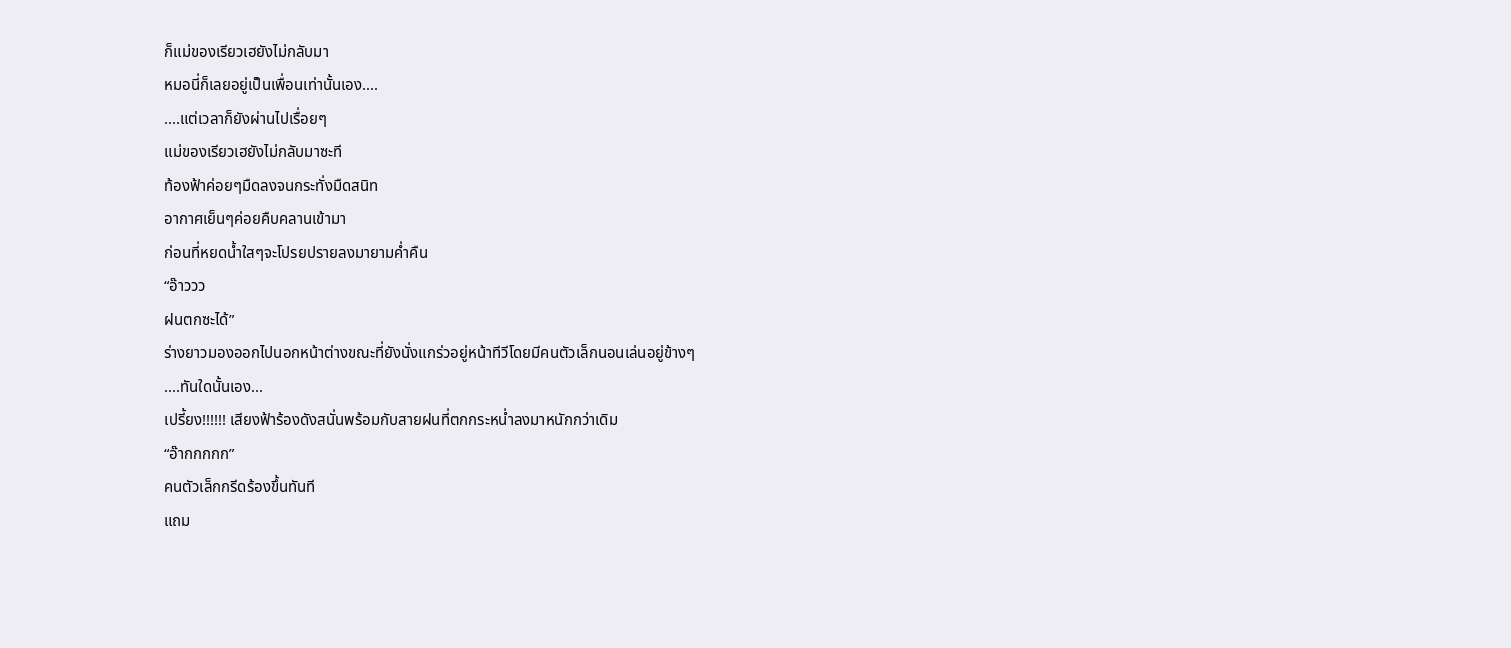ก็แม่ของเรียวเฮยังไม่กลับมา
หมอนี่ก็เลยอยู่เป็นเพื่อนเท่านั้นเอง....
....แต่เวลาก็ยังผ่านไปเรื่อยๆ
แม่ของเรียวเฮยังไม่กลับมาซะที
ท้องฟ้าค่อยๆมืดลงจนกระทั่งมืดสนิท
อากาศเย็นๆค่อยคืบคลานเข้ามา
ก่อนที่หยดน้ำใสๆจะโปรยปรายลงมายามค่ำคืน
“อ๊าววว
ฝนตกซะได้”
ร่างยาวมองออกไปนอกหน้าต่างขณะที่ยังนั่งแกร่วอยู่หน้าทีวีโดยมีคนตัวเล็กนอนเล่นอยู่ข้างๆ
....ทันใดนั้นเอง...
เปรี้ยง!!!!!! เสียงฟ้าร้องดังสนั่นพร้อมกับสายฝนที่ตกกระหน่ำลงมาหนักกว่าเดิม
“อ๊ากกกกก”
คนตัวเล็กกรีดร้องขึ้นทันที
แถม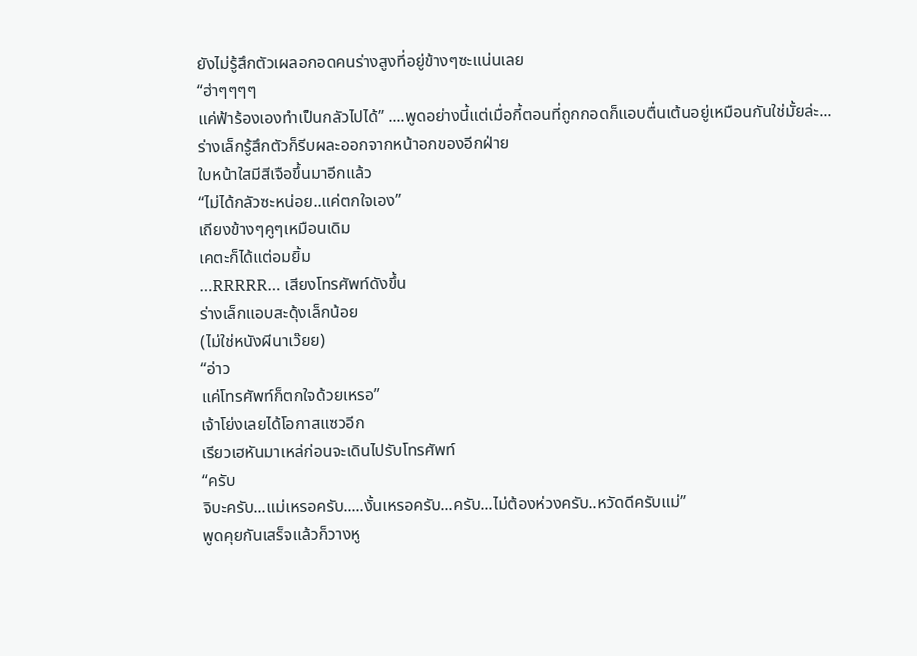ยังไม่รู้สึกตัวเผลอกอดคนร่างสูงที่อยู่ข้างๆซะแน่นเลย
“ฮ่าๆๆๆๆ
แค่ฟ้าร้องเองทำเป็นกลัวไปได้” ....พูดอย่างนี้แต่เมื่อกี้ตอนที่ถูกกอดก็แอบตื่นเต้นอยู่เหมือนกันใช่มั้ยล่ะ...
ร่างเล็กรู้สึกตัวก็รีบผละออกจากหน้าอกของอีกฝ่าย
ใบหน้าใสมีสีเจือขึ้นมาอีกแล้ว
“ไม่ได้กลัวซะหน่อย..แค่ตกใจเอง”
เถียงข้างๆคูๆเหมือนเดิม
เคตะก็ได้แต่อมยิ้ม
…RRRRR… เสียงโทรศัพท์ดังขึ้น
ร่างเล็กแอบสะดุ้งเล็กน้อย
(ไม่ใช่หนังผีนาเว๊ยย)
“อ่าว
แค่โทรศัพท์ก็ตกใจด้วยเหรอ”
เจ้าโย่งเลยได้โอกาสแซวอีก
เรียวเฮหันมาเหล่ก่อนจะเดินไปรับโทรศัพท์
“ครับ
จิบะครับ...แม่เหรอครับ.....งั้นเหรอครับ...ครับ...ไม่ต้องห่วงครับ..หวัดดีครับแม่”
พูดคุยกันเสร็จแล้วก็วางหู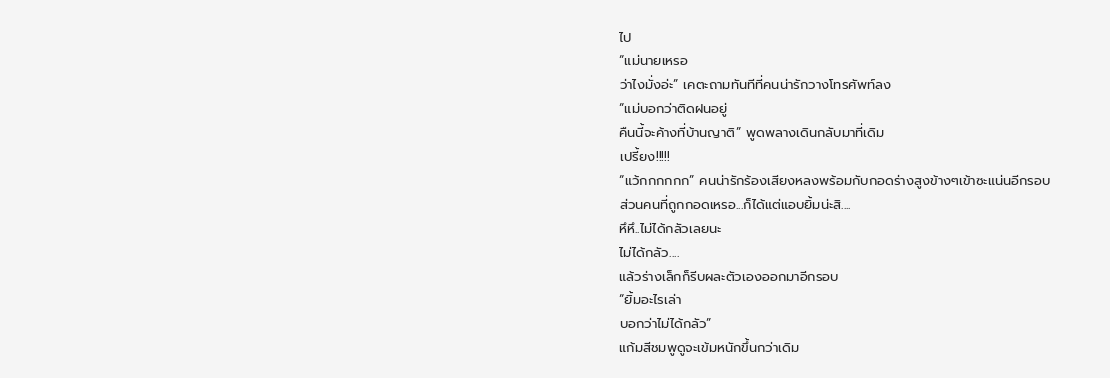ไป
“แม่นายเหรอ
ว่าไงมั่งอ่ะ” เคตะถามทันทีที่คนน่ารักวางโทรศัพท์ลง
“แม่บอกว่าติดฝนอยู่
คืนนี้จะค้างที่บ้านญาติ” พูดพลางเดินกลับมาที่เดิม
เปรี้ยง!!!!!
“แว้กกกกกก” คนน่ารักร้องเสียงหลงพร้อมกับกอดร่างสูงข้างๆเข้าซะแน่นอีกรอบ
ส่วนคนที่ถูกกอดเหรอ...ก็ได้แต่แอบยิ้มน่ะสิ....
หึหึ..ไม่ได้กลัวเลยนะ
ไม่ได้กลัว....
แล้วร่างเล็กก็รีบผละตัวเองออกมาอีกรอบ
“ยิ้มอะไรเล่า
บอกว่าไม่ได้กลัว”
แก้มสีชมพูดูจะเข้มหนักขึ้นกว่าเดิม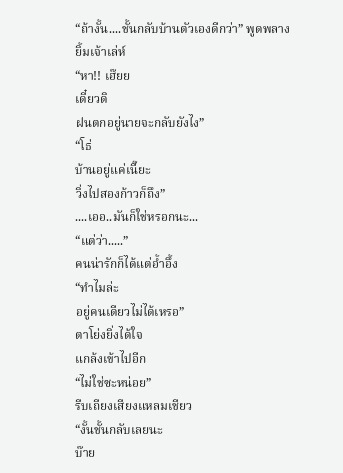“ถ้างั้น....ชั้นกลับบ้านตัวเองดีกว่า” พูดพลางยิ้มเจ้าเล่ห์
“หา!! เฮ๊ยย
เดี๋ยวดิ
ฝนตกอยู่นายจะกลับยังไง”
“โธ่
บ้านอยู่แค่เนี๊ยะ
วิ่งไปสองก้าวก็ถึง”
....เออ..มันก็ใช่หรอกนะ...
“แต่ว่า.....”
คนน่ารักก็ได้แต่อ้ำอึ้ง
“ทำไมล่ะ
อยู่คนเดียวไม่ได้เหรอ”
ตาโย่งยิ่งได้ใจ
แกล้งเข้าไปอีก
“ไม่ใช่ซะหน่อย”
รีบเถียงเสียงแหลมเชียว
“งั้นชั้นกลับเลยนะ
บ๊าย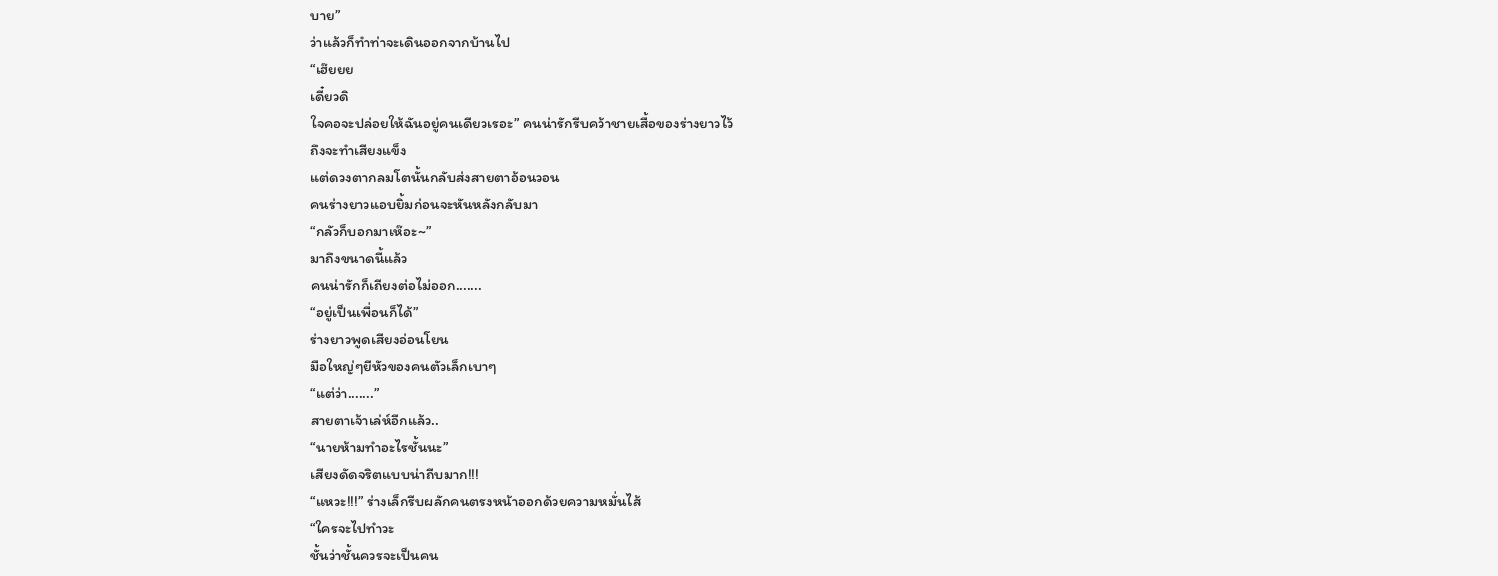บาย”
ว่าแล้วก็ทำท่าจะเดินออกจากบ้านไป
“เฮ๊ยยย
เดี๋ยวดิ
ใจคอจะปล่อยให้ฉันอยู่คนเดียวเรอะ” คนน่ารักรีบคว้าชายเสื้อของร่างยาวไว้
ถึงจะทำเสียงแข็ง
แต่ดวงตากลมโตนั้นกลับส่งสายตาอ้อนวอน
คนร่างยาวแอบยิ้มก่อนจะหันหลังกลับมา
“กลัวก็บอกมาเห๊อะ~”
มาถึงขนาดนี้แล้ว
คนน่ารักก็เถียงต่อไม่ออก.......
“อยู่เป็นเพื่อนก็ได้”
ร่างยาวพูดเสียงอ่อนโยน
มือใหญ่ๆยีหัวของคนตัวเล็กเบาๆ
“แต่ว่า.......”
สายตาเจ้าเล่ห์อีกแล้ว..
“นายห้ามทำอะไรชั้นนะ”
เสียงดัดจริตแบบน่าถีบมาก!!!
“แหวะ!!!” ร่างเล็กรีบผลักคนตรงหน้าออกด้วยความหมั่นไส้
“ใครจะไปทำวะ
ชั้นว่าชั้นควรจะเป็นคน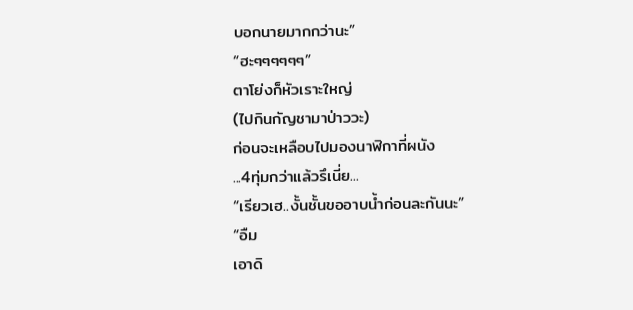บอกนายมากกว่านะ”
“ฮะๆๆๆๆๆๆ”
ตาโย่งก็หัวเราะใหญ่
(ไปกินกัญชามาป่าววะ)
ก่อนจะเหลือบไปมองนาฬิกาที่ผนัง
...4ทุ่มกว่าแล้วรึเนี่ย...
“เรียวเฮ..งั้นชั้นขออาบน้ำก่อนละกันนะ”
“อืม
เอาดิ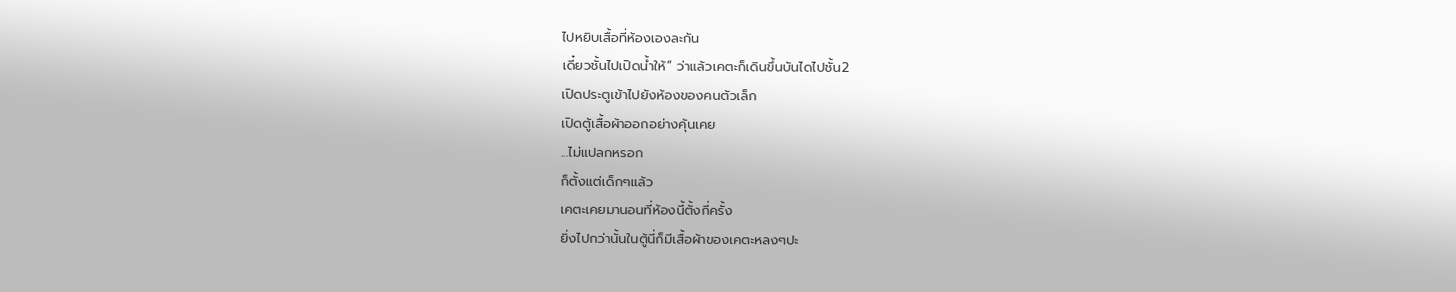ไปหยิบเสื้อที่ห้องเองละกัน
เดี๋ยวชั้นไปเปิดน้ำให้” ว่าแล้วเคตะก็เดินขึ้นบันไดไปชั้น2
เปิดประตูเข้าไปยังห้องของคนตัวเล็ก
เปิดตู้เสื้อผ้าออกอย่างคุ้นเคย
...ไม่แปลกหรอก
ก็ตั้งแต่เด็กๆแล้ว
เคตะเคยมานอนที่ห้องนี้ตั้งกี่ครั้ง
ยิ่งไปกว่านั้นในตู้นี่ก็มีเสื้อผ้าของเคตะหลงๆปะ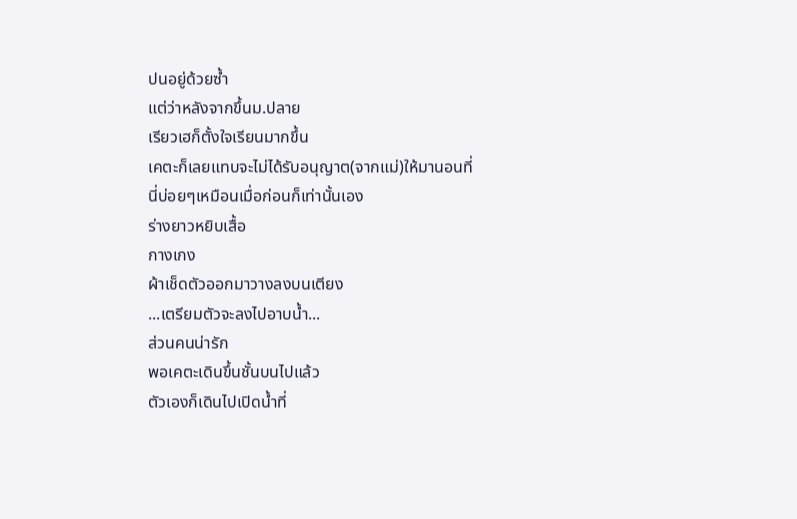ปนอยู่ด้วยซ้ำ
แต่ว่าหลังจากขึ้นม.ปลาย
เรียวเฮก็ตั้งใจเรียนมากขึ้น
เคตะก็เลยแทบจะไม่ได้รับอนุญาต(จากแม่)ให้มานอนที่นี่บ่อยๆเหมือนเมื่อก่อนก็เท่านั้นเอง
ร่างยาวหยิบเสื้อ
กางเกง
ผ้าเช็ดตัวออกมาวางลงบนเตียง
...เตรียมตัวจะลงไปอาบน้ำ...
ส่วนคนน่ารัก
พอเคตะเดินขึ้นชั้นบนไปแล้ว
ตัวเองก็เดินไปเปิดน้ำที่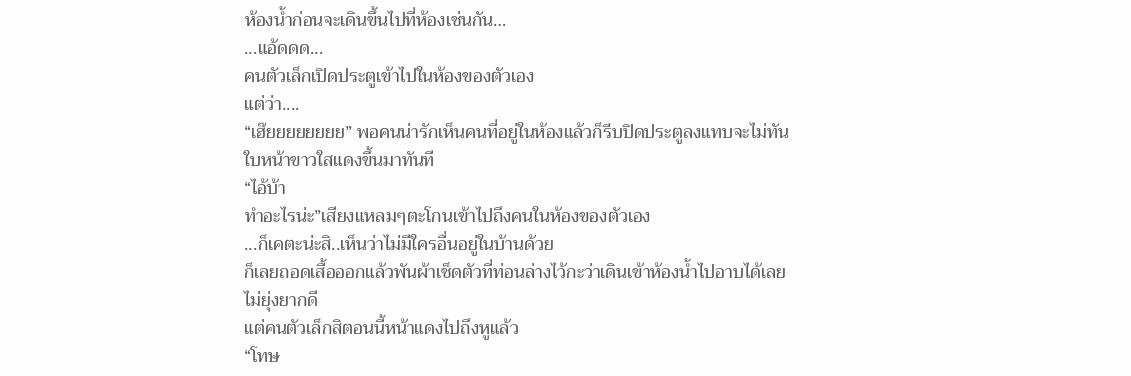ห้องน้ำก่อนจะเดินขึ้นไปที่ห้องเช่นกัน…
...แอ้ดดด...
คนตัวเล็กเปิดประตูเข้าไปในห้องของตัวเอง
แต่ว่า....
“เฮ๊ยยยยยยยย” พอคนน่ารักเห็นคนที่อยู่ในห้องแล้วก็รีบปิดประตูลงแทบจะไม่ทัน
ใบหน้าขาวใสแดงขึ้นมาทันที
“ไอ้บ้า
ทำอะไรน่ะ”เสียงแหลมๆตะโกนเข้าไปถึงคนในห้องของตัวเอง
...ก็เคตะน่ะสิ..เห็นว่าไม่มีใครอื่นอยู่ในบ้านด้วย
ก็เลยถอดเสื้อออกแล้วพันผ้าเช็ดตัวที่ท่อนล่างไว้กะว่าเดินเข้าห้องน้ำไปอาบได้เลย
ไม่ยุ่งยากดี
แต่คนตัวเล็กสิตอนนี้หน้าแดงไปถึงหูแล้ว
“โทษ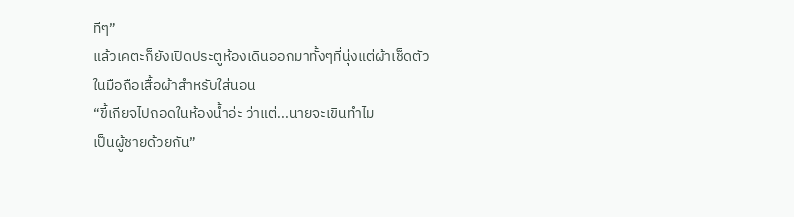ทีๆ”
แล้วเคตะก็ยังเปิดประตูห้องเดินออกมาทั้งๆที่นุ่งแต่ผ้าเช็ดตัว
ในมือถือเสื้อผ้าสำหรับใส่นอน
“ขี้เกียจไปถอดในห้องน้ำอ่ะ ว่าแต่...นายจะเขินทำไม
เป็นผู้ชายด้วยกัน”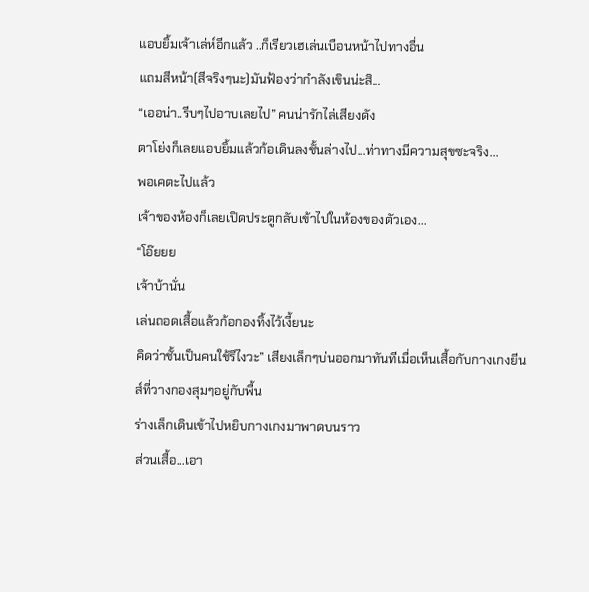แอบยิ้มเจ้าเล่ห์อีกแล้ว ..ก็เรียวเฮเล่นเบือนหน้าไปทางอื่น
แถมสีหน้า(สีจริงๆนะ)มันฟ้องว่ากำลังเขินน่ะสิ...
“เออน่า..รีบๆไปอาบเลยไป” คนน่ารักไล่เสียงดัง
ตาโย่งก็เลยแอบยิ้มแล้วก้อเดินลงชั้นล่างไป...ท่าทางมีความสุขซะจริง...
พอเคตะไปแล้ว
เจ้าของห้องก็เลยเปิดประตูกลับเข้าไปในห้องของตัวเอง...
“โอ๊ยยย
เจ้าบ้านั่น
เล่นถอดเสื้อแล้วก้อกองทิ้งไว้เงี้ยนะ
คิดว่าชั้นเป็นคนใช้รึไงวะ” เสียงเล็กๆบ่นออกมาทันทีเมื่อเห็นเสื้อกับกางเกงยีนส์ที่วางกองสุมๆอยู่กับพื้น
ร่างเล็กเดินเข้าไปหยิบกางเกงมาพาดบนราว
ส่วนเสื้อ...เอา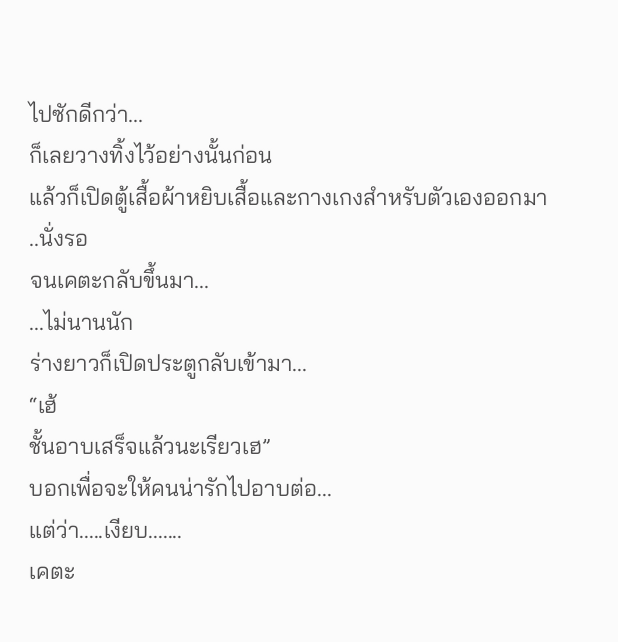ไปซักดีกว่า...
ก็เลยวางทิ้งไว้อย่างนั้นก่อน
แล้วก็เปิดตู้เสื้อผ้าหยิบเสื้อและกางเกงสำหรับตัวเองออกมา
..นั่งรอ
จนเคตะกลับขึ้นมา...
...ไม่นานนัก
ร่างยาวก็เปิดประตูกลับเข้ามา...
“เฮ้
ชั้นอาบเสร็จแล้วนะเรียวเฮ”
บอกเพื่อจะให้คนน่ารักไปอาบต่อ...
แต่ว่า.....เงียบ.......
เคตะ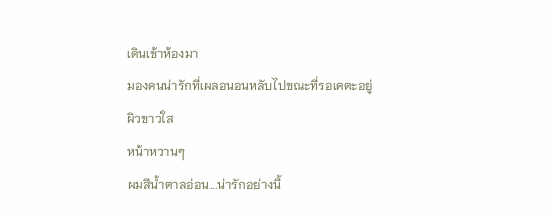เดินเข้าห้องมา
มองคนน่ารักที่เผลอนอนหลับไปขณะที่รอเคตะอยู่
ผิวขาวใส
หน้าหวานๆ
ผมสีน้ำตาลอ่อน...น่ารักอย่างนี้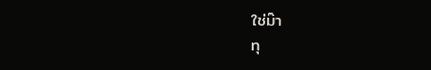ใช่ม๊า
ทุ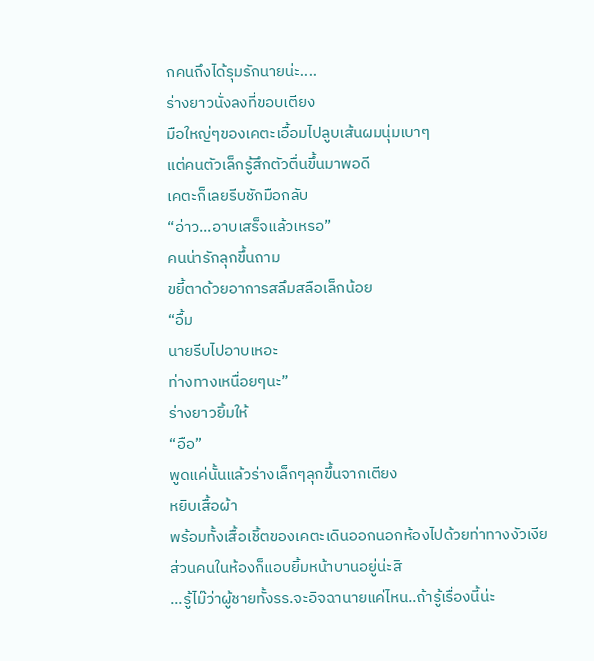กคนถึงได้รุมรักนายน่ะ....
ร่างยาวนั่งลงที่ขอบเตียง
มือใหญ่ๆของเคตะเอื้อมไปลูบเส้นผมนุ่มเบาๆ
แต่คนตัวเล็กรู้สึกตัวตื่นขึ้นมาพอดี
เคตะก็เลยรีบชักมือกลับ
“อ่าว...อาบเสร็จแล้วเหรอ”
คนน่ารักลุกขึ้นถาม
ขยี้ตาด้วยอาการสลึมสลือเล็กน้อย
“อื้ม
นายรีบไปอาบเหอะ
ท่างทางเหนื่อยๆนะ”
ร่างยาวยิ้มให้
“อือ”
พูดแค่นั้นแล้วร่างเล็กๆลุกขึ้นจากเตียง
หยิบเสื้อผ้า
พร้อมทั้งเสื้อเชิ้ตของเคตะเดินออกนอกห้องไปด้วยท่าทางงัวเงีย
ส่วนคนในห้องก็แอบยิ้มหน้าบานอยู่น่ะสิ
...รู้ไม๊ว่าผู้ชายทั้งรร.จะอิจฉานายแค่ไหน..ถ้ารู้เรื่องนี้น่ะ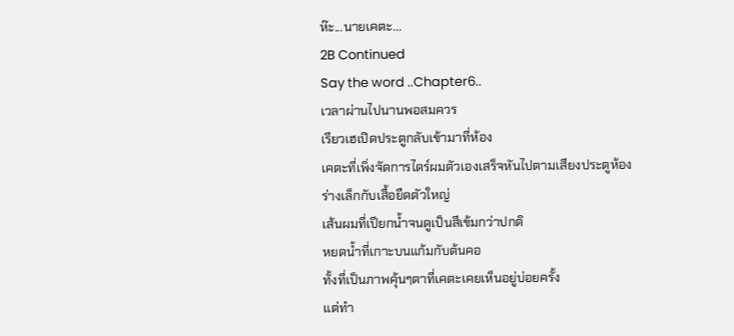ห๊ะ...นายเคตะ...
2B Continued
Say the word ..Chapter6..
เวลาผ่านไปนานพอสมควร
เรียวเฮเปิดประตูกลับเข้ามาที่ห้อง
เคตะที่เพิ่งจัดการไดร์ผมตัวเองเสร็จหันไปตามเสียงประตูห้อง
ร่างเล็กกับเสื้อยืดตัวใหญ่
เส้นผมที่เปียกน้ำจนดูเป็นสีเข้มกว่าปกติ
หยดน้ำที่เกาะบนแก้มกับต้นคอ
ทั้งที่เป็นภาพคุ้นๆตาที่เคตะเคยเห็นอยู่บ่อยครั้ง
แต่ทำ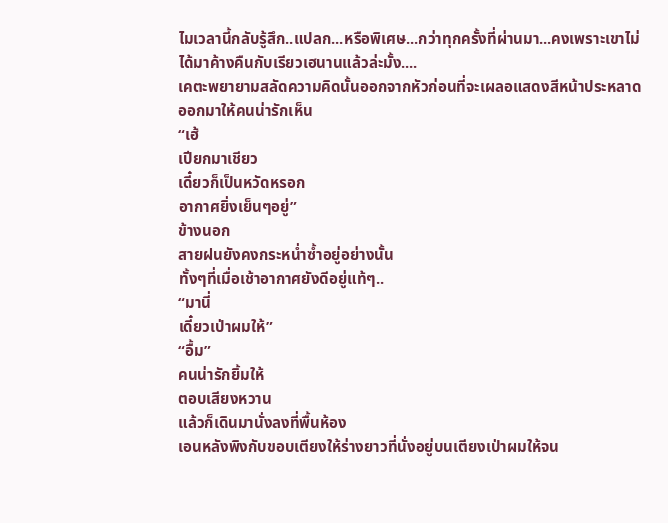ไมเวลานี้กลับรู้สึก..แปลก...หรือพิเศษ...กว่าทุกครั้งที่ผ่านมา...คงเพราะเขาไม่ได้มาค้างคืนกับเรียวเฮนานแล้วล่ะมั้ง....
เคตะพยายามสลัดความคิดนั้นออกจากหัวก่อนที่จะเผลอแสดงสีหน้าประหลาดออกมาให้คนน่ารักเห็น
“เฮ้
เปียกมาเชียว
เดี๋ยวก็เป็นหวัดหรอก
อากาศยิ่งเย็นๆอยู่”
ข้างนอก
สายฝนยังคงกระหน่ำซ้ำอยู่อย่างนั้น
ทั้งๆที่เมื่อเช้าอากาศยังดีอยู่แท้ๆ..
“มานี่
เดี๋ยวเป่าผมให้”
“อื้ม”
คนน่ารักยิ้มให้
ตอบเสียงหวาน
แล้วก็เดินมานั่งลงที่พื้นห้อง
เอนหลังพิงกับขอบเตียงให้ร่างยาวที่นั่งอยู่บนเตียงเป่าผมให้จน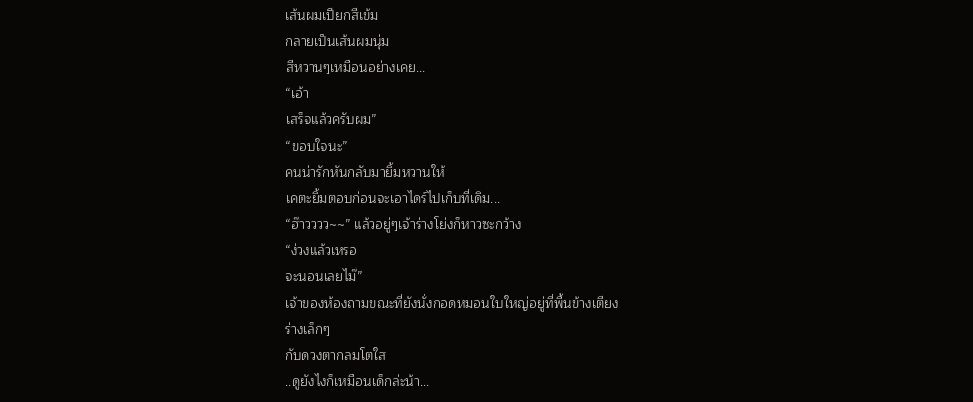เส้นผมเปียกสีเข้ม
กลายเป็นเส้นผมนุ่ม
สีหวานๆเหมือนอย่างเคย...
“เอ้า
เสร็จแล้วครับผม”
“ขอบใจนะ”
คนน่ารักหันกลับมายิ้มหวานให้
เคตะยิ้มตอบก่อนจะเอาไดร์ไปเก็บที่เดิม...
“ฮ๊าวววว~~” แล้วอยู่ๆเจ้าร่างโย่งก็หาวซะกว้าง
“ง่วงแล้วเหรอ
จะนอนเลยไม๊”
เจ้าของห้องถามขณะที่ยังนั่งกอดหมอนใบใหญ่อยู่ที่พื้นข้างเตียง
ร่างเล็กๆ
กับดวงตากลมโตใส
..ดูยังไงก็เหมือนเด็กล่ะน้า...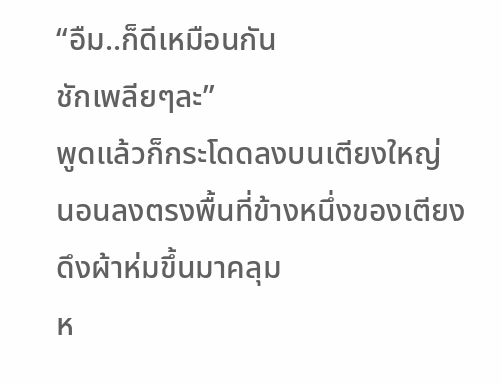“อืม..ก็ดีเหมือนกัน
ชักเพลียๆละ”
พูดแล้วก็กระโดดลงบนเตียงใหญ่
นอนลงตรงพื้นที่ข้างหนึ่งของเตียง
ดึงผ้าห่มขึ้นมาคลุม
ห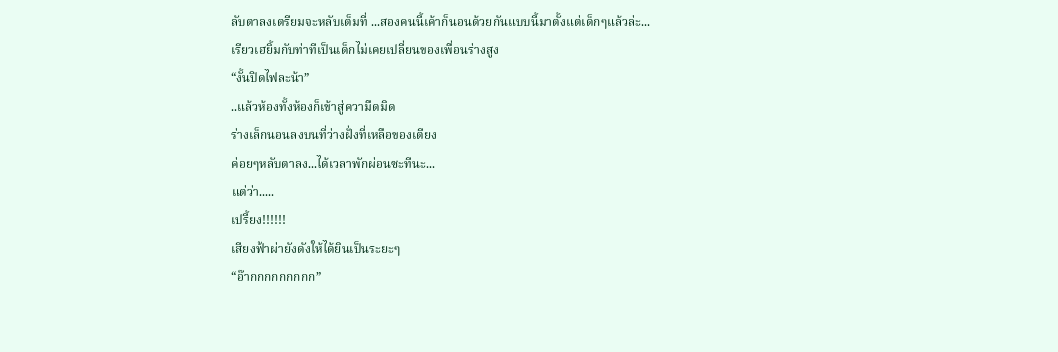ลับตาลงเตรียมจะหลับเต็มที่ ...สองคนนี้เค้าก็นอนด้วยกันแบบนี้มาตั้งแต่เด็กๆแล้วล่ะ...
เรียวเฮยิ้มกับท่าทีเป็นเด็กไม่เคยเปลี่ยนของเพื่อนร่างสูง
“งั้นปิดไฟละน้า”
..แล้วห้องทั้งห้องก็เข้าสู่ความืดมิด
ร่างเล็กนอนลงบนที่ว่างฝั่งที่เหลือของเตียง
ค่อยๆหลับตาลง...ได้เวลาพักผ่อนซะทีนะ...
แต่ว่า.....
เปรี้ยง!!!!!!
เสียงฟ้าผ่ายังดังให้ได้ยินเป็นระยะๆ
“อ๊ากกกกกกกกก”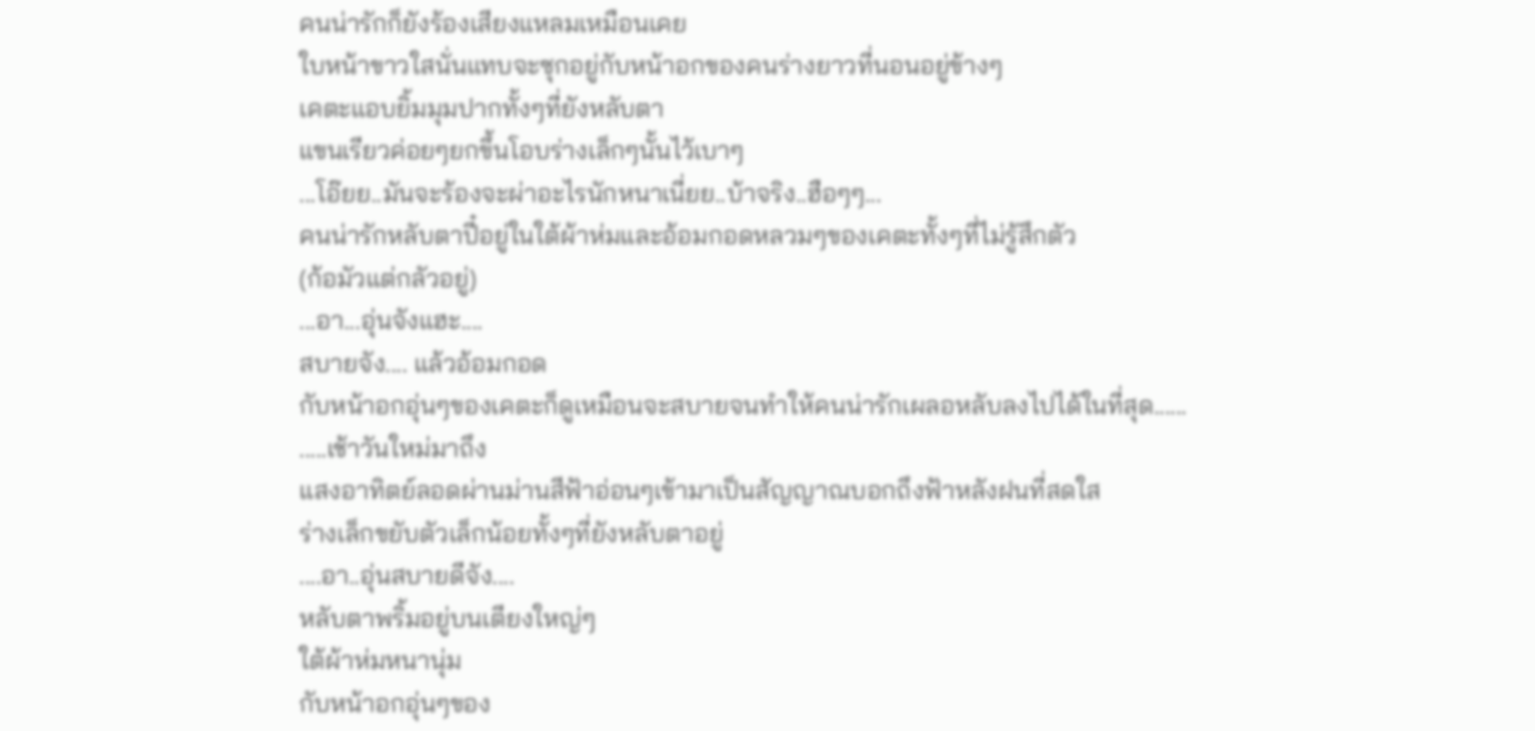คนน่ารักก็ยังร้องเสียงแหลมเหมือนเคย
ใบหน้าขาวใสนั่นแทบจะซุกอยู่กับหน้าอกของคนร่างยาวที่นอนอยู่ข้างๆ
เคตะแอบยิ้มมุมปากทั้งๆที่ยังหลับตา
แขนเรียวค่อยๆยกขึ้นโอบร่างเล็กๆนั้นไว้เบาๆ
...โอ๊ยย..มันจะร้องจะผ่าอะไรนักหนาเนี่ยย..บ้าจริง..ฮือๆๆ...
คนน่ารักหลับตาปี๋อยู่ในใต้ผ้าห่มและอ้อมกอดหลวมๆของเคตะทั้งๆที่ไม่รู้สึกตัว
(ก้อมัวแต่กลัวอยู่)
...อา...อุ่นจังแฮะ....
สบายจัง.... แล้วอ้อมกอด
กับหน้าอกอุ่นๆของเคตะก็ดูเหมือนจะสบายจนทำให้คนน่ารักเผลอหลับลงไปได้ในที่สุด......
.....เช้าวันใหม่มาถึง
แสงอาทิตย์ลอดผ่านม่านสีฟ้าอ่อนๆเข้ามาเป็นสัญญาณบอกถึงฟ้าหลังฝนที่สดใส
ร่างเล็กขยับตัวเล็กน้อยทั้งๆที่ยังหลับตาอยู่
....อา..อุ่นสบายดีจัง....
หลับตาพริ้มอยู่บนเตียงใหญ่ๆ
ใต้ผ้าห่มหนานุ่ม
กับหน้าอกอุ่นๆของ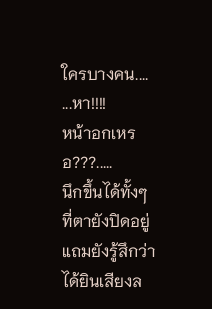ใครบางคน....
...หา!!!!
หน้าอกเหรอ???.....
นึกขึ้นได้ทั้งๆที่ตายังปิดอยู่
แถมยังรู้สึกว่าได้ยินเสียงล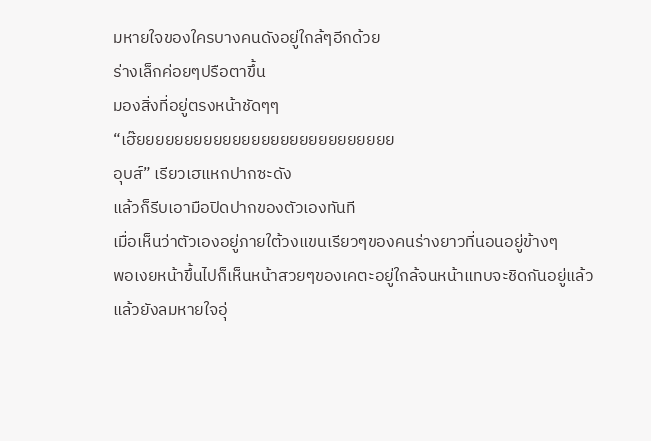มหายใจของใครบางคนดังอยู่ใกล้ๆอีกด้วย
ร่างเล็กค่อยๆปรือตาขึ้น
มองสิ่งที่อยู่ตรงหน้าชัดๆๆ
“เฮ๊ยยยยยยยยยยยยยยยยยยยยยยยยยยย
อุบส์” เรียวเฮแหกปากซะดัง
แล้วก็รีบเอามือปิดปากของตัวเองทันที
เมื่อเห็นว่าตัวเองอยู่ภายใต้วงแขนเรียวๆของคนร่างยาวที่นอนอยู่ข้างๆ
พอเงยหน้าขึ้นไปก็เห็นหน้าสวยๆของเคตะอยู่ใกล้จนหน้าแทบจะชิดกันอยู่แล้ว
แล้วยังลมหายใจอุ่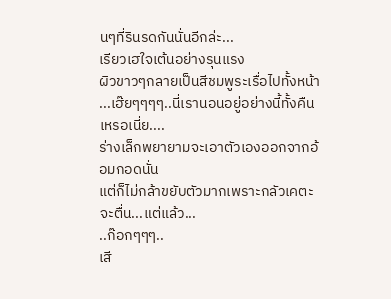นๆที่รินรดกันนั่นอีกล่ะ...
เรียวเฮใจเต้นอย่างรุนแรง
ผิวขาวๆกลายเป็นสีชมพูระเรื่อไปทั้งหน้า
...เฮ๊ยๆๆๆๆ..นี่เรานอนอยู่อย่างนี้ทั้งคืนเหรอเนี่ย....
ร่างเล็กพยายามจะเอาตัวเองออกจากอ้อมกอดนั่น
แต่ก็ไม่กล้าขยับตัวมากเพราะกลัวเคตะจะตื่น...แต่แล้ว...
..ก๊อกๆๆๆ..
เสี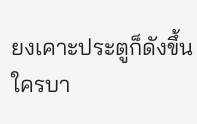ยงเคาะประตูก็ดังขึ้น
ใครบา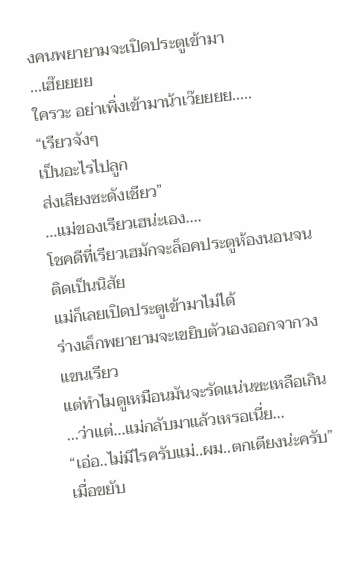งคนพยายามจะเปิดประตูเข้ามา
...เฮ๊ยยยย
ใครวะ อย่าเพิ่งเข้ามาน้าเว๊ยยยย.....
“เรียวจังๆ
เป็นอะไรไปลูก
ส่งเสียงซะดังเชียว”
...แม่ของเรียวเฮน่ะเอง....
โชคดีที่เรียวเฮมักจะล็อคประตูห้องนอนจนติดเป็นนิสัย
แม่ก็เลยเปิดประตูเข้ามาไม่ได้
ร่างเล็กพยายามจะเขยิบตัวเองออกจากวงแขนเรียว
แต่ทำไมดูเหมือนมันจะรัดแน่นซะเหลือเกิน
...ว่าแต่...แม่กลับมาแล้วเหรอเนี่ย...
“เอ่อ..ไม่มีไรครับแม่..ผม..ตกเตียงน่ะครับ” เมื่อขยับ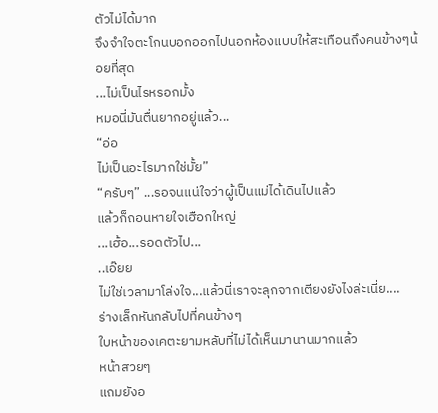ตัวไม่ได้มาก
จึงจำใจตะโกนบอกออกไปนอกห้องแบบให้สะเทือนถึงคนข้างๆน้อยที่สุด
...ไม่เป็นไรหรอกมั้ง
หมอนี่มันตื่นยากอยู่แล้ว...
“อ่อ
ไม่เป็นอะไรมากใช่มั้ย”
“ครับๆ” ...รอจนแน่ใจว่าผู้เป็นแม่ได้เดินไปแล้ว
แล้วก็ถอนหายใจเฮือกใหญ่
...เฮ้อ...รอดตัวไป...
..เอ๊ยย
ไม่ใช่เวลามาโล่งใจ...แล้วนี่เราจะลุกจากเตียงยังไงล่ะเนี่ย....
ร่างเล็กหันกลับไปที่คนข้างๆ
ใบหน้าของเคตะยามหลับที่ไม่ได้เห็นมานานมากแล้ว
หน้าสวยๆ
แถมยังอ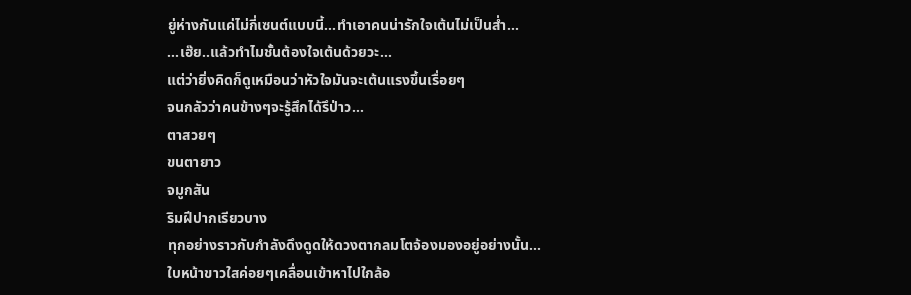ยู่ห่างกันแค่ไม่กี่เซนต์แบบนี้...ทำเอาคนน่ารักใจเต้นไม่เป็นส่ำ...
...เฮ๊ย..แล้วทำไมชั้นต้องใจเต้นด้วยวะ...
แต่ว่ายิ่งคิดก็ดูเหมือนว่าหัวใจมันจะเต้นแรงขึ้นเรื่อยๆ
จนกลัวว่าคนข้างๆจะรู้สึกได้รึป่าว...
ตาสวยๆ
ขนตายาว
จมูกสัน
ริมฝีปากเรียวบาง
ทุกอย่างราวกับกำลังดึงดูดให้ดวงตากลมโตจ้องมองอยู่อย่างนั้น...
ใบหน้าขาวใสค่อยๆเคลื่อนเข้าหาไปใกล้อ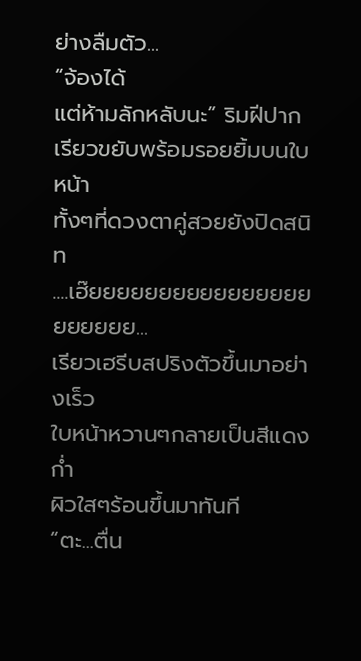ย่างลืมตัว...
“จ้องได้
แต่ห้ามลักหลับนะ” ริมฝีปากเรียวขยับพร้อมรอยยิ้มบนใบหน้า
ทั้งๆที่ดวงตาคู่สวยยังปิดสนิท
....เฮ๊ยยยยยยยยยยยยยยยยยยยยยย...
เรียวเฮรีบสปริงตัวขึ้นมาอย่างเร็ว
ใบหน้าหวานๆกลายเป็นสีแดงก่ำ
ผิวใสๆร้อนขึ้นมาทันที
“ตะ...ตื่น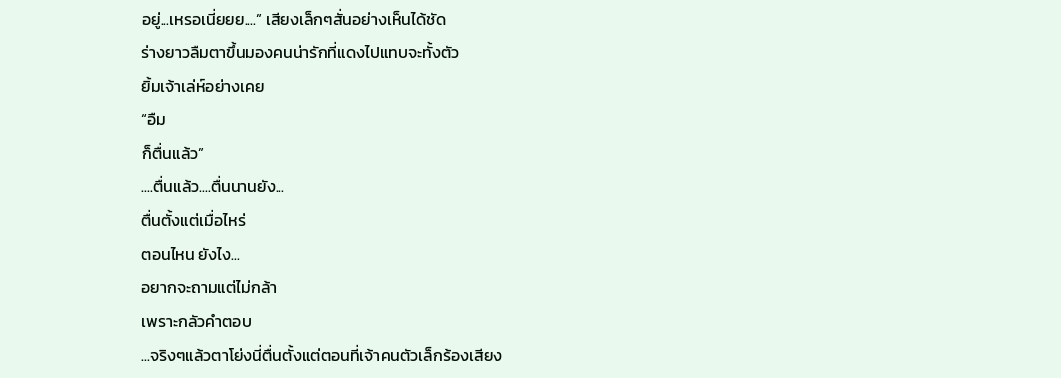อยู่...เหรอเนี่ยยย....” เสียงเล็กๆสั่นอย่างเห็นได้ชัด
ร่างยาวลืมตาขึ้นมองคนน่ารักที่แดงไปแทบจะทั้งตัว
ยิ้มเจ้าเล่ห์อย่างเคย
“อืม
ก็ตื่นแล้ว”
....ตื่นแล้ว....ตื่นนานยัง...
ตื่นตั้งแต่เมื่อไหร่
ตอนไหน ยังไง...
อยากจะถามแต่ไม่กล้า
เพราะกลัวคำตอบ
...จริงๆแล้วตาโย่งนี่ตื่นตั้งแต่ตอนที่เจ้าคนตัวเล็กร้องเสียง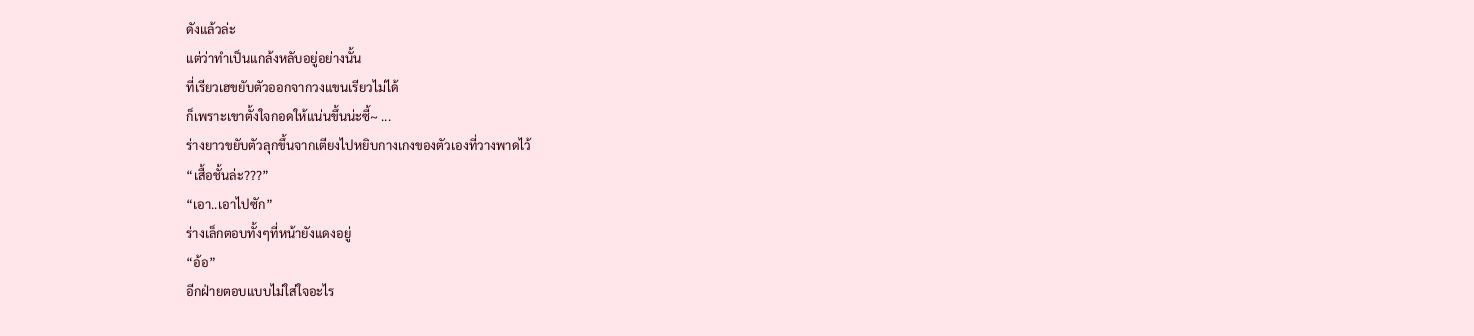ดังแล้วล่ะ
แต่ว่าทำเป็นแกล้งหลับอยู่อย่างนั้น
ที่เรียวเฮขยับตัวออกจากวงแขนเรียวไม่ได้
ก็เพราะเขาตั้งใจกอดให้แน่นขึ้นน่ะซี้~ ...
ร่างยาวขยับตัวลุกขึ้นจากเตียงไปหยิบกางเกงของตัวเองที่วางพาดไว้
“เสื้อชั้นล่ะ???”
“เอา..เอาไปซัก”
ร่างเล็กตอบทั้งๆที่หน้ายังแดงอยู่
“อ้อ”
อีกฝ่ายตอบแบบไม่ใส่ใจอะไร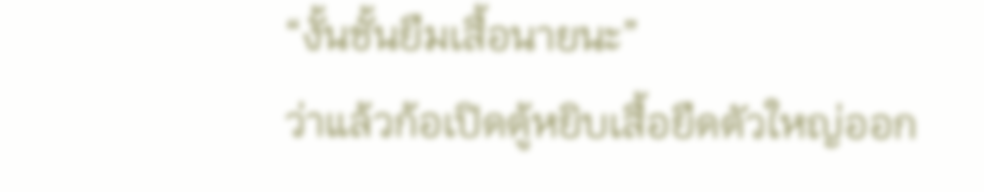“งั้นชั้นยืมเสื้อนายนะ”
ว่าแล้วก้อเปิดตู้หยิบเสื้อยืดตัวใหญ่ออก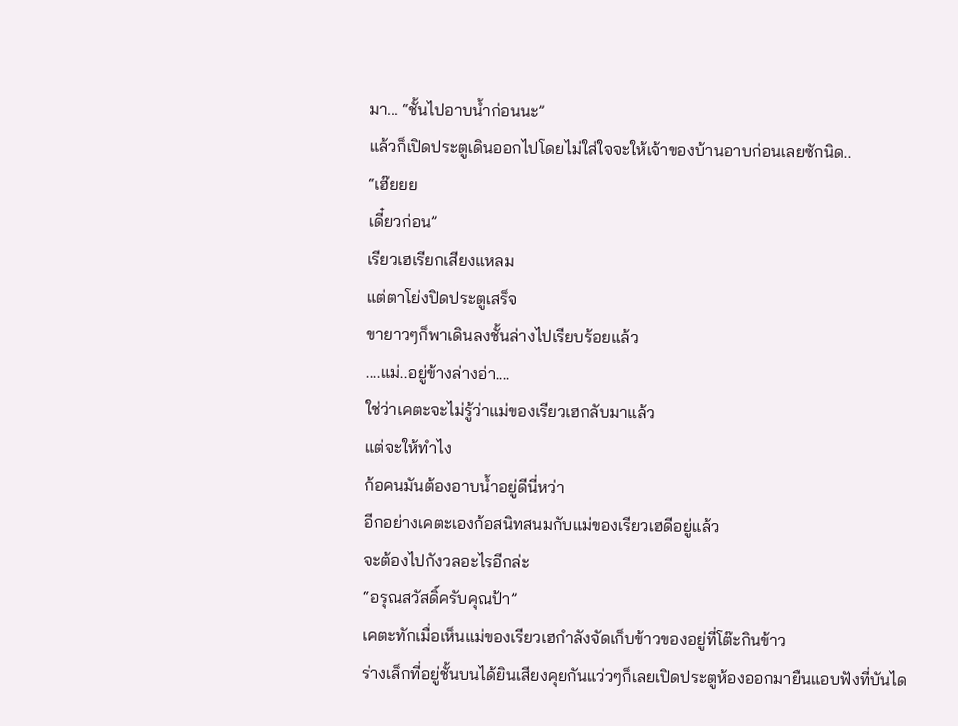มา... “ชั้นไปอาบน้ำก่อนนะ”
แล้วก็เปิดประตูเดินออกไปโดยไม่ใส่ใจจะให้เจ้าของบ้านอาบก่อนเลยซักนิด..
“เฮ๊ยยย
เดี๋ยวก่อน”
เรียวเฮเรียกเสียงแหลม
แต่ตาโย่งปิดประตูเสร็จ
ขายาวๆก็พาเดินลงชั้นล่างไปเรียบร้อยแล้ว
....แม่..อยู่ข้างล่างอ่า....
ใช่ว่าเคตะจะไม่รู้ว่าแม่ของเรียวเฮกลับมาแล้ว
แต่จะให้ทำไง
ก้อคนมันต้องอาบน้ำอยู่ดีนี่หว่า
อีกอย่างเคตะเองก้อสนิทสนมกับแม่ของเรียวเฮดีอยู่แล้ว
จะต้องไปกังวลอะไรอีกล่ะ
“อรุณสวัสดิ์ครับคุณป้า”
เคตะทักเมื่อเห็นแม่ของเรียวเฮกำลังจัดเก็บข้าวของอยู่ที่โต๊ะกินข้าว
ร่างเล็กที่อยู่ชั้นบนได้ยินเสียงคุยกันแว่วๆก็เลยเปิดประตูห้องออกมายืนแอบฟังที่บันได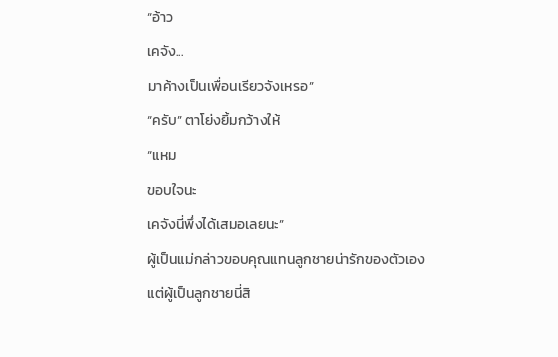“อ้าว
เคจัง...
มาค้างเป็นเพื่อนเรียวจังเหรอ”
“ครับ” ตาโย่งยิ้มกว้างให้
“แหม
ขอบใจนะ
เคจังนี่พึ่งได้เสมอเลยนะ”
ผู้เป็นแม่กล่าวขอบคุณแทนลูกชายน่ารักของตัวเอง
แต่ผู้เป็นลูกชายนี่สิ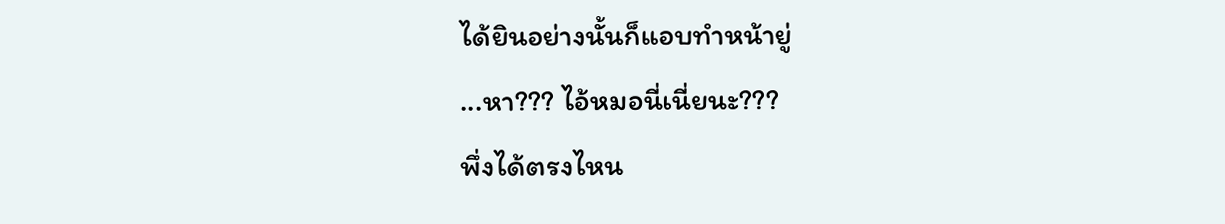ได้ยินอย่างนั้นก็แอบทำหน้ายู่
...หา??? ไอ้หมอนี่เนี่ยนะ???
พึ่งได้ตรงไหน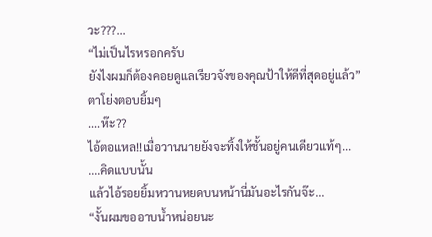วะ???...
“ไม่เป็นไรหรอกครับ
ยังไงผมก็ต้องคอยดูแลเรียวจังของคุณป้าให้ดีที่สุดอยู่แล้ว”
ตาโย่งตอบยิ้มๆ
....ห๊ะ??
ไอ้ตอแหล!!เมื่อวานนายยังจะทิ้งให้ชั้นอยู่คนเดียวแท้ๆ...
....คิดแบบนั้น
แล้วไอ้รอยยิ้มหวานหยดบนหน้านี่มันอะไรกันจ๊ะ...
“งั้นผมขออาบน้ำหน่อยนะ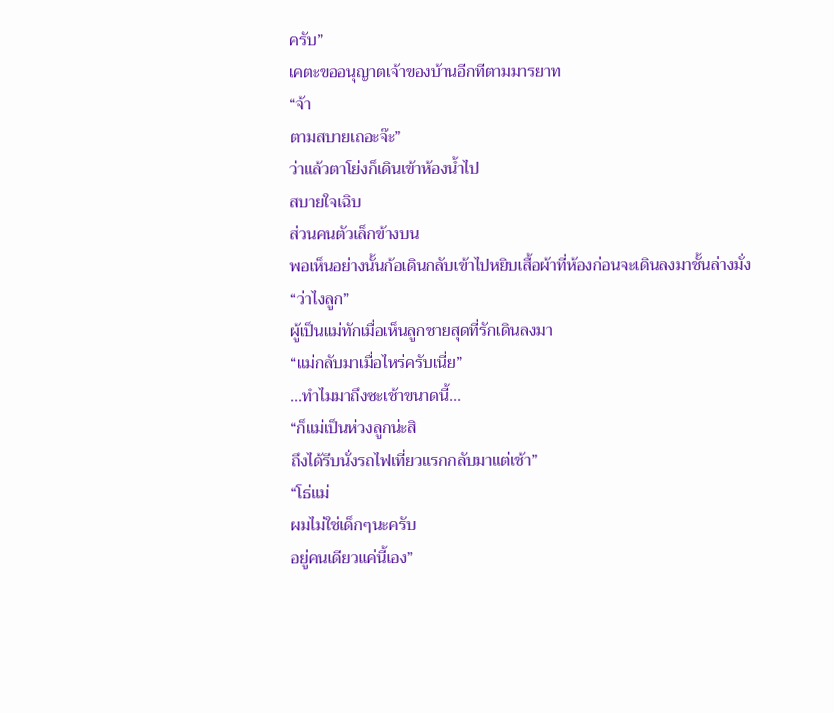ครับ”
เคตะขออนุญาตเจ้าของบ้านอีกทีตามมารยาท
“จ้า
ตามสบายเถอะจ๊ะ”
ว่าแล้วตาโย่งก็เดินเข้าห้องน้ำไป
สบายใจเฉิบ
ส่วนคนตัวเล็กข้างบน
พอเห็นอย่างนั้นก้อเดินกลับเข้าไปหยิบเสื้อผ้าที่ห้องก่อนจะเดินลงมาชั้นล่างมั่ง
“ว่าไงลูก”
ผู้เป็นแม่ทักเมื่อเห็นลูกชายสุดที่รักเดินลงมา
“แม่กลับมาเมื่อไหร่ครับเนี่ย”
...ทำไมมาถึงซะเช้าขนาดนี้...
“ก็แม่เป็นห่วงลูกน่ะสิ
ถึงได้รีบนั่งรถไฟเที่ยวแรกกลับมาแต่เช้า”
“โธ่แม่
ผมไม่ใช่เด็กๆนะครับ
อยู่คนเดียวแค่นี้เอง”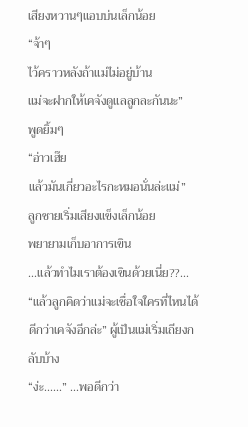เสียงหวานๆแอบบ่นเล็กน้อย
“จ้าๆ
ไว้คราวหลังถ้าแม่ไม่อยู่บ้าน
แม่จะฝากให้เคจังดูแลลูกละกันนะ”
พูดยิ้มๆ
“อ่าวเฮ๊ย
แล้วมันเกี่ยวอะไรกะหมอนั่นล่ะแม่”
ลูกชายเริ่มเสียงแข็งเล็กน้อย
พยายามเก็บอาการเขิน
...แล้วทำไมเราต้องเขินด้วยเนี่ย??...
“แล้วลูกคิดว่าแม่จะเชื่อใจใครที่ไหนได้ดีกว่าเคจังอีกล่ะ” ผู้เป็นแม่เริ่มเถียงกลับบ้าง
“ง่ะ......” ...พอดีกว่า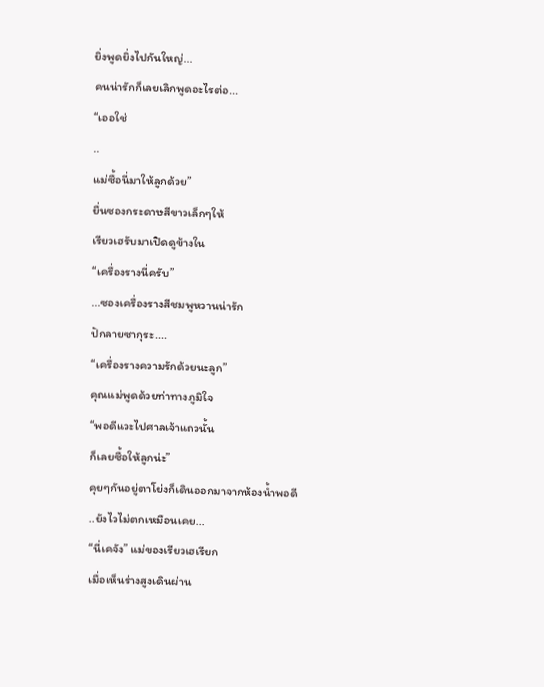ยิ่งพูดยิ่งไปกันใหญ่...
คนน่ารักก็เลยเลิกพูดอะไรต่อ...
“เออใช่
..
แม่ซื้อนี่มาให้ลูกด้วย”
ยื่นซองกระดาษสีขาวเล็กๆให้
เรียวเฮรับมาเปิดดูข้างใน
“เครื่องรางนี่ครับ”
...ซองเครื่องรางสีชมพูหวานน่ารัก
ปักลายซากุระ....
“เครื่องรางความรักด้วยนะลูก”
คุณแม่พูดด้วยท่าทางภูมิใจ
“พอดีแวะไปศาลเจ้าแถวนั้น
ก็เลยซื้อให้ลูกน่ะ”
คุยๆกันอยู่ตาโย่งก็เดินออกมาจากห้องน้ำพอดี
..ยังไวไม่ตกเหมือนเคย...
“นี่เคจัง” แม่ของเรียวเฮเรียก
เมื่อเห็นร่างสูงเดินผ่าน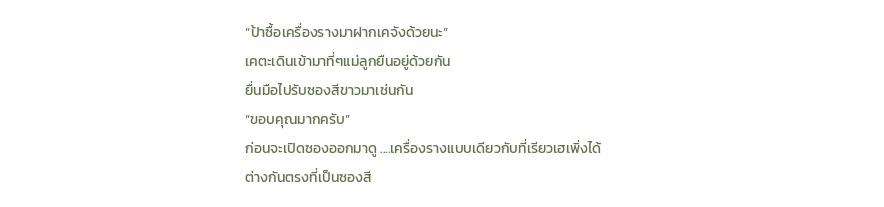“ป้าซื้อเครื่องรางมาฝากเคจังด้วยนะ”
เคตะเดินเข้ามาที่ๆแม่ลูกยืนอยู่ด้วยกัน
ยื่นมือไปรับซองสีขาวมาเช่นกัน
“ขอบคุณมากครับ”
ก่อนจะเปิดซองออกมาดู ....เครื่องรางแบบเดียวกับที่เรียวเฮเพิ่งได้
ต่างกันตรงที่เป็นซองสี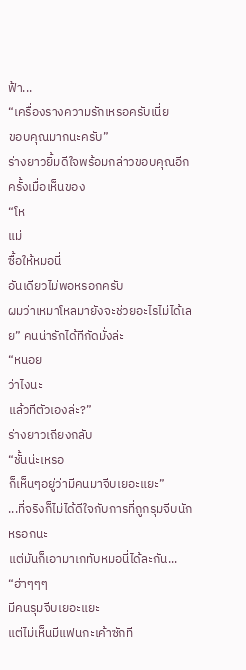ฟ้า...
“เครื่องรางความรักเหรอครับเนี่ย
ขอบคุณมากนะครับ”
ร่างยาวยิ้มดีใจพร้อมกล่าวขอบคุณอีกครั้งเมื่อเห็นของ
“โห
แม่
ซื้อให้หมอนี่
อันเดียวไม่พอหรอกครับ
ผมว่าเหมาโหลมายังจะช่วยอะไรไม่ได้เลย” คนน่ารักได้ทีกัดมั่งล่ะ
“หนอย
ว่าไงนะ
แล้วทีตัวเองล่ะ?”
ร่างยาวเถียงกลับ
“ชั้นน่ะเหรอ
ก็เห็นๆอยู่ว่ามีคนมาจีบเยอะแยะ”
...ที่จริงก็ไม่ได้ดีใจกับการที่ถูกรุมจีบนักหรอกนะ
แต่มันก็เอามาเกทับหมอนี่ได้ละกัน...
“ฮ่าๆๆๆ
มีคนรุมจีบเยอะแยะ
แต่ไม่เห็นมีแฟนกะเค้าซักที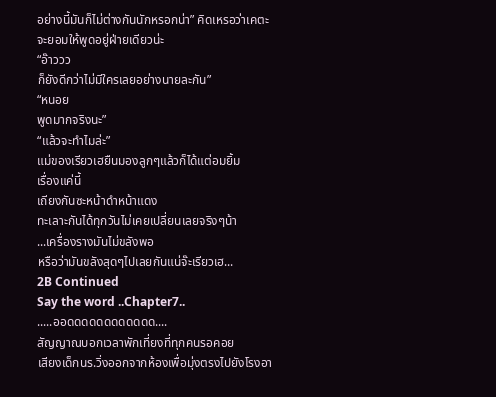อย่างนี้มันก็ไม่ต่างกันนักหรอกน่า” คิดเหรอว่าเคตะจะยอมให้พูดอยู่ฝ่ายเดียวน่ะ
“อ๊าววว
ก็ยังดีกว่าไม่มีใครเลยอย่างนายละกัน”
“หนอย
พูดมากจริงนะ”
“แล้วจะทำไมล่ะ”
แม่ของเรียวเฮยืนมองลูกๆแล้วก็ได้แต่อมยิ้ม
เรื่องแค่นี้
เถียงกันซะหน้าดำหน้าแดง
ทะเลาะกันได้ทุกวันไม่เคยเปลี่ยนเลยจริงๆน้า
...เครื่องรางมันไม่ขลังพอ
หรือว่ามันขลังสุดๆไปเลยกันแน่จ๊ะเรียวเฮ...
2B Continued
Say the word ..Chapter7..
.....ออดดดดดดดดดดดด....
สัญญาณบอกเวลาพักเที่ยงที่ทุกคนรอคอย
เสียงเด็กนร.วิ่งออกจากห้องเพื่อมุ่งตรงไปยังโรงอา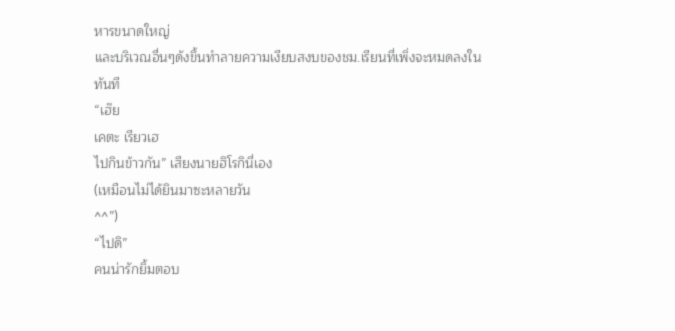หารขนาดใหญ่
และบริเวณอื่นๆดังขึ้นทำลายความเงียบสงบของชม.เรียนที่เพิ่งจะหมดลงในทันที
“เฮ๊ย
เคตะ เรียวเฮ
ไปกินข้าวกัน” เสียงนายฮิโรกินี่เอง
(เหมือนไม่ได้ยินมาซะหลายวัน
^^”)
“ไปดิ”
คนน่ารักยิ้มตอบ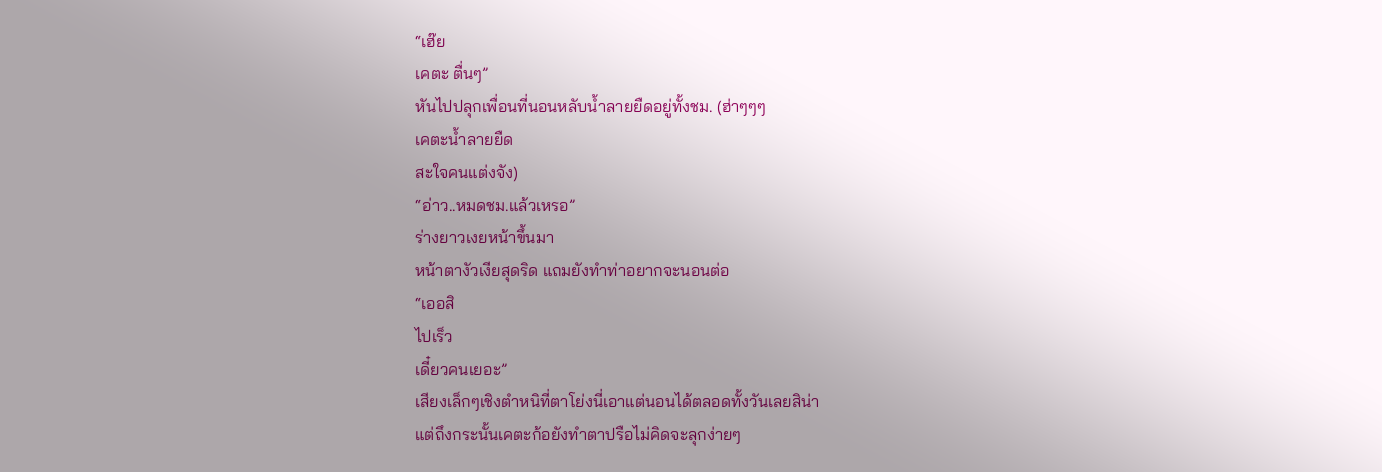“เฮ๊ย
เคตะ ตื่นๆ”
หันไปปลุกเพื่อนที่นอนหลับน้ำลายยืดอยู่ทั้งชม. (ฮ่าๆๆๆ
เคตะน้ำลายยืด
สะใจคนแต่งจัง)
“อ่าว..หมดชม.แล้วเหรอ”
ร่างยาวเงยหน้าขึ้นมา
หน้าตางัวเงียสุดริด แถมยังทำท่าอยากจะนอนต่อ
“เออสิ
ไปเร็ว
เดี๋ยวคนเยอะ”
เสียงเล็กๆเชิงตำหนิที่ตาโย่งนี่เอาแต่นอนได้ตลอดทั้งวันเลยสิน่า
แต่ถึงกระนั้นเคตะก้อยังทำตาปรือไม่คิดจะลุกง่ายๆ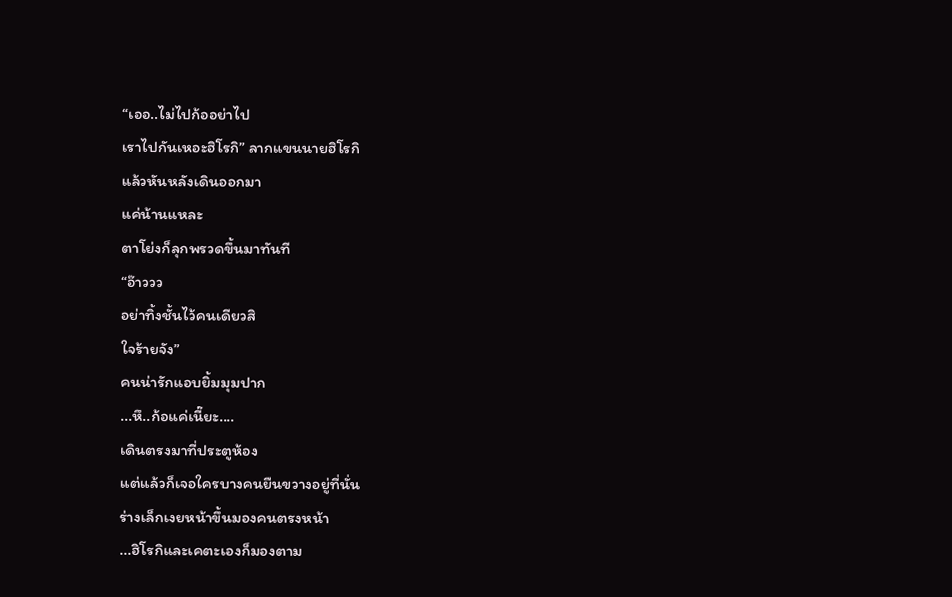“เออ..ไม่ไปก้ออย่าไป
เราไปกันเหอะฮิโรกิ” ลากแขนนายฮิโรกิ
แล้วหันหลังเดินออกมา
แค่น้านแหละ
ตาโย่งก็ลุกพรวดขึ้นมาทันที
“อ๊าววว
อย่าทิ้งชั้นไว้คนเดียวสิ
ใจร้ายจัง”
คนน่ารักแอบยิ้มมุมปาก
...หึ..ก้อแค่เนี๊ยะ....
เดินตรงมาที่ประตูห้อง
แต่แล้วก็เจอใครบางคนยืนขวางอยู่ที่นั่น
ร่างเล็กเงยหน้าขึ้นมองคนตรงหน้า
...ฮิโรกิและเคตะเองก็มองตาม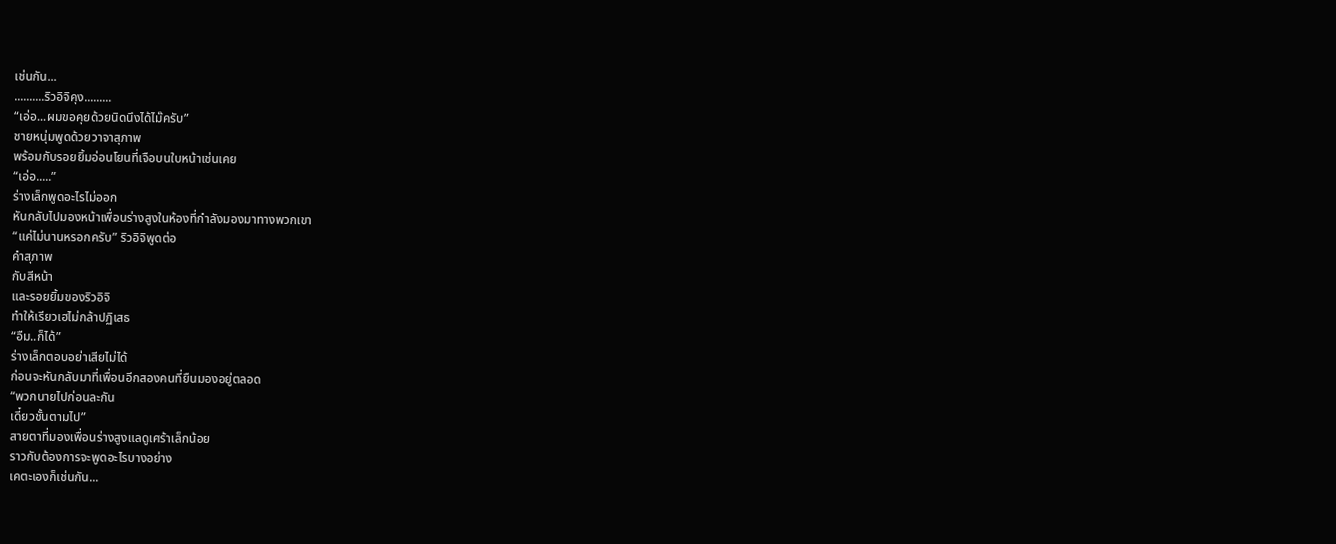เช่นกัน...
..........ริวอิจิคุง.........
“เอ่อ...ผมขอคุยด้วยนิดนึงได้ไม๊ครับ”
ชายหนุ่มพูดด้วยวาจาสุภาพ
พร้อมกับรอยยิ้มอ่อนโยนที่เจือบนใบหน้าเช่นเคย
“เอ่อ.....”
ร่างเล็กพูดอะไรไม่ออก
หันกลับไปมองหน้าเพื่อนร่างสูงในห้องที่กำลังมองมาทางพวกเขา
“แค่ไม่นานหรอกครับ” ริวอิจิพูดต่อ
คำสุภาพ
กับสีหน้า
และรอยยิ้มของริวอิจิ
ทำให้เรียวเฮไม่กล้าปฏิเสธ
“อืม..ก็ได้”
ร่างเล็กตอบอย่าเสียไม่ได้
ก่อนจะหันกลับมาที่เพื่อนอีกสองคนที่ยืนมองอยู่ตลอด
“พวกนายไปก่อนละกัน
เดี๋ยวชั้นตามไป”
สายตาที่มองเพื่อนร่างสูงแลดูเศร้าเล็กน้อย
ราวกับต้องการจะพูดอะไรบางอย่าง
เคตะเองก็เช่นกัน...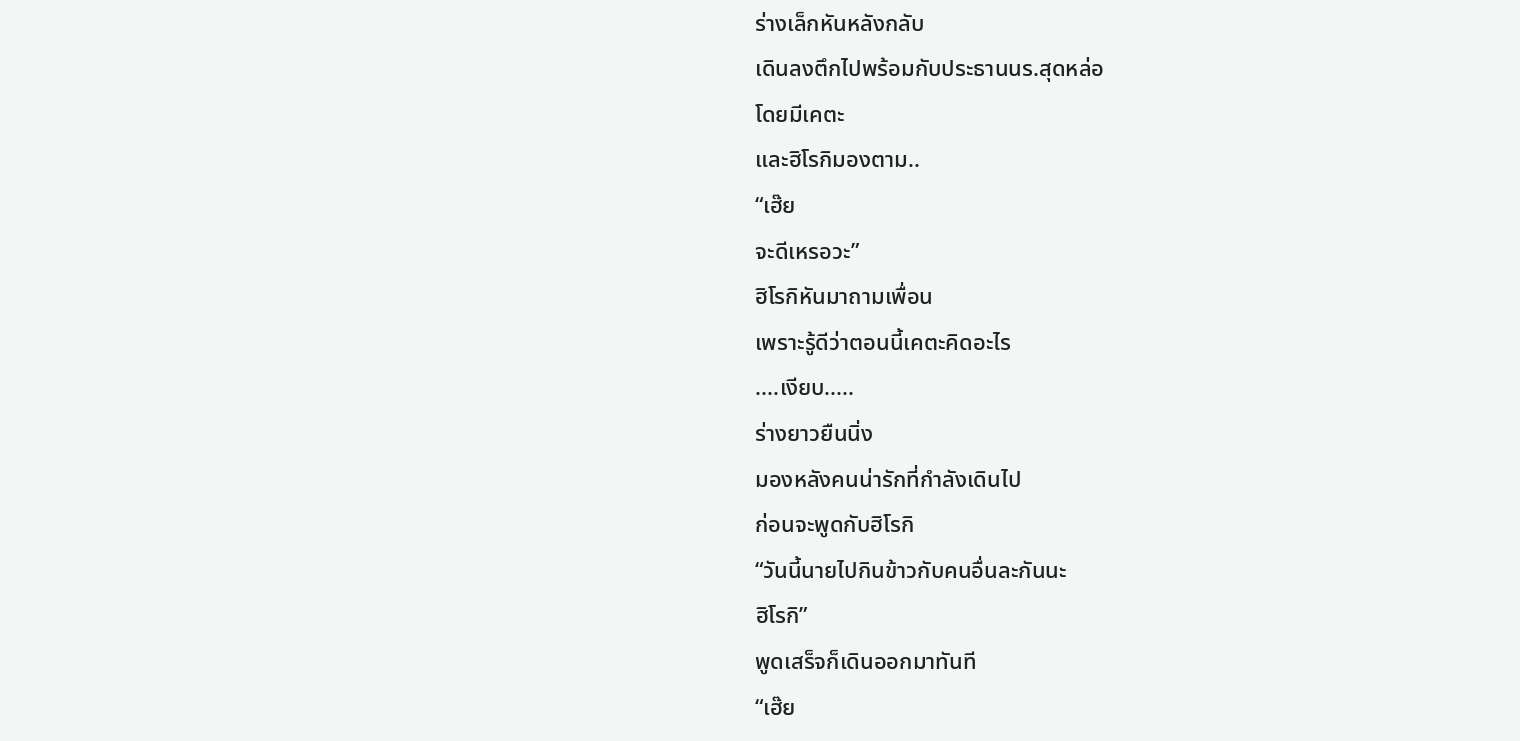ร่างเล็กหันหลังกลับ
เดินลงตึกไปพร้อมกับประธานนร.สุดหล่อ
โดยมีเคตะ
และฮิโรกิมองตาม..
“เฮ๊ย
จะดีเหรอวะ”
ฮิโรกิหันมาถามเพื่อน
เพราะรู้ดีว่าตอนนี้เคตะคิดอะไร
....เงียบ.....
ร่างยาวยืนนิ่ง
มองหลังคนน่ารักที่กำลังเดินไป
ก่อนจะพูดกับฮิโรกิ
“วันนี้นายไปกินข้าวกับคนอื่นละกันนะ
ฮิโรกิ”
พูดเสร็จก็เดินออกมาทันที
“เฮ๊ย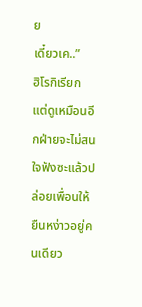ย
เดี๋ยวเค..”
ฮิโรกิเรียก
แต่ดูเหมือนอีกฝ่ายจะไม่สนใจฟังซะแล้วปล่อยเพื่อนให้ยืนหง่าวอยู่คนเดียว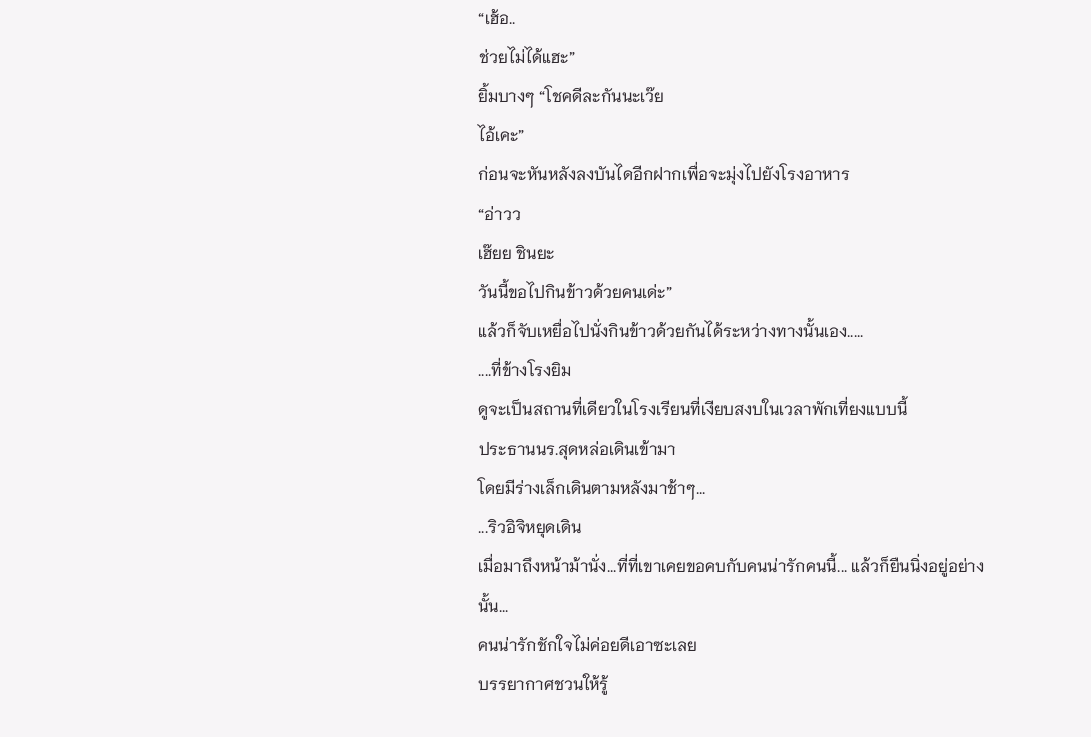“เฮ้อ..
ช่วยไม่ได้แฮะ”
ยิ้มบางๆ “โชคดีละกันนะเว๊ย
ไอ้เคะ”
ก่อนจะหันหลังลงบันไดอีกฝากเพื่อจะมุ่งไปยังโรงอาหาร
“อ่าวว
เฮ๊ยย ชินยะ
วันนี้ขอไปกินข้าวด้วยคนเด่ะ”
แล้วก็จับเหยื่อไปนั่งกินข้าวด้วยกันได้ระหว่างทางนั้นเอง.....
....ที่ข้างโรงยิม
ดูจะเป็นสถานที่เดียวในโรงเรียนที่เงียบสงบในเวลาพักเที่ยงแบบนี้
ประธานนร.สุดหล่อเดินเข้ามา
โดยมีร่างเล็กเดินตามหลังมาช้าๆ...
...ริวอิจิหยุดเดิน
เมื่อมาถึงหน้าม้านั่ง...ที่ที่เขาเคยขอคบกับคนน่ารักคนนี้... แล้วก็ยืนนิ่งอยู่อย่างนั้น...
คนน่ารักชักใจไม่ค่อยดีเอาซะเลย
บรรยากาศชวนให้รู้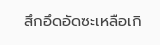สึกอึดอัดซะเหลือเกิ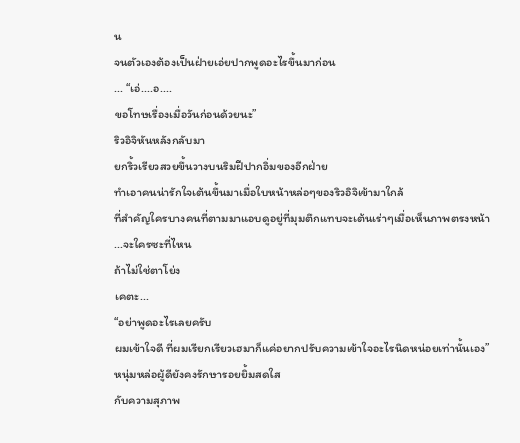น
จนตัวเองต้องเป็นฝ่ายเอ่ยปากพูดอะไรขึ้นมาก่อน
... “เอ่....อ....
ขอโทษเรื่องเมื่อวันก่อนด้วยนะ”
ริวอิจิหันหลังกลับมา
ยกริ้วเรียวสวยขึ้นวางบนริมฝีปากอิ่มของอีกฝ่าย
ทำเอาคนน่ารักใจเต้นขึ้นมาเมื่อใบหน้าหล่อๆของริวอิจิเข้ามาใกล้
ที่สำคัญใครบางคนที่ตามมาแอบดูอยู่ที่มุมตึกแทบจะเต้นเร่าๆเมื่อเห็นภาพตรงหน้า
...จะใครซะที่ไหน
ถ้าไม่ใช่ตาโย่ง
เคตะ...
“อย่าพูดอะไรเลยครับ
ผมเข้าใจดี ที่ผมเรียกเรียวเฮมาก็แค่อยากปรับความเข้าใจอะไรนิดหน่อยเท่านั้นเอง”
หนุ่มหล่อผู้ดียังคงรักษารอยยิ้มสดใส
กับความสุภาพ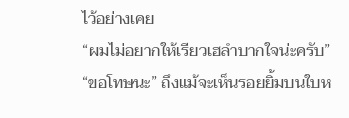ไว้อย่างเคย
“ผมไม่อยากให้เรียวเฮลำบากใจน่ะครับ”
“ขอโทษนะ” ถึงแม้จะเห็นรอยยิ้มบนใบห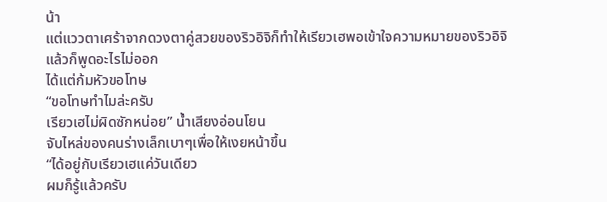น้า
แต่แววตาเศร้าจากดวงตาคู่สวยของริวอิจิก็ทำให้เรียวเฮพอเข้าใจความหมายของริวอิจิ
แล้วก็พูดอะไรไม่ออก
ได้แต่ก้มหัวขอโทษ
“ขอโทษทำไมล่ะครับ
เรียวเฮไม่ผิดซักหน่อย” น้ำเสียงอ่อนโยน
จับไหล่ของคนร่างเล็กเบาๆเพื่อให้เงยหน้าขึ้น
“ได้อยู่กับเรียวเฮแค่วันเดียว
ผมก็รู้แล้วครับ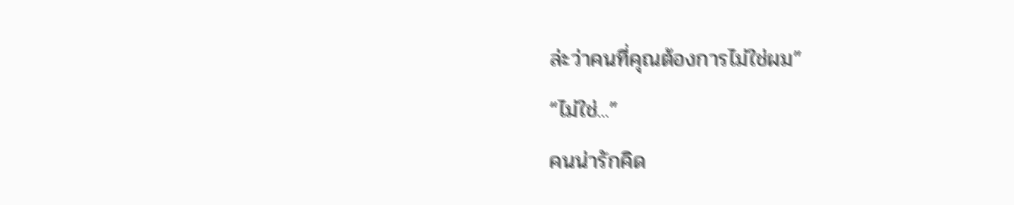ล่ะว่าคนที่คุณต้องการไม่ใช่ผม”
“ไม่ใช่...”
คนน่ารักคิด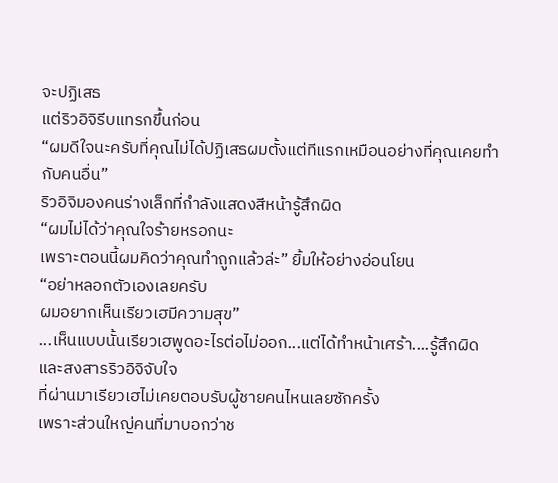จะปฏิเสธ
แต่ริวอิจิรีบแทรกขึ้นก่อน
“ผมดีใจนะครับที่คุณไม่ได้ปฏิเสธผมตั้งแต่ทีแรกเหมือนอย่างที่คุณเคยทำกับคนอื่น”
ริวอิจิมองคนร่างเล็กที่กำลังแสดงสีหน้ารู้สึกผิด
“ผมไม่ได้ว่าคุณใจร้ายหรอกนะ
เพราะตอนนี้ผมคิดว่าคุณทำถูกแล้วล่ะ” ยิ้มให้อย่างอ่อนโยน
“อย่าหลอกตัวเองเลยครับ
ผมอยากเห็นเรียวเฮมีความสุข”
...เห็นแบบนั้นเรียวเฮพูดอะไรต่อไม่ออก...แต่ได้ทำหน้าเศร้า....รู้สึกผิด
และสงสารริวอิจิจับใจ
ที่ผ่านมาเรียวเฮไม่เคยตอบรับผู้ชายคนไหนเลยซักครั้ง
เพราะส่วนใหญ่คนที่มาบอกว่าช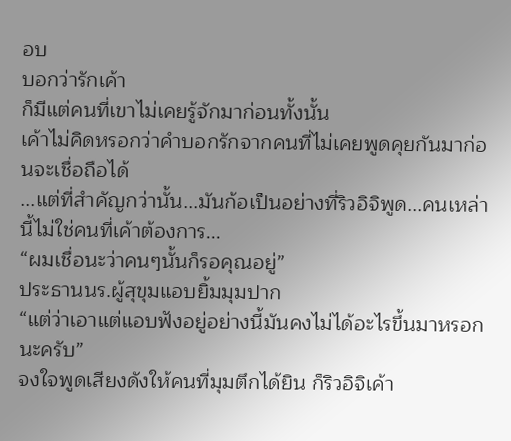อบ
บอกว่ารักเค้า
ก็มีแต่คนที่เขาไม่เคยรู้จักมาก่อนทั้งนั้น
เค้าไม่คิดหรอกว่าคำบอกรักจากคนที่ไม่เคยพูดคุยกันมาก่อนจะเชื่อถือได้
...แต่ที่สำคัญกว่านั้น...มันก้อเป็นอย่างที่ริวอิจิพูด...คนเหล่านี้ไม่ใช่คนที่เค้าต้องการ...
“ผมเชื่อนะว่าคนๆนั้นก็รอคุณอยู่”
ประธานนร.ผู้สุขุมแอบยิ้มมุมปาก
“แต่ว่าเอาแต่แอบฟังอยู่อย่างนี้มันคงไม่ได้อะไรขึ้นมาหรอกนะครับ”
จงใจพูดเสียงดังให้คนที่มุมตึกได้ยิน ก็ริวอิจิเค้า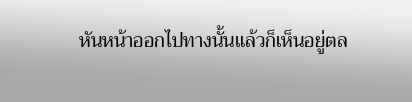หันหน้าออกไปทางนั้นแล้วก็เห็นอยู่ตล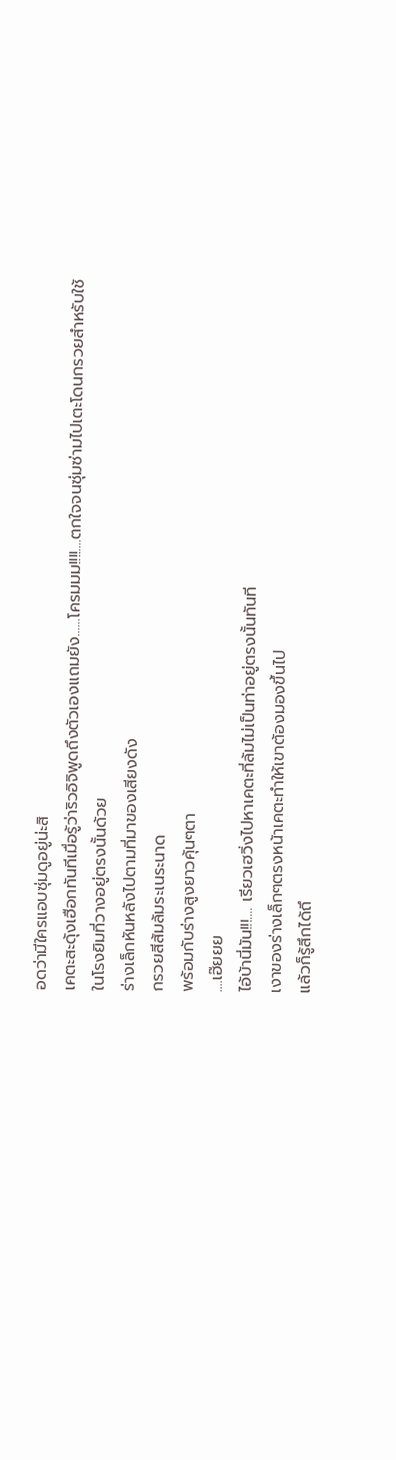อดว่ามีใครแอบซุ่มดูอยู่น่ะสิ
เคตะสะดุ้งเฮือกทันทีเมื่อรู้ว่าริวอิจิพูดถึงตัวเองแถมยัง......โครมมม!!!!....ตกใจจนซุ่มซ่ามไปเตะโดนกรวยสำหรับใช้ในโรงยิมที่วางอยู่ตรงนั้นด้วย
ร่างเล็กหันหลังไปตามที่มาของเสียงดัง
กรวยสีส้มล้มระเนระนาด
พร้อมกับร่างสูงยาวคุ้นๆตา
....เฮ๊ยยย
ไอ้บ้านี่มัน!!!.... เรียวเฮวิ่งไปหาเคตะที่ล้มไม่เป็นท่าอยู่ตรงนั้นทันที
เงาของร่างเล็กๆตรงหน้าเคตะทำให้เขาต้องมองขึ้นไป
แล้วก็รู้สึกได้ถึ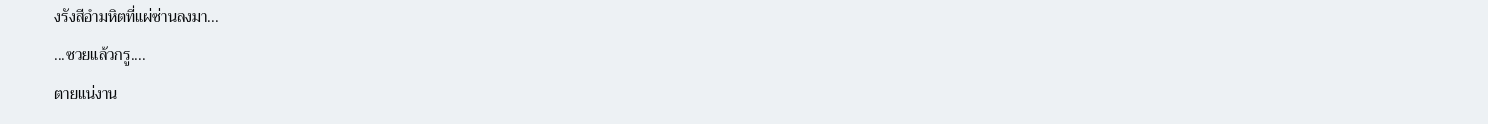งรังสีอำมหิตที่แผ่ซ่านลงมา...
...ซวยแล้วกรู....
ตายแน่งาน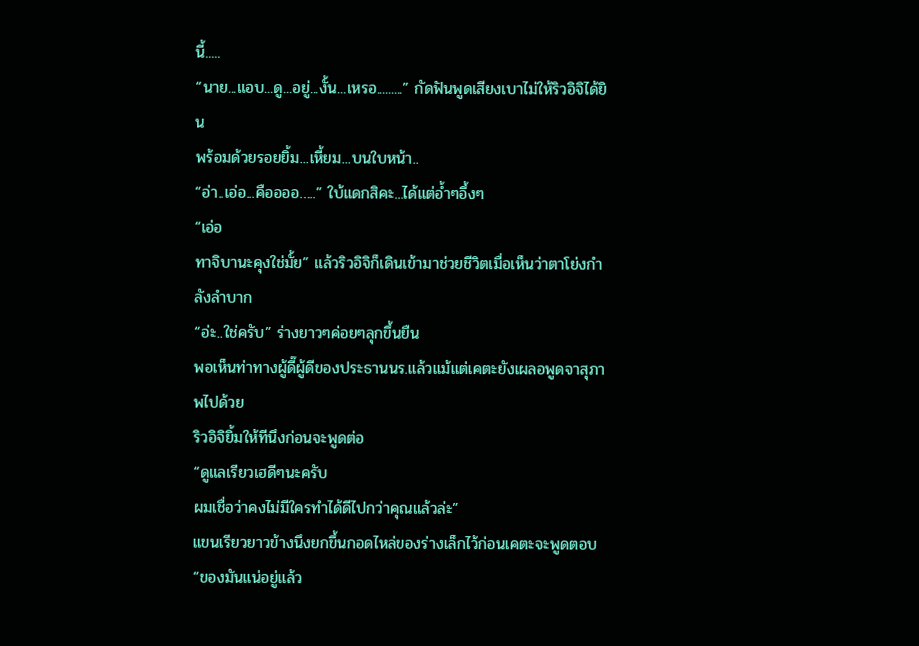นี้.....
“นาย...แอบ...ดู...อยู่...งั้น...เหรอ.........” กัดฟันพูดเสียงเบาไม่ให้ริวอิจิได้ยิน
พร้อมด้วยรอยยิ้ม...เหี้ยม...บนใบหน้า..
“อ่า..เอ่อ...คืออออ…..” ใบ้แดกสิคะ...ได้แต่อ้ำๆอึ้งๆ
“เอ่อ
ทาจิบานะคุงใช่มั้ย” แล้วริวอิจิก็เดินเข้ามาช่วยชีวิตเมื่อเห็นว่าตาโย่งกำลังลำบาก
“อ่ะ..ใช่ครับ” ร่างยาวๆค่อยๆลุกขึ้นยืน
พอเห็นท่าทางผู้ดี๊ผู้ดีของประธานนร.แล้วแม้แต่เคตะยังเผลอพูดจาสุภาพไปด้วย
ริวอิจิยิ้มให้ทีนึงก่อนจะพูดต่อ
“ดูแลเรียวเฮดีๆนะครับ
ผมเชื่อว่าคงไม่มีใครทำได้ดีไปกว่าคุณแล้วล่ะ”
แขนเรียวยาวข้างนึงยกขึ้นกอดไหล่ของร่างเล็กไว้ก่อนเคตะจะพูดตอบ
“ของมันแน่อยู่แล้ว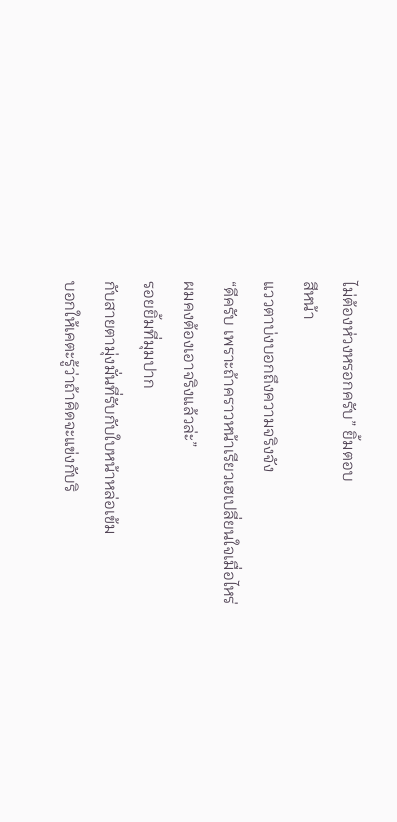ไม่ต้องห่วงหรอกครับ” ยิ้มตอบ
สีหน้า
แววตาบ่งบอกถึงความจริงจัง
“ดีครับ เพราะถ้าคราวหน้าเรียวเฮเปลี่ยนใจเมื่อไหร่
ผมคงต้องเอาจริงแล้วล่ะ”
รอยยิ้มที่มุมปาก
กับสายตามุ่งมั่นที่รับกับใบหน้าหล่อเข้ม
บอกให้เคตะรู้ว่าถ้าคิดจะแข่งกับริ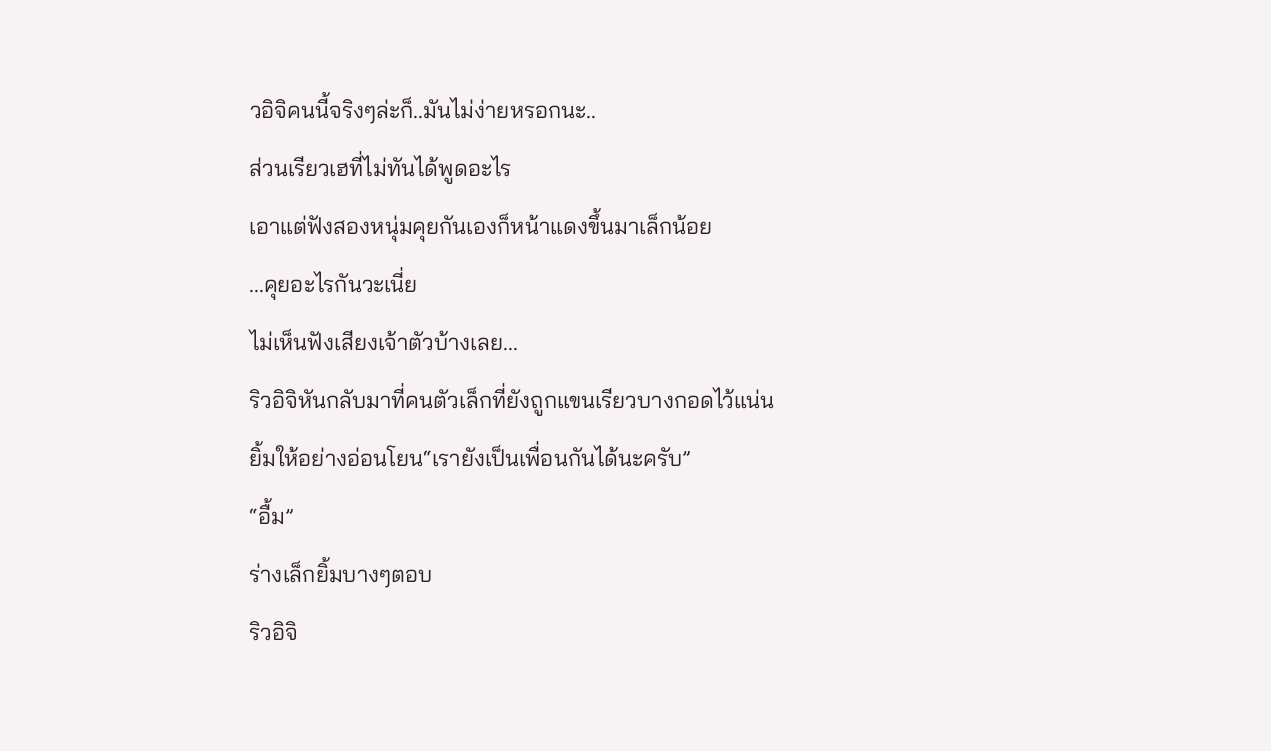วอิจิคนนี้จริงๆล่ะก็..มันไม่ง่ายหรอกนะ..
ส่วนเรียวเฮที่ไม่ทันได้พูดอะไร
เอาแต่ฟังสองหนุ่มคุยกันเองก็หน้าแดงขึ้นมาเล็กน้อย
...คุยอะไรกันวะเนี่ย
ไม่เห็นฟังเสียงเจ้าตัวบ้างเลย...
ริวอิจิหันกลับมาที่คนตัวเล็กที่ยังถูกแขนเรียวบางกอดไว้แน่น
ยิ้มให้อย่างอ่อนโยน“เรายังเป็นเพื่อนกันได้นะครับ”
“อื้ม”
ร่างเล็กยิ้มบางๆตอบ
ริวอิจิ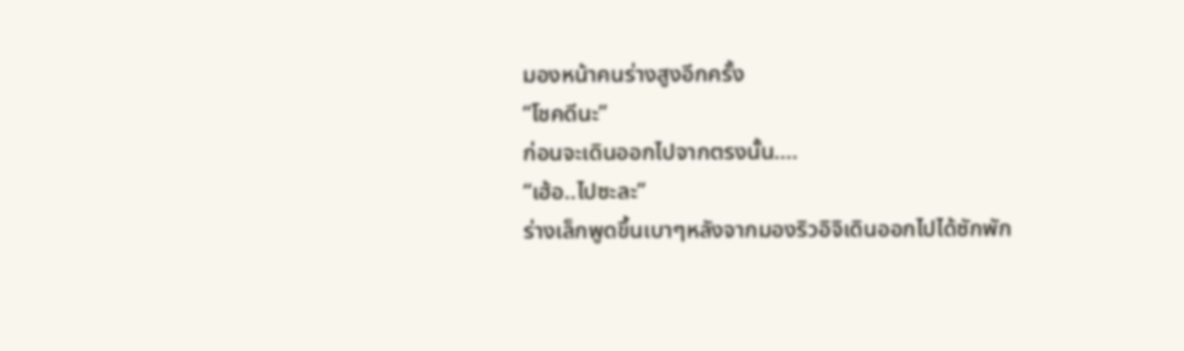มองหน้าคนร่างสูงอีกครั้ง
“โชคดีนะ”
ก่อนจะเดินออกไปจากตรงนั้น....
“เฮ้อ..ไปซะละ”
ร่างเล็กพูดขึ้นเบาๆหลังจากมองริวอิจิเดินออกไปได้ซักพัก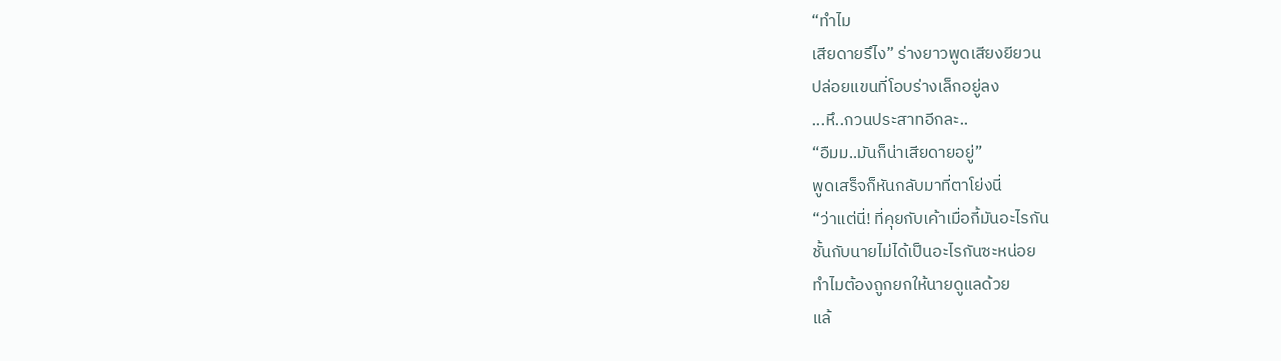“ทำไม
เสียดายรึไง” ร่างยาวพูดเสียงยียวน
ปล่อยแขนที่โอบร่างเล็กอยู่ลง
...หึ..กวนประสาทอีกละ..
“อืมม..มันก็น่าเสียดายอยู่”
พูดเสร็จก็หันกลับมาที่ตาโย่งนี่
“ว่าแต่นี่! ที่คุยกับเค้าเมื่อกี้มันอะไรกัน
ชั้นกับนายไม่ได้เป็นอะไรกันซะหน่อย
ทำไมต้องถูกยกให้นายดูแลด้วย
แล้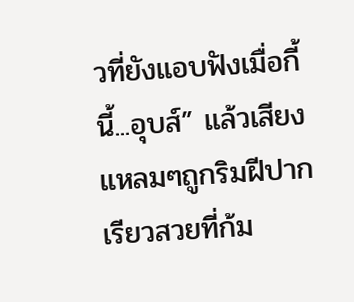วที่ยังแอบฟังเมื่อกี้นี้...อุบส์” แล้วเสียงแหลมๆถูกริมฝีปากเรียวสวยที่ก้ม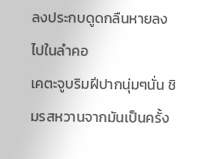ลงประกบดูดกลืนหายลงไปในลำคอ
เคตะจูบริมฝีปากนุ่มๆนั่น ชิมรสหวานจากมันเป็นครั้ง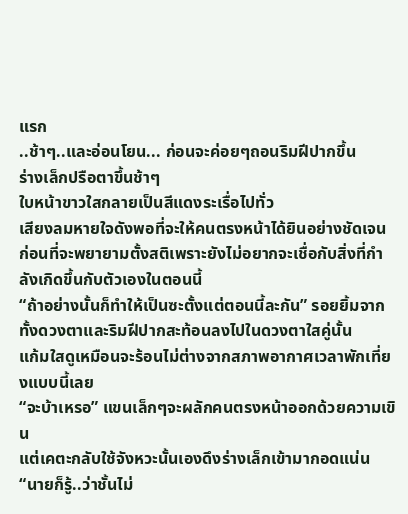แรก
..ช้าๆ..และอ่อนโยน... ก่อนจะค่อยๆถอนริมฝีปากขึ้น
ร่างเล็กปรือตาขึ้นช้าๆ
ใบหน้าขาวใสกลายเป็นสีแดงระเรื่อไปทั่ว
เสียงลมหายใจดังพอที่จะให้คนตรงหน้าได้ยินอย่างชัดเจน
ก่อนที่จะพยายามตั้งสติเพราะยังไม่อยากจะเชื่อกับสิ่งที่กำลังเกิดขึ้นกับตัวเองในตอนนี้
“ถ้าอย่างนั้นก็ทำให้เป็นซะตั้งแต่ตอนนี้ละกัน” รอยยิ้มจากทั้งดวงตาและริมฝีปากสะท้อนลงไปในดวงตาใสคู่นั้น
แก้มใสดูเหมือนจะร้อนไม่ต่างจากสภาพอากาศเวลาพักเที่ยงแบบนี้เลย
“จะบ้าเหรอ” แขนเล็กๆจะผลักคนตรงหน้าออกด้วยความเขิน
แต่เคตะกลับใช้จังหวะนั้นเองดึงร่างเล็กเข้ามากอดแน่น
“นายก็รู้..ว่าชั้นไม่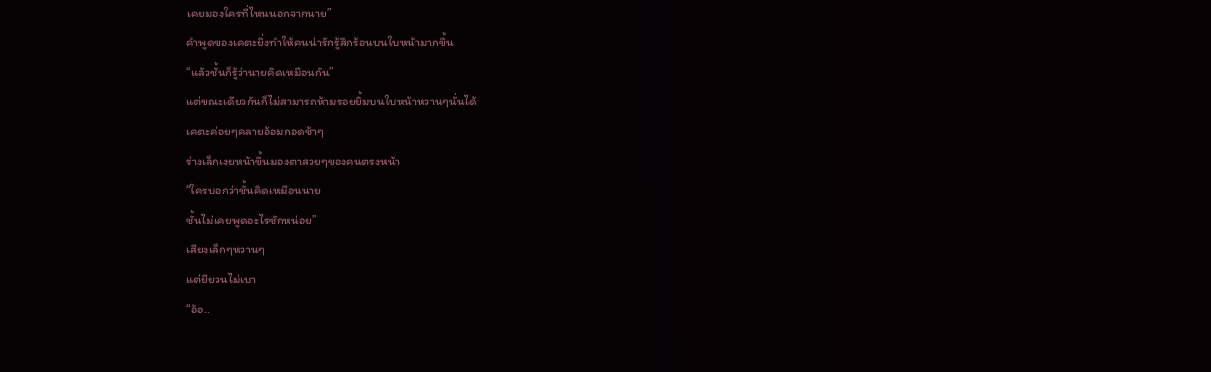เคยมองใครที่ไหนนอกจากนาย”
คำพูดของเคตะยิ่งทำให้คนน่ารักรู้สึกร้อนบนใบหน้ามากขึ้น
“แล้วชั้นก็รู้ว่านายคิดเหมือนกัน”
แต่ขณะเดียวกันก็ไม่สามารถห้ามรอยยิ้มบนใบหน้าหวานๆนั่นได้
เคตะค่อยๆคลายอ้อมกอดช้าๆ
ร่างเล็กเงยหน้าขึ้นมองตาสวยๆของคนตรงหน้า
“ใครบอกว่าชั้นคิดเหมือนนาย
ชั้นไม่เคยพูดอะไรซักหน่อย”
เสียงเล็กๆหวานๆ
แต่ยียวนไม่เบา
“อ้อ..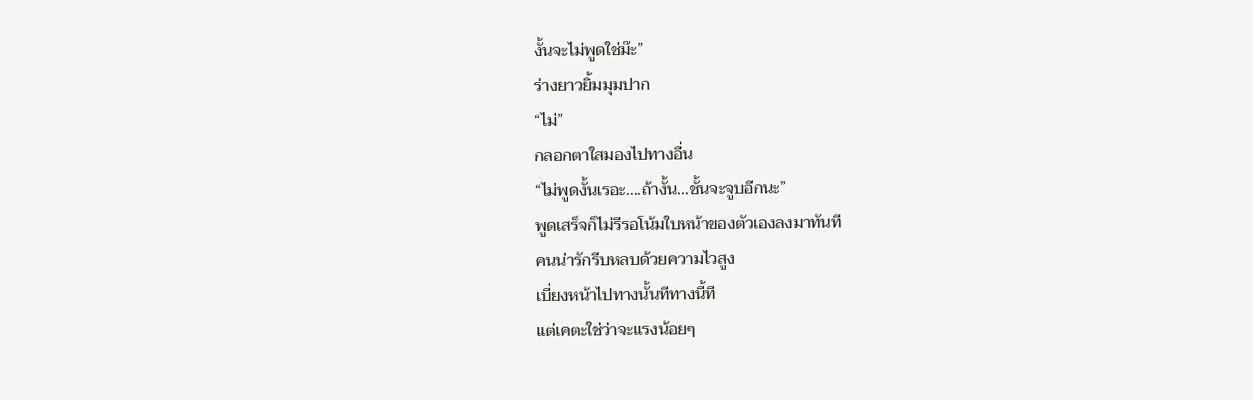งั้นจะไม่พูดใช่ม๊ะ”
ร่างยาวยิ้มมุมปาก
“ไม่”
กลอกตาใสมองไปทางอื่น
“ไม่พูดงั้นเรอะ....ถ้างั้น...ชั้นจะจูบอีกนะ”
พูดเสร็จก็ไม่รีรอโน้มใบหน้าของตัวเองลงมาทันที
คนน่ารักรีบหลบด้วยความไวสูง
เบี่ยงหน้าไปทางนั้นทีทางนี้ที
แต่เคตะใช่ว่าจะแรงน้อยๆ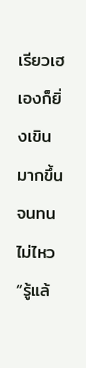เรียวเฮเองก็ยิ่งเขินมากขึ้นจนทนไม่ไหว
“รู้แล้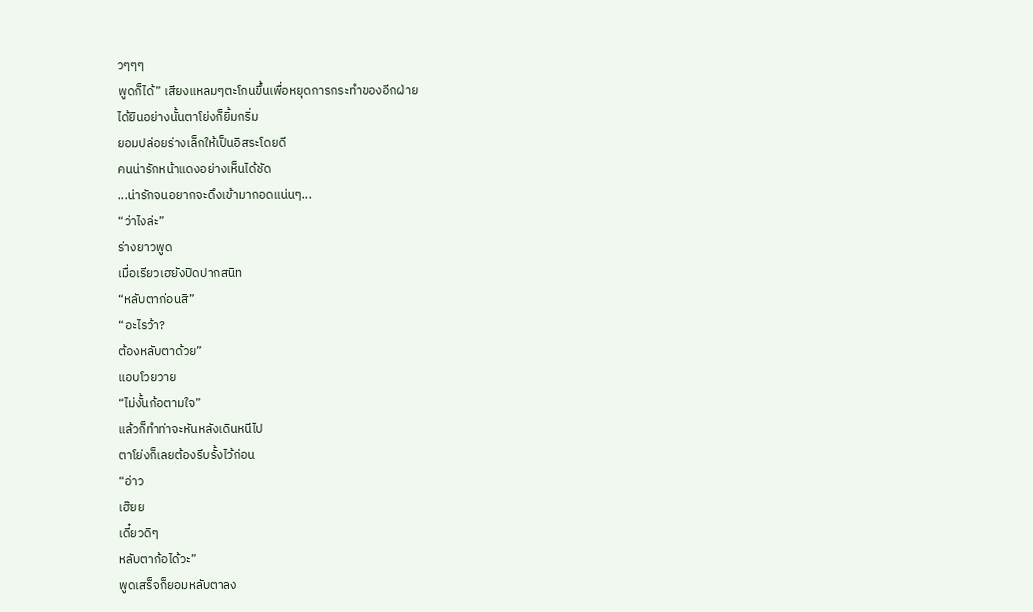วๆๆๆ
พูดก็ได้” เสียงแหลมๆตะโกนขึ้นเพื่อหยุดการกระทำของอีกฝ่าย
ได้ยินอย่างนั้นตาโย่งก็ยิ้มกริ่ม
ยอมปล่อยร่างเล็กให้เป็นอิสระโดยดี
คนน่ารักหน้าแดงอย่างเห็นได้ชัด
...น่ารักจนอยากจะดึงเข้ามากอดแน่นๆ...
“ว่าไงล่ะ”
ร่างยาวพูด
เมื่อเรียวเฮยังปิดปากสนิท
“หลับตาก่อนสิ”
“อะไรว้า?
ต้องหลับตาด้วย”
แอบโวยวาย
“ไม่งั้นก้อตามใจ”
แล้วก็ทำท่าจะหันหลังเดินหนีไป
ตาโย่งก็เลยต้องรีบรั้งไว้ก่อน
“อ่าว
เฮ๊ยย
เดี๋ยวดิๆ
หลับตาก้อได้วะ”
พูดเสร็จก็ยอมหลับตาลง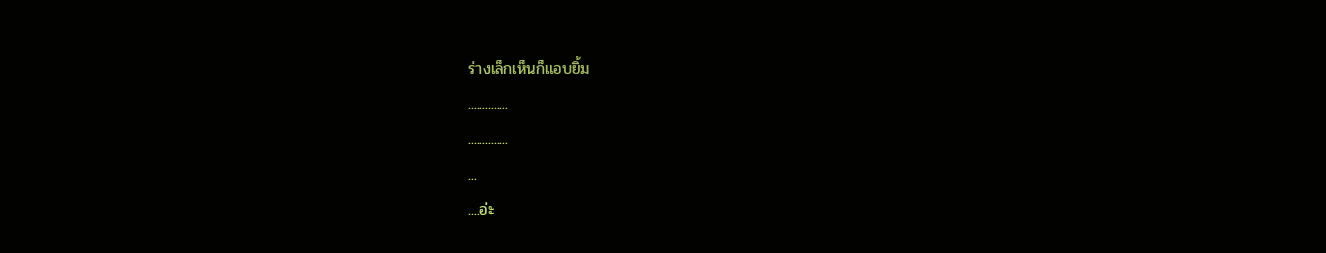ร่างเล็กเห็นก็แอบยิ้ม
..............
..............
...
....อ่ะ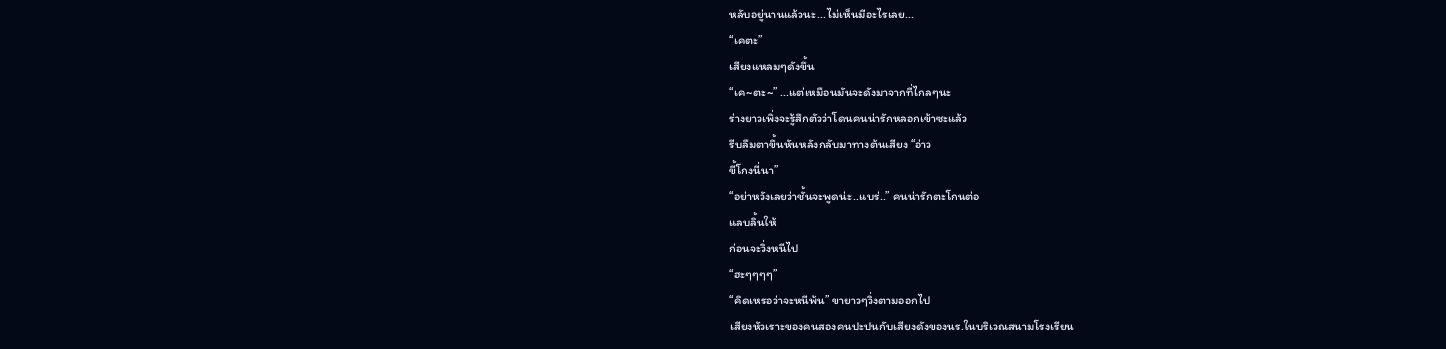หลับอยู่นานแล้วนะ...ไม่เห็นมีอะไรเลย...
“เคตะ”
เสียงแหลมๆดังขึ้น
“เค~ตะ~” ...แต่เหมือนมันจะดังมาจากที่ไกลๆนะ
ร่างยาวเพิ่งจะรู้สึกตัวว่าโดนคนน่ารักหลอกเข้าซะแล้ว
รีบลืมตาขึ้นหันหลังกลับมาทางต้นเสียง “อ่าว
ขี้โกงนี่นา”
“อย่าหวังเลยว่าชั้นจะพูดน่ะ..แบร่..” คนน่ารักตะโกนต่อ
แลบลิ้นให้
ก่อนจะวิ่งหนีไป
“ฮะๆๆๆๆ”
“คิดเหรอว่าจะหนีพ้น” ขายาวๆวิ่งตามออกไป
เสียงหัวเราะของคนสองคนปะปนกับเสียงดังของนร.ในบริเวณสนามโรงเรียน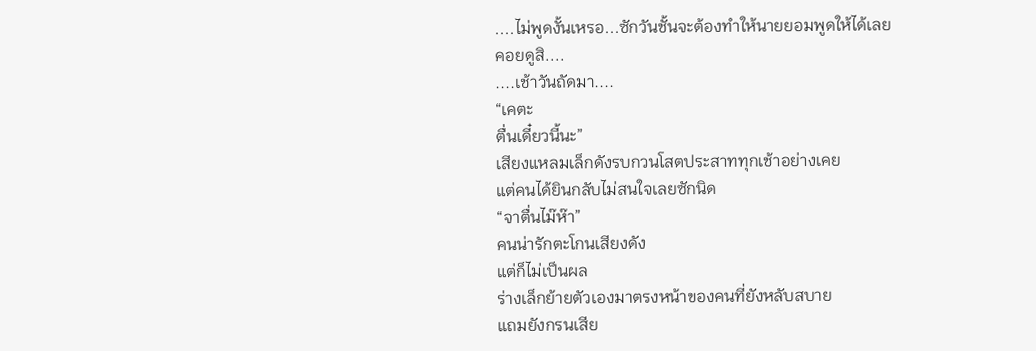....ไม่พูดงั้นเหรอ...ซักวันชั้นจะต้องทำให้นายยอมพูดให้ได้เลย
คอยดูสิ....
....เช้าวันถัดมา....
“เคตะ
ตื่นเดี๋ยวนี้นะ”
เสียงแหลมเล็กดังรบกวนโสตประสาททุกเช้าอย่างเคย
แต่คนได้ยินกลับไม่สนใจเลยซักนิด
“จาตื่นไม๊ห๊า”
คนน่ารักตะโกนเสียงดัง
แต่ก็ไม่เป็นผล
ร่างเล็กย้ายตัวเองมาตรงหน้าของคนที่ยังหลับสบาย
แถมยังกรนเสีย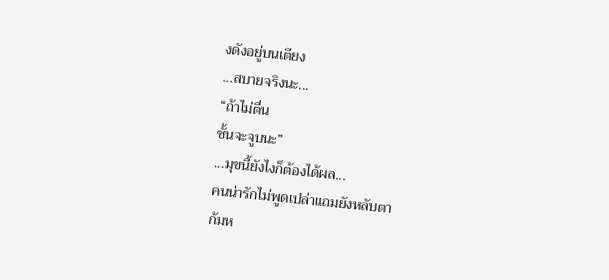งดังอยู่บนเตียง
...สบายจริงนะ...
“ถ้าไม่ตื่น
ชั้นจะจูบนะ”
...มุขนี้ยังไงก็ต้องได้ผล...
คนน่ารักไม่พูดเปล่าแถมยังหลับตา
ก้มห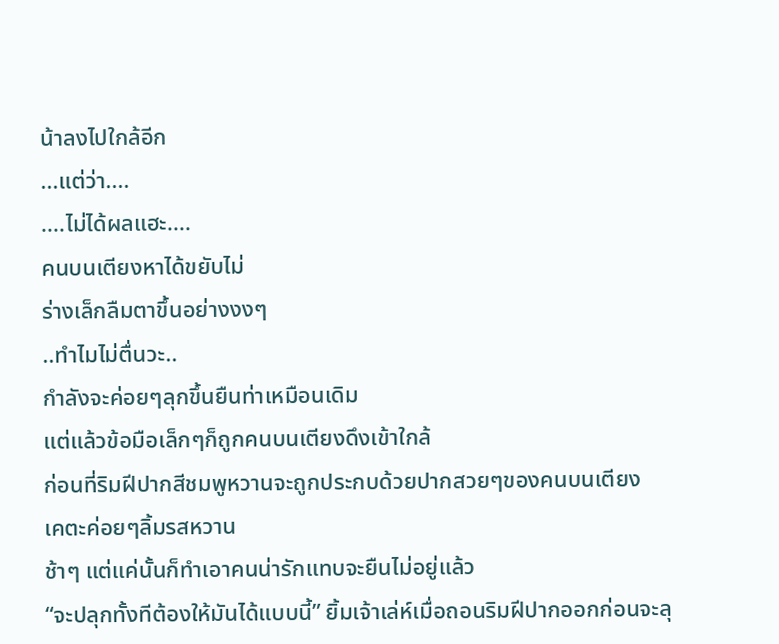น้าลงไปใกล้อีก
...แต่ว่า....
....ไม่ได้ผลแฮะ....
คนบนเตียงหาได้ขยับไม่
ร่างเล็กลืมตาขึ้นอย่างงงๆ
..ทำไมไม่ตื่นวะ..
กำลังจะค่อยๆลุกขึ้นยืนท่าเหมือนเดิม
แต่แล้วข้อมือเล็กๆก็ถูกคนบนเตียงดึงเข้าใกล้
ก่อนที่ริมฝีปากสีชมพูหวานจะถูกประกบด้วยปากสวยๆของคนบนเตียง
เคตะค่อยๆลิ้มรสหวาน
ช้าๆ แต่แค่นั้นก็ทำเอาคนน่ารักแทบจะยืนไม่อยู่แล้ว
“จะปลุกทั้งทีต้องให้มันได้แบบนี้” ยิ้มเจ้าเล่ห์เมื่อถอนริมฝีปากออกก่อนจะลุ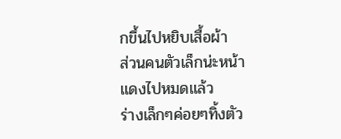กขึ้นไปหยิบเสื้อผ้า
ส่วนคนตัวเล็กน่ะหน้าแดงไปหมดแล้ว
ร่างเล็กๆค่อยๆทิ้งตัว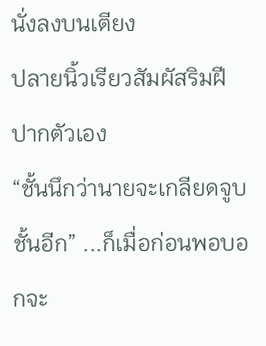นั่งลงบนเตียง
ปลายนิ้วเรียวสัมผัสริมฝีปากตัวเอง
“ชั้นนึกว่านายจะเกลียดจูบชั้นอีก” ...ก็เมื่อก่อนพอบอกจะ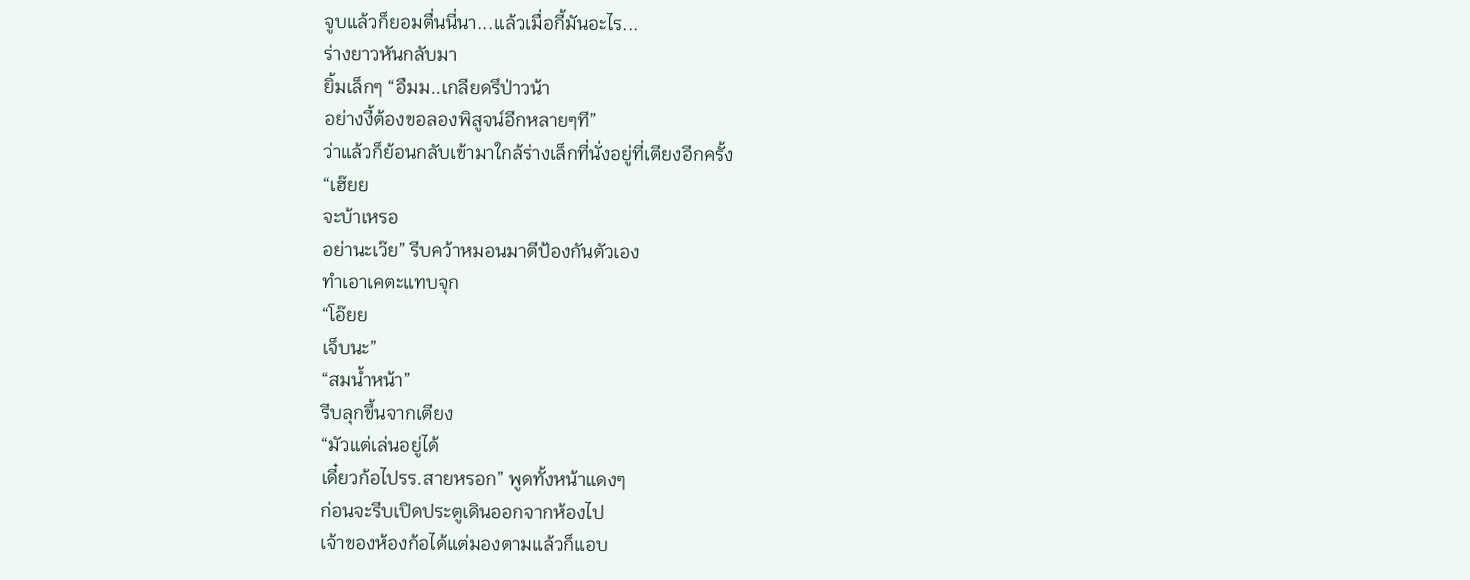จูบแล้วก็ยอมตื่นนี่นา...แล้วเมื่อกี้มันอะไร...
ร่างยาวหันกลับมา
ยิ้มเล็กๆ “อืมม..เกลียดรึป่าวน้า
อย่างงี้ต้องขอลองพิสูจน์อีกหลายๆที”
ว่าแล้วก็ย้อนกลับเข้ามาใกล้ร่างเล็กที่นั่งอยู่ที่เตียงอีกครั้ง
“เฮ๊ยย
จะบ้าเหรอ
อย่านะเว๊ย” รีบคว้าหมอนมาตีป้องกันตัวเอง
ทำเอาเคตะแทบจุก
“โอ๊ยย
เจ็บนะ”
“สมน้ำหน้า”
รีบลุกขึ้นจากเตียง
“มัวแต่เล่นอยู่ได้
เดี๋ยวก้อไปรร.สายหรอก” พูดทั้งหน้าแดงๆ
ก่อนจะรีบเปิดประตูเดินออกจากห้องไป
เจ้าของห้องก้อได้แต่มองตามแล้วก็แอบ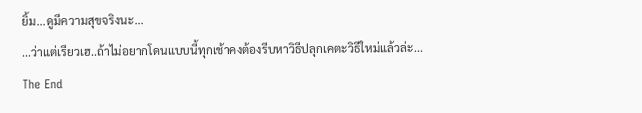ยิ้ม...ดูมีความสุขจริงนะ...
...ว่าแต่เรียวเฮ..ถ้าไม่อยากโดนแบบนี้ทุกเช้าคงต้องรีบหาวิธีปลุกเคตะวิธีใหม่แล้วล่ะ...
The End